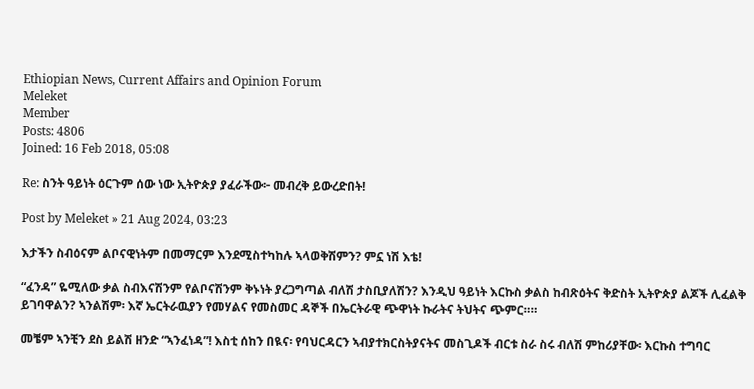Ethiopian News, Current Affairs and Opinion Forum
Meleket
Member
Posts: 4806
Joined: 16 Feb 2018, 05:08

Re: ስንት ዓይነት ዕርጉም ሰው ነው ኢትዮጵያ ያፈራችው፦ መብረቅ ይውረድበት!

Post by Meleket » 21 Aug 2024, 03:23

እታችን ስብዕናም ልቦናዊነትም በመማርም እንደሚስተካከሉ ኣላወቅሽምን? ምኗ ነሽ እቴ!

“ፈንዳ” ዬሚለው ቃል ስብእናሽንም የልቦናሽንም ቅኑነት ያረጋግጣል ብለሽ ታስቢያለሽን? እንዲህ ዓይነት እርኩስ ቃልስ ከብጽዕትና ቅድስት ኢትዮጵያ ልጆች ሊፈልቅ ይገባዋልን? ኣንልሽም፡ እኛ ኤርትራዉያን የመሃልና የመስመር ዳኞች በኤርትራዊ ጭዋነት ኩራትና ትህትና ጭምር።።

መቼም ኣንቺን ደስ ይልሽ ዘንድ “ኣንፈነዳ”! እስቲ ሰከን በዪና፡ የባህርዳርን ኣብያተክርስትያናትና መስጊዶች ብርቱ ስራ ስሩ ብለሽ ምከሪያቸው፡ እርኩስ ተግባር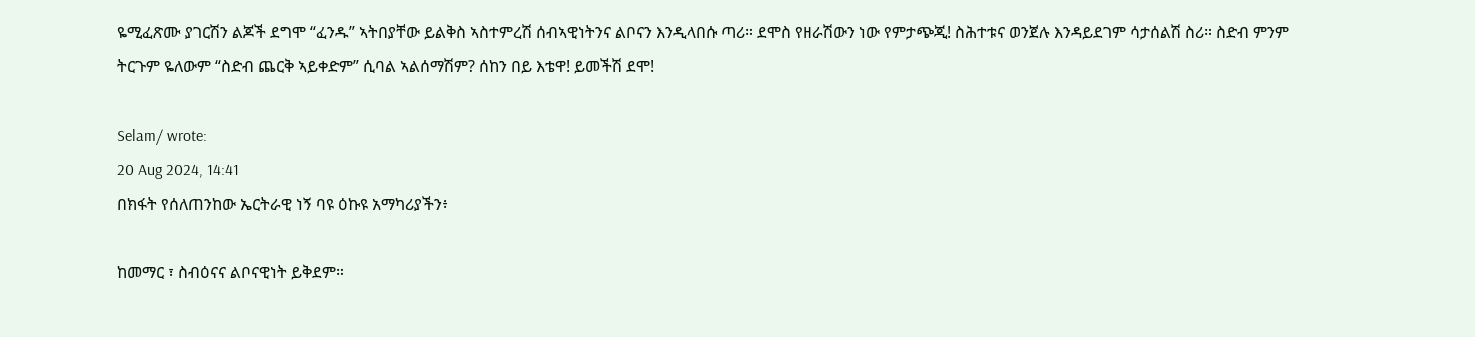ዬሚፈጽሙ ያገርሽን ልጆች ደግሞ “ፈንዱ” ኣትበያቸው ይልቅስ ኣስተምረሽ ሰብኣዊነትንና ልቦናን እንዲላበሱ ጣሪ። ደሞስ የዘራሽውን ነው የምታጭጂ! ስሕተቱና ወንጀሉ እንዳይደገም ሳታሰልሽ ስሪ። ስድብ ምንም ትርጉም ዬለውም “ስድብ ጨርቅ ኣይቀድም” ሲባል ኣልሰማሽም? ሰከን በይ እቴዋ! ይመችሽ ደሞ!

Selam/ wrote:
20 Aug 2024, 14:41
በክፋት የሰለጠንከው ኤርትራዊ ነኝ ባዩ ዕኩዩ አማካሪያችን፥

ከመማር ፣ ስብዕናና ልቦናዊነት ይቅደም።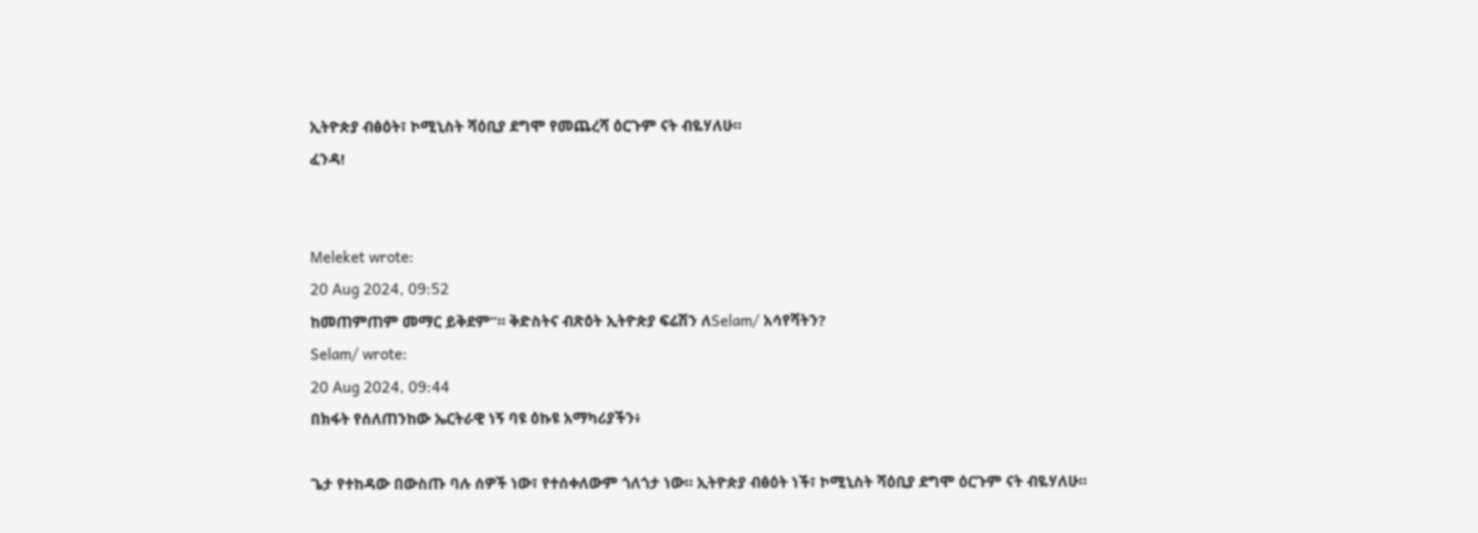ኢትዮጵያ ብፅዕት፣ ኮሚኒስት ሻዕቢያ ደግሞ የመጨረሻ ዕርጉም ናት ብዬሃለሁ።
ፈንዳ!


Meleket wrote:
20 Aug 2024, 09:52
ከመጠምጠም መማር ይቅደም”። ቅድስትና ብጽዕት ኢትዮጵያ ፍሬሽን ለSelam/ አሳየሻትን?
Selam/ wrote:
20 Aug 2024, 09:44
በክፋት የሰለጠንከው ኤርትራዊ ነኝ ባዩ ዕኩዩ አማካሪያችን፥

ጌታ የተከዳው በውስጡ ባሉ ሰዎች ነው፣ የተሰቀለውም ጎለጎታ ነው። ኢትዮጵያ ብፅዕት ነች፣ ኮሚኒስት ሻዕቢያ ደግሞ ዕርጉም ናት ብዬሃለሁ።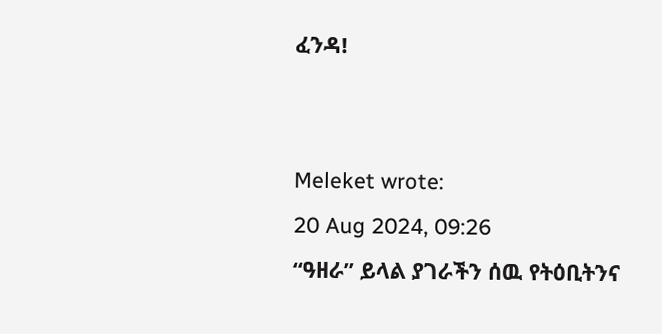ፈንዳ!


Meleket wrote:
20 Aug 2024, 09:26
“ዓዘራ” ይላል ያገራችን ሰዉ የትዕቢትንና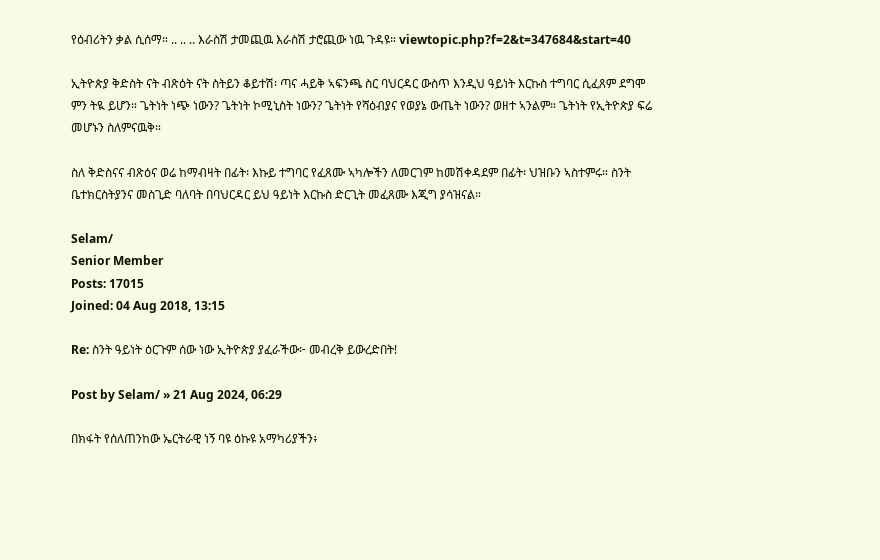የዕብሪትን ቃል ሲሰማ። .. .. .. እራስሽ ታመጪዉ እራስሽ ታሮጪው ነዉ ጉዳዩ። viewtopic.php?f=2&t=347684&start=40

ኢትዮጵያ ቅድስት ናት ብጽዕት ናት ስትይን ቆይተሽ፡ ጣና ሓይቅ ኣፍንጫ ስር ባህርዳር ውስጥ እንዲህ ዓይነት እርኩስ ተግባር ሲፈጸም ደግሞ ምን ትዪ ይሆን። ጌትነት ነጭ ነውን? ጌትነት ኮሚኒስት ነውን? ጌትነት የሻዕብያና የወያኔ ውጤት ነውን? ወዘተ ኣንልም። ጌትነት የኢትዮጵያ ፍሬ መሆኑን ስለምናዉቅ።

ስለ ቅድስናና ብጽዕና ወሬ ከማብዛት በፊት፡ እኩይ ተግባር የፈጸሙ ኣካሎችን ለመርገም ከመሽቀዳደም በፊት፡ ህዝቡን ኣስተምሩ። ስንት ቤተክርስትያንና መስጊድ ባለባት በባህርዳር ይህ ዓይነት እርኩስ ድርጊት መፈጸሙ እጂግ ያሳዝናል።

Selam/
Senior Member
Posts: 17015
Joined: 04 Aug 2018, 13:15

Re: ስንት ዓይነት ዕርጉም ሰው ነው ኢትዮጵያ ያፈራችው፦ መብረቅ ይውረድበት!

Post by Selam/ » 21 Aug 2024, 06:29

በክፋት የሰለጠንከው ኤርትራዊ ነኝ ባዩ ዕኩዩ አማካሪያችን፥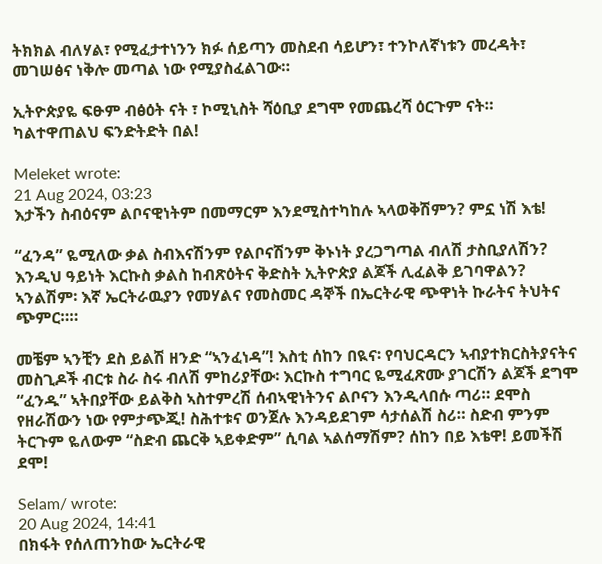ትክክል ብለሃል፣ የሚፈታተነንን ክፉ ሰይጣን መስደብ ሳይሆን፣ ተንኮለኛነቱን መረዳት፣ መገሠፅና ነቅሎ መጣል ነው የሚያስፈልገው።

ኢትዮጵያዬ ፍፁም ብፅዕት ናት ፣ ኮሚኒስት ሻዕቢያ ደግሞ የመጨረሻ ዕርጉም ናት። ካልተዋጠልህ ፍንድትድት በል!

Meleket wrote:
21 Aug 2024, 03:23
እታችን ስብዕናም ልቦናዊነትም በመማርም እንደሚስተካከሉ ኣላወቅሽምን? ምኗ ነሽ እቴ!

“ፈንዳ” ዬሚለው ቃል ስብእናሽንም የልቦናሽንም ቅኑነት ያረጋግጣል ብለሽ ታስቢያለሽን? እንዲህ ዓይነት እርኩስ ቃልስ ከብጽዕትና ቅድስት ኢትዮጵያ ልጆች ሊፈልቅ ይገባዋልን? ኣንልሽም፡ እኛ ኤርትራዉያን የመሃልና የመስመር ዳኞች በኤርትራዊ ጭዋነት ኩራትና ትህትና ጭምር።።

መቼም ኣንቺን ደስ ይልሽ ዘንድ “ኣንፈነዳ”! እስቲ ሰከን በዪና፡ የባህርዳርን ኣብያተክርስትያናትና መስጊዶች ብርቱ ስራ ስሩ ብለሽ ምከሪያቸው፡ እርኩስ ተግባር ዬሚፈጽሙ ያገርሽን ልጆች ደግሞ “ፈንዱ” ኣትበያቸው ይልቅስ ኣስተምረሽ ሰብኣዊነትንና ልቦናን እንዲላበሱ ጣሪ። ደሞስ የዘራሽውን ነው የምታጭጂ! ስሕተቱና ወንጀሉ እንዳይደገም ሳታሰልሽ ስሪ። ስድብ ምንም ትርጉም ዬለውም “ስድብ ጨርቅ ኣይቀድም” ሲባል ኣልሰማሽም? ሰከን በይ እቴዋ! ይመችሽ ደሞ!

Selam/ wrote:
20 Aug 2024, 14:41
በክፋት የሰለጠንከው ኤርትራዊ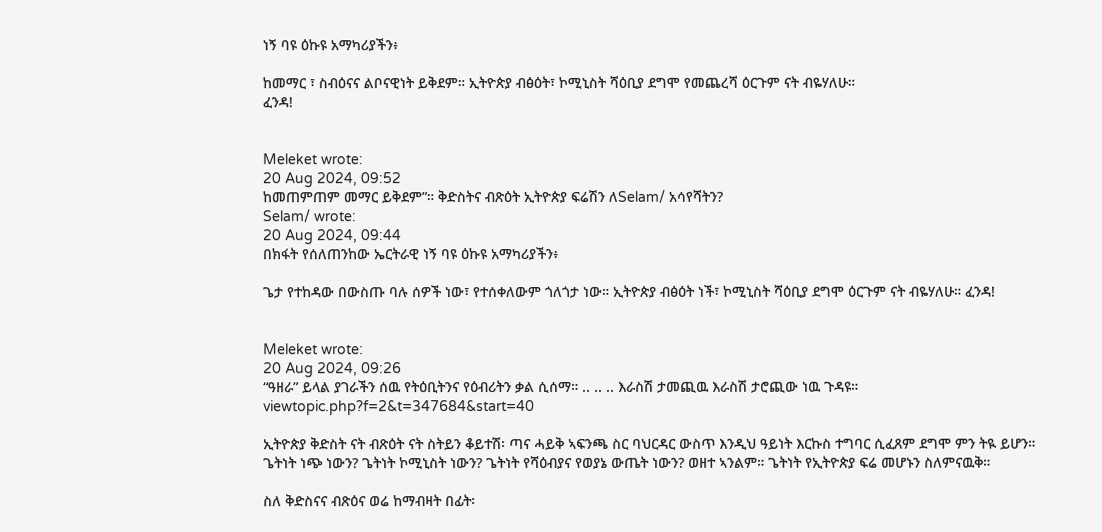ነኝ ባዩ ዕኩዩ አማካሪያችን፥

ከመማር ፣ ስብዕናና ልቦናዊነት ይቅደም። ኢትዮጵያ ብፅዕት፣ ኮሚኒስት ሻዕቢያ ደግሞ የመጨረሻ ዕርጉም ናት ብዬሃለሁ።
ፈንዳ!


Meleket wrote:
20 Aug 2024, 09:52
ከመጠምጠም መማር ይቅደም”። ቅድስትና ብጽዕት ኢትዮጵያ ፍሬሽን ለSelam/ አሳየሻትን?
Selam/ wrote:
20 Aug 2024, 09:44
በክፋት የሰለጠንከው ኤርትራዊ ነኝ ባዩ ዕኩዩ አማካሪያችን፥

ጌታ የተከዳው በውስጡ ባሉ ሰዎች ነው፣ የተሰቀለውም ጎለጎታ ነው። ኢትዮጵያ ብፅዕት ነች፣ ኮሚኒስት ሻዕቢያ ደግሞ ዕርጉም ናት ብዬሃለሁ። ፈንዳ!


Meleket wrote:
20 Aug 2024, 09:26
“ዓዘራ” ይላል ያገራችን ሰዉ የትዕቢትንና የዕብሪትን ቃል ሲሰማ። .. .. .. እራስሽ ታመጪዉ እራስሽ ታሮጪው ነዉ ጉዳዩ። viewtopic.php?f=2&t=347684&start=40

ኢትዮጵያ ቅድስት ናት ብጽዕት ናት ስትይን ቆይተሽ፡ ጣና ሓይቅ ኣፍንጫ ስር ባህርዳር ውስጥ እንዲህ ዓይነት እርኩስ ተግባር ሲፈጸም ደግሞ ምን ትዪ ይሆን። ጌትነት ነጭ ነውን? ጌትነት ኮሚኒስት ነውን? ጌትነት የሻዕብያና የወያኔ ውጤት ነውን? ወዘተ ኣንልም። ጌትነት የኢትዮጵያ ፍሬ መሆኑን ስለምናዉቅ።

ስለ ቅድስናና ብጽዕና ወሬ ከማብዛት በፊት፡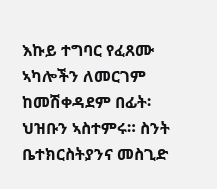እኩይ ተግባር የፈጸሙ ኣካሎችን ለመርገም ከመሽቀዳደም በፊት፡ ህዝቡን ኣስተምሩ። ስንት ቤተክርስትያንና መስጊድ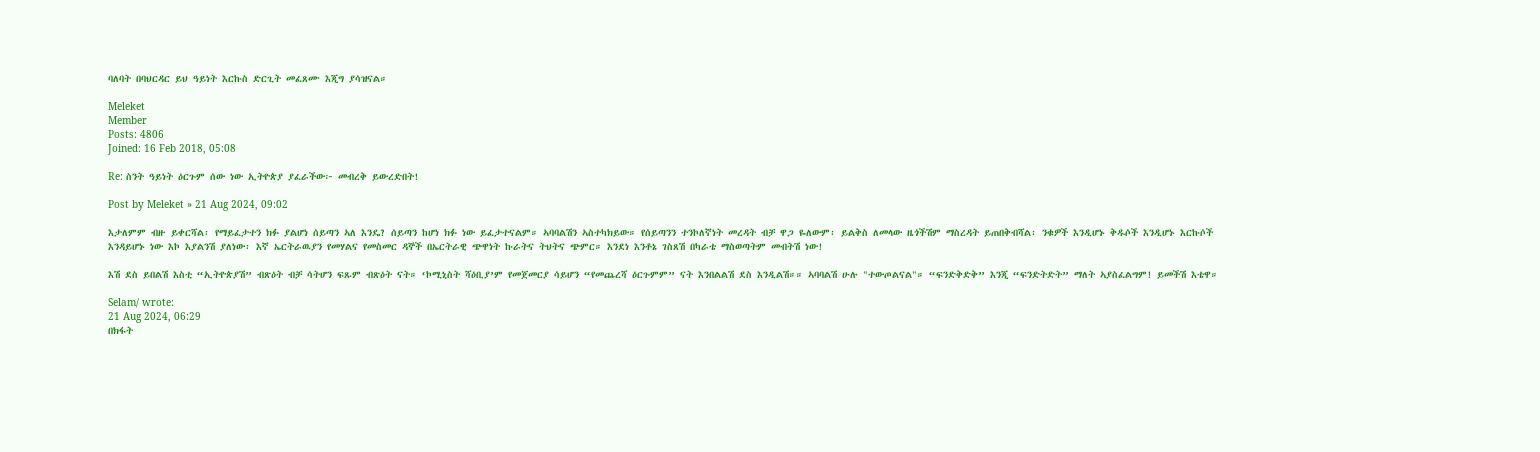ባለባት በባህርዳር ይህ ዓይነት እርኩስ ድርጊት መፈጸሙ እጂግ ያሳዝናል።

Meleket
Member
Posts: 4806
Joined: 16 Feb 2018, 05:08

Re: ስንት ዓይነት ዕርጉም ሰው ነው ኢትዮጵያ ያፈራችው፦ መብረቅ ይውረድበት!

Post by Meleket » 21 Aug 2024, 09:02

እታለምም ብዙ ይቀርሻል፡ የማይፈታተን ክፉ ያልሆነ ሰይጣን ኣለ እንዴ? ሰይጣን ከሆነ ክፉ ነው ይፈታተናልም። ኣባባልሽን ኣስተካክይው። የሰይጣንን ተንኮለኛነት መረዳት ብቻ ዋጋ ዬለውም፡ ይልቅስ ለመላው ዜጎችሽም ማስረዳት ይጠበቅብሻል፡ ንቁዎች እንዲሆኑ ቅዱሶች እንዲሆኑ እርኩሶች እንዳይሆኑ ነው እኮ እያልንሽ ያለነው፡ እኛ ኤርትራዉያን የመሃልና የመስመር ዳኞች በኤርትራዊ ጭዋነት ኩራትና ትህትና ጭምር። እንደነ እንቶኔ ገስጸሽ በካራቴ ማስወጣትም መብትሽ ነው!

እሽ ደስ ይበልሽ እስቲ “ኢትዮጵያሽ” ብጽዕት ብቻ ሳትሆን ፍጹም ብጽዕት ናት። ‘ኮሚኒስት ሻዕቢያ’ም የመጀመርያ ሳይሆን “የመጨረሻ ዕርጉምም” ናት እንበልልሽ ደስ እንዲልሽ።። ኣባባልሽ ሁሉ "ተውጦልናል"። “ፍንድቅድቅ” እንጂ “ፍንድትድት” ማለት ኣያስፈልግም! ይመችሽ እቴዋ።

Selam/ wrote:
21 Aug 2024, 06:29
በክፋት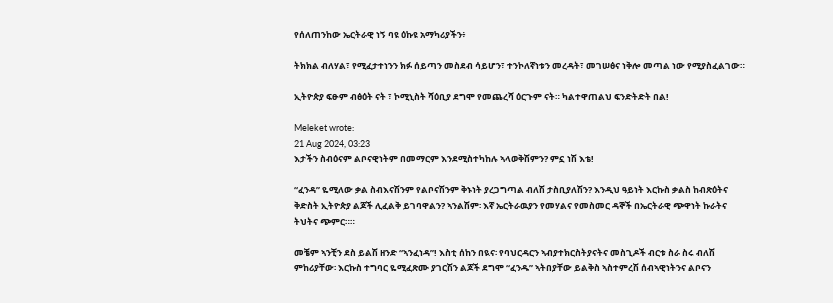የሰለጠንከው ኤርትራዊ ነኝ ባዩ ዕኩዩ አማካሪያችን፥

ትክክል ብለሃል፣ የሚፈታተነንን ክፉ ሰይጣን መስደብ ሳይሆን፣ ተንኮለኛነቱን መረዳት፣ መገሠፅና ነቅሎ መጣል ነው የሚያስፈልገው።

ኢትዮጵያ ፍፁም ብፅዕት ናት ፣ ኮሚኒስት ሻዕቢያ ደግሞ የመጨረሻ ዕርጉም ናት። ካልተዋጠልህ ፍንድትድት በል!

Meleket wrote:
21 Aug 2024, 03:23
እታችን ስብዕናም ልቦናዊነትም በመማርም እንደሚስተካከሉ ኣላወቅሽምን? ምኗ ነሽ እቴ!

“ፈንዳ” ዬሚለው ቃል ስብእናሽንም የልቦናሽንም ቅኑነት ያረጋግጣል ብለሽ ታስቢያለሽን? እንዲህ ዓይነት እርኩስ ቃልስ ከብጽዕትና ቅድስት ኢትዮጵያ ልጆች ሊፈልቅ ይገባዋልን? ኣንልሽም፡ እኛ ኤርትራዉያን የመሃልና የመስመር ዳኞች በኤርትራዊ ጭዋነት ኩራትና ትህትና ጭምር።።

መቼም ኣንቺን ደስ ይልሽ ዘንድ “ኣንፈነዳ”! እስቲ ሰከን በዪና፡ የባህርዳርን ኣብያተክርስትያናትና መስጊዶች ብርቱ ስራ ስሩ ብለሽ ምከሪያቸው፡ እርኩስ ተግባር ዬሚፈጽሙ ያገርሽን ልጆች ደግሞ “ፈንዱ” ኣትበያቸው ይልቅስ ኣስተምረሽ ሰብኣዊነትንና ልቦናን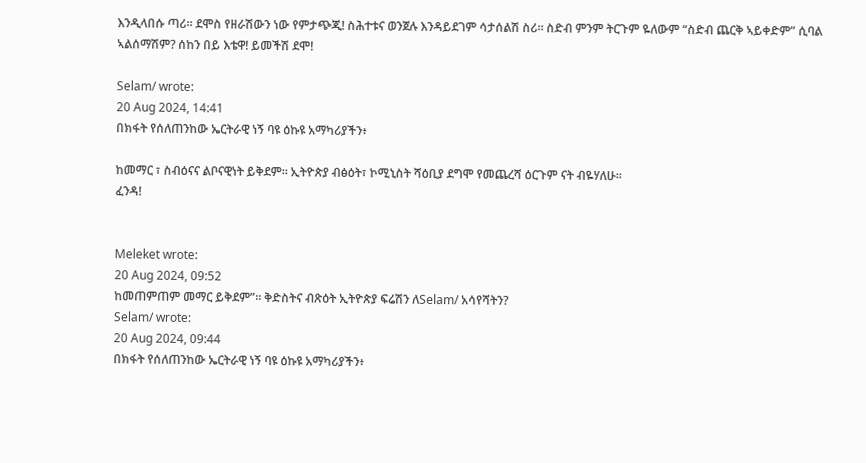እንዲላበሱ ጣሪ። ደሞስ የዘራሽውን ነው የምታጭጂ! ስሕተቱና ወንጀሉ እንዳይደገም ሳታሰልሽ ስሪ። ስድብ ምንም ትርጉም ዬለውም “ስድብ ጨርቅ ኣይቀድም” ሲባል ኣልሰማሽም? ሰከን በይ እቴዋ! ይመችሽ ደሞ!

Selam/ wrote:
20 Aug 2024, 14:41
በክፋት የሰለጠንከው ኤርትራዊ ነኝ ባዩ ዕኩዩ አማካሪያችን፥

ከመማር ፣ ስብዕናና ልቦናዊነት ይቅደም። ኢትዮጵያ ብፅዕት፣ ኮሚኒስት ሻዕቢያ ደግሞ የመጨረሻ ዕርጉም ናት ብዬሃለሁ።
ፈንዳ!


Meleket wrote:
20 Aug 2024, 09:52
ከመጠምጠም መማር ይቅደም”። ቅድስትና ብጽዕት ኢትዮጵያ ፍሬሽን ለSelam/ አሳየሻትን?
Selam/ wrote:
20 Aug 2024, 09:44
በክፋት የሰለጠንከው ኤርትራዊ ነኝ ባዩ ዕኩዩ አማካሪያችን፥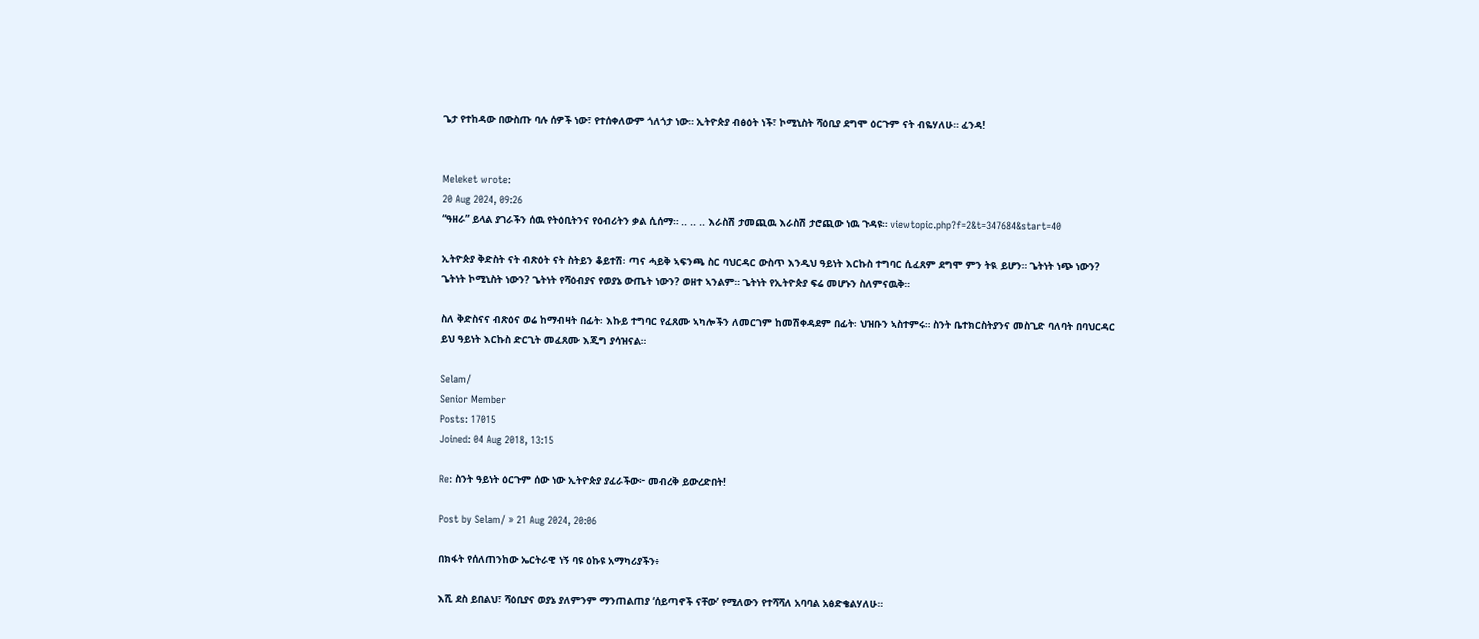ጌታ የተከዳው በውስጡ ባሉ ሰዎች ነው፣ የተሰቀለውም ጎለጎታ ነው። ኢትዮጵያ ብፅዕት ነች፣ ኮሚኒስት ሻዕቢያ ደግሞ ዕርጉም ናት ብዬሃለሁ። ፈንዳ!


Meleket wrote:
20 Aug 2024, 09:26
“ዓዘራ” ይላል ያገራችን ሰዉ የትዕቢትንና የዕብሪትን ቃል ሲሰማ። .. .. .. እራስሽ ታመጪዉ እራስሽ ታሮጪው ነዉ ጉዳዩ። viewtopic.php?f=2&t=347684&start=40

ኢትዮጵያ ቅድስት ናት ብጽዕት ናት ስትይን ቆይተሽ፡ ጣና ሓይቅ ኣፍንጫ ስር ባህርዳር ውስጥ እንዲህ ዓይነት እርኩስ ተግባር ሲፈጸም ደግሞ ምን ትዪ ይሆን። ጌትነት ነጭ ነውን? ጌትነት ኮሚኒስት ነውን? ጌትነት የሻዕብያና የወያኔ ውጤት ነውን? ወዘተ ኣንልም። ጌትነት የኢትዮጵያ ፍሬ መሆኑን ስለምናዉቅ።

ስለ ቅድስናና ብጽዕና ወሬ ከማብዛት በፊት፡ እኩይ ተግባር የፈጸሙ ኣካሎችን ለመርገም ከመሽቀዳደም በፊት፡ ህዝቡን ኣስተምሩ። ስንት ቤተክርስትያንና መስጊድ ባለባት በባህርዳር ይህ ዓይነት እርኩስ ድርጊት መፈጸሙ እጂግ ያሳዝናል።

Selam/
Senior Member
Posts: 17015
Joined: 04 Aug 2018, 13:15

Re: ስንት ዓይነት ዕርጉም ሰው ነው ኢትዮጵያ ያፈራችው፦ መብረቅ ይውረድበት!

Post by Selam/ » 21 Aug 2024, 20:06

በክፋት የሰለጠንከው ኤርትራዊ ነኝ ባዩ ዕኩዩ አማካሪያችን፥

እሺ ደስ ይበልህ፣ ሻዕቢያና ወያኔ ያለምንም ማንጠልጠያ ‘ሰይጣኖች ናቸው’ የሚለውን የተሻሻለ አባባል አፅድቄልሃለሁ።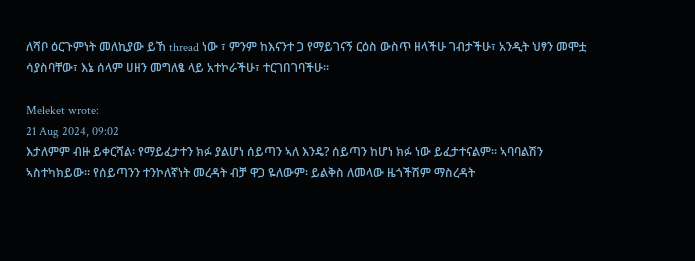ለሻቦ ዕርጉምነት መለኪያው ይኸ thread ነው ፣ ምንም ከእናንተ ጋ የማይገናኝ ርዕስ ውስጥ ዘላችሁ ገብታችሁ፣ አንዲት ህፃን መሞቷ ሳያስባቸው፣ እኔ ሰላም ሀዘን መግለፄ ላይ አተኮራችሁ፣ ተርገበገባችሁ።

Meleket wrote:
21 Aug 2024, 09:02
እታለምም ብዙ ይቀርሻል፡ የማይፈታተን ክፉ ያልሆነ ሰይጣን ኣለ እንዴ? ሰይጣን ከሆነ ክፉ ነው ይፈታተናልም። ኣባባልሽን ኣስተካክይው። የሰይጣንን ተንኮለኛነት መረዳት ብቻ ዋጋ ዬለውም፡ ይልቅስ ለመላው ዜጎችሽም ማስረዳት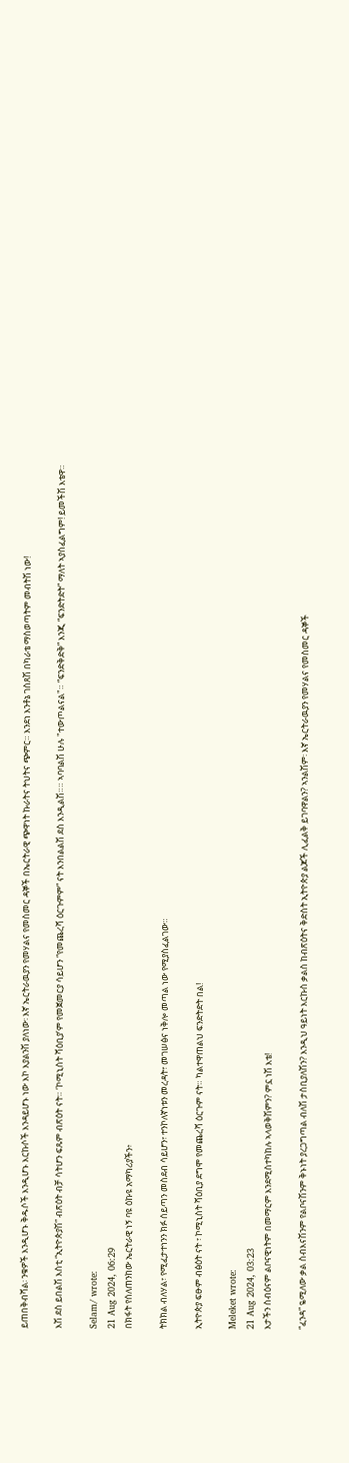ይጠበቅብሻል፡ ንቁዎች እንዲሆኑ ቅዱሶች እንዲሆኑ እርኩሶች እንዳይሆኑ ነው እኮ እያልንሽ ያለነው፡ እኛ ኤርትራዉያን የመሃልና የመስመር ዳኞች በኤርትራዊ ጭዋነት ኩራትና ትህትና ጭምር። እንደነ እንቶኔ ገስጸሽ በካራቴ ማስወጣትም መብትሽ ነው!

እሽ ደስ ይበልሽ እስቲ “ኢትዮጵያሽ” ብጽዕት ብቻ ሳትሆን ፍጹም ብጽዕት ናት። ‘ኮሚኒስት ሻዕቢያ’ም የመጀመርያ ሳይሆን “የመጨረሻ ዕርጉምም” ናት እንበልልሽ ደስ እንዲልሽ።። ኣባባልሽ ሁሉ "ተውጦልናል"። “ፍንድቅድቅ” እንጂ “ፍንድትድት” ማለት ኣያስፈልግም! ይመችሽ እቴዋ።

Selam/ wrote:
21 Aug 2024, 06:29
በክፋት የሰለጠንከው ኤርትራዊ ነኝ ባዩ ዕኩዩ አማካሪያችን፥

ትክክል ብለሃል፣ የሚፈታተነንን ክፉ ሰይጣን መስደብ ሳይሆን፣ ተንኮለኛነቱን መረዳት፣ መገሠፅና ነቅሎ መጣል ነው የሚያስፈልገው።

ኢትዮጵያ ፍፁም ብፅዕት ናት ፣ ኮሚኒስት ሻዕቢያ ደግሞ የመጨረሻ ዕርጉም ናት። ካልተዋጠልህ ፍንድትድት በል!

Meleket wrote:
21 Aug 2024, 03:23
እታችን ስብዕናም ልቦናዊነትም በመማርም እንደሚስተካከሉ ኣላወቅሽምን? ምኗ ነሽ እቴ!

“ፈንዳ” ዬሚለው ቃል ስብእናሽንም የልቦናሽንም ቅኑነት ያረጋግጣል ብለሽ ታስቢያለሽን? እንዲህ ዓይነት እርኩስ ቃልስ ከብጽዕትና ቅድስት ኢትዮጵያ ልጆች ሊፈልቅ ይገባዋልን? ኣንልሽም፡ እኛ ኤርትራዉያን የመሃልና የመስመር ዳኞች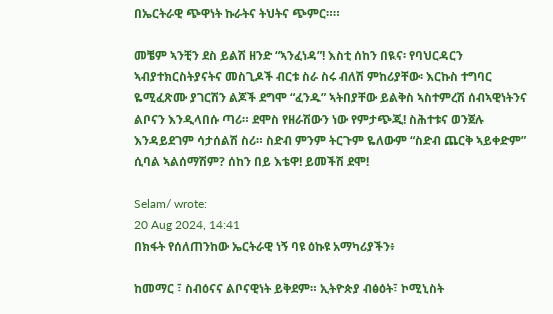በኤርትራዊ ጭዋነት ኩራትና ትህትና ጭምር።።

መቼም ኣንቺን ደስ ይልሽ ዘንድ “ኣንፈነዳ”! እስቲ ሰከን በዪና፡ የባህርዳርን ኣብያተክርስትያናትና መስጊዶች ብርቱ ስራ ስሩ ብለሽ ምከሪያቸው፡ እርኩስ ተግባር ዬሚፈጽሙ ያገርሽን ልጆች ደግሞ “ፈንዱ” ኣትበያቸው ይልቅስ ኣስተምረሽ ሰብኣዊነትንና ልቦናን እንዲላበሱ ጣሪ። ደሞስ የዘራሽውን ነው የምታጭጂ! ስሕተቱና ወንጀሉ እንዳይደገም ሳታሰልሽ ስሪ። ስድብ ምንም ትርጉም ዬለውም “ስድብ ጨርቅ ኣይቀድም” ሲባል ኣልሰማሽም? ሰከን በይ እቴዋ! ይመችሽ ደሞ!

Selam/ wrote:
20 Aug 2024, 14:41
በክፋት የሰለጠንከው ኤርትራዊ ነኝ ባዩ ዕኩዩ አማካሪያችን፥

ከመማር ፣ ስብዕናና ልቦናዊነት ይቅደም። ኢትዮጵያ ብፅዕት፣ ኮሚኒስት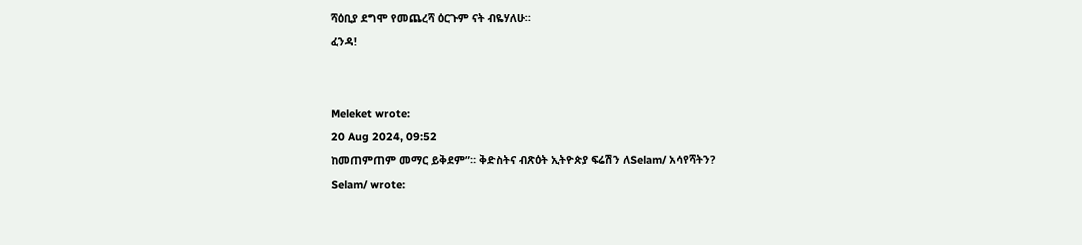ሻዕቢያ ደግሞ የመጨረሻ ዕርጉም ናት ብዬሃለሁ።
ፈንዳ!


Meleket wrote:
20 Aug 2024, 09:52
ከመጠምጠም መማር ይቅደም”። ቅድስትና ብጽዕት ኢትዮጵያ ፍሬሽን ለSelam/ አሳየሻትን?
Selam/ wrote: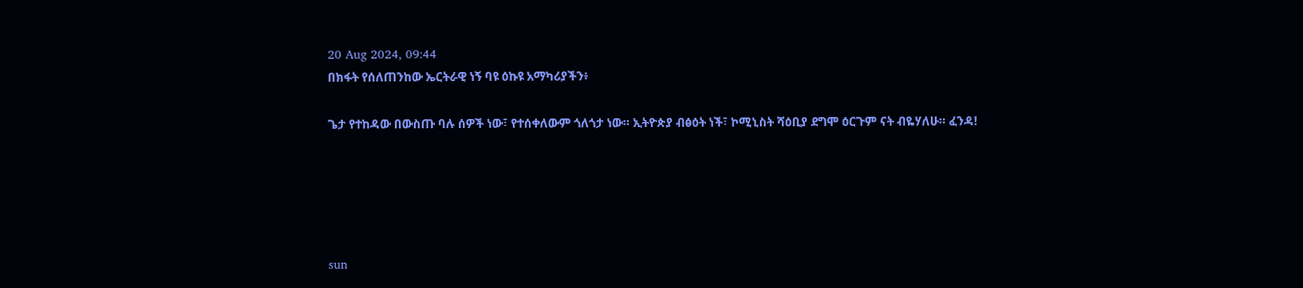20 Aug 2024, 09:44
በክፋት የሰለጠንከው ኤርትራዊ ነኝ ባዩ ዕኩዩ አማካሪያችን፥

ጌታ የተከዳው በውስጡ ባሉ ሰዎች ነው፣ የተሰቀለውም ጎለጎታ ነው። ኢትዮጵያ ብፅዕት ነች፣ ኮሚኒስት ሻዕቢያ ደግሞ ዕርጉም ናት ብዬሃለሁ። ፈንዳ!





sun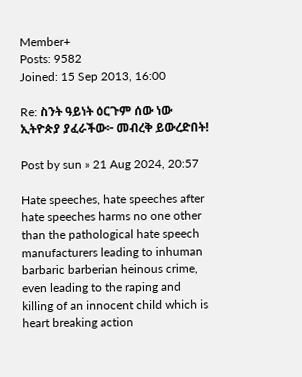Member+
Posts: 9582
Joined: 15 Sep 2013, 16:00

Re: ስንት ዓይነት ዕርጉም ሰው ነው ኢትዮጵያ ያፈራችው፦ መብረቅ ይውረድበት!

Post by sun » 21 Aug 2024, 20:57

Hate speeches, hate speeches after hate speeches harms no one other than the pathological hate speech manufacturers leading to inhuman barbaric barberian heinous crime, even leading to the raping and killing of an innocent child which is heart breaking action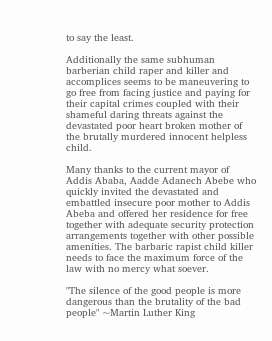to say the least.

Additionally the same subhuman barberian child raper and killer and accomplices seems to be maneuvering to go free from facing justice and paying for their capital crimes coupled with their shameful daring threats against the devastated poor heart broken mother of the brutally murdered innocent helpless child.

Many thanks to the current mayor of Addis Ababa, Aadde Adanech Abebe who quickly invited the devastated and embattled insecure poor mother to Addis Abeba and offered her residence for free together with adequate security protection arrangements together with other possible amenities. The barbaric rapist child killer needs to face the maximum force of the law with no mercy what soever.

"The silence of the good people is more dangerous than the brutality of the bad people" ~Martin Luther King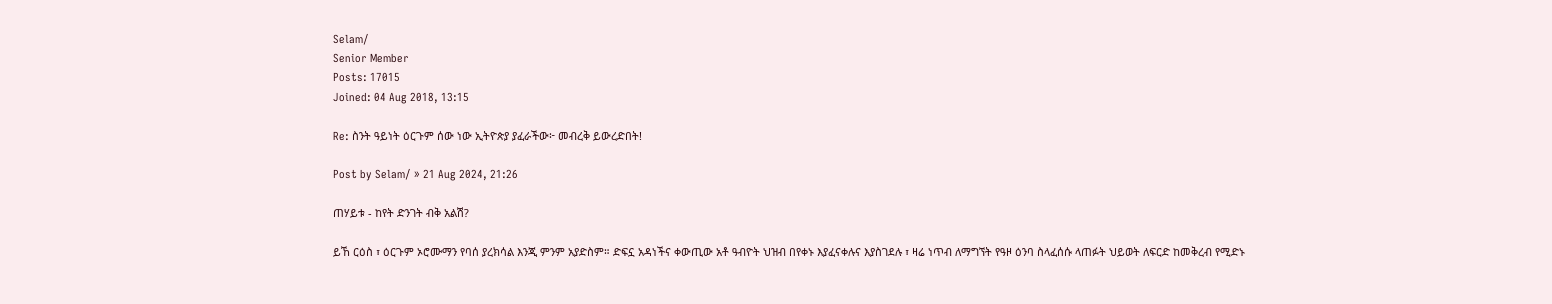Selam/
Senior Member
Posts: 17015
Joined: 04 Aug 2018, 13:15

Re: ስንት ዓይነት ዕርጉም ሰው ነው ኢትዮጵያ ያፈራችው፦ መብረቅ ይውረድበት!

Post by Selam/ » 21 Aug 2024, 21:26

ጠሃይቱ - ከየት ድንገት ብቅ አልሽ?

ይኸ ርዕስ ፣ ዕርጉም ኦሮሙማን የባሰ ያረክሳል እንጂ ምንም አያድስም። ድፍኗ አዳነችና ቀውጢው አቶ ዓብዮት ህዝብ በየቀኑ እያፈናቀሉና እያስገደሉ ፣ ዛሬ ነጥብ ለማግኘት የዓዞ ዕንባ ስላፈሰሱ ላጠፉት ህይወት ለፍርድ ከመቅረብ የሚድኑ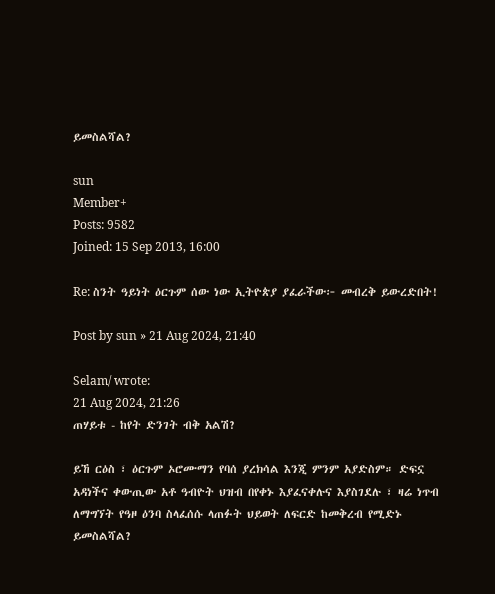ይመስልሻል?

sun
Member+
Posts: 9582
Joined: 15 Sep 2013, 16:00

Re: ስንት ዓይነት ዕርጉም ሰው ነው ኢትዮጵያ ያፈራችው፦ መብረቅ ይውረድበት!

Post by sun » 21 Aug 2024, 21:40

Selam/ wrote:
21 Aug 2024, 21:26
ጠሃይቱ - ከየት ድንገት ብቅ አልሽ?

ይኸ ርዕስ ፣ ዕርጉም ኦሮሙማን የባሰ ያረክሳል እንጂ ምንም አያድስም። ድፍኗ አዳነችና ቀውጢው አቶ ዓብዮት ህዝብ በየቀኑ እያፈናቀሉና እያስገደሉ ፣ ዛሬ ነጥብ ለማግኘት የዓዞ ዕንባ ስላፈሰሱ ላጠፉት ህይወት ለፍርድ ከመቅረብ የሚድኑ ይመስልሻል?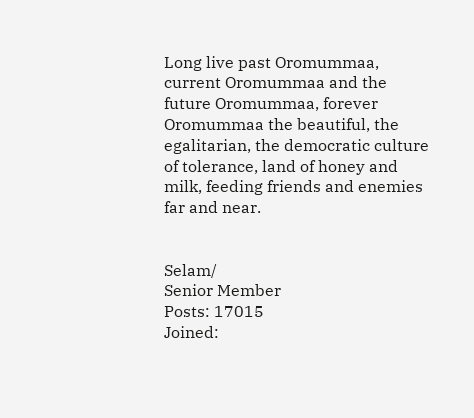Long live past Oromummaa, current Oromummaa and the future Oromummaa, forever Oromummaa the beautiful, the egalitarian, the democratic culture of tolerance, land of honey and milk, feeding friends and enemies far and near.


Selam/
Senior Member
Posts: 17015
Joined: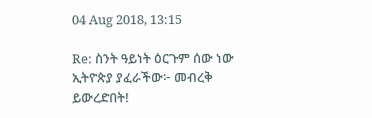04 Aug 2018, 13:15

Re: ስንት ዓይነት ዕርጉም ሰው ነው ኢትዮጵያ ያፈራችው፦ መብረቅ ይውረድበት!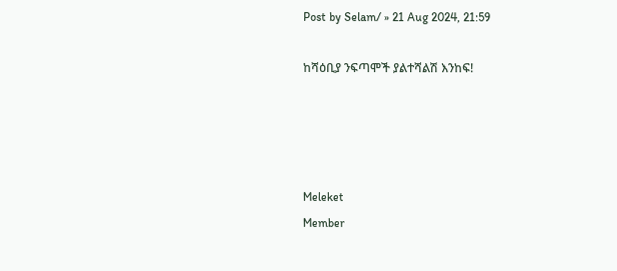Post by Selam/ » 21 Aug 2024, 21:59

ከሻዕቢያ ንፍጣሞች ያልተሻልሽ እንከፍ!




Meleket
Member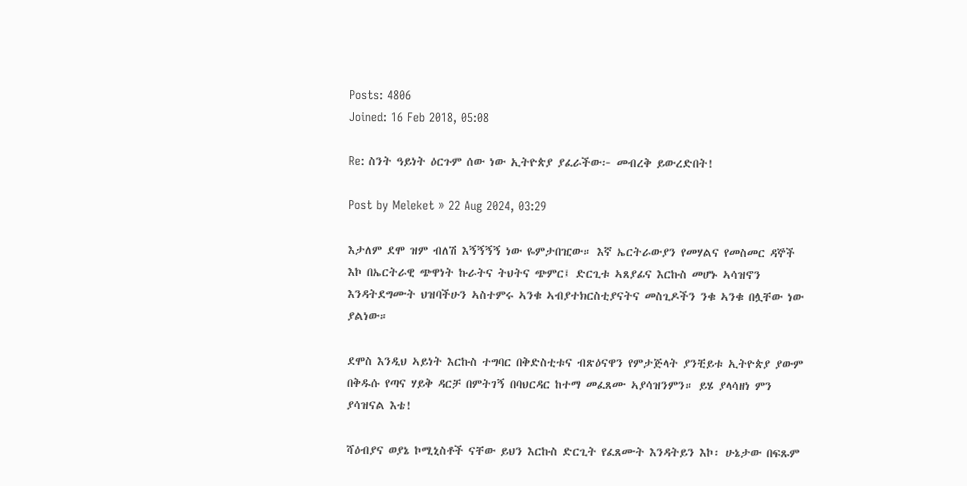Posts: 4806
Joined: 16 Feb 2018, 05:08

Re: ስንት ዓይነት ዕርጉም ሰው ነው ኢትዮጵያ ያፈራችው፦ መብረቅ ይውረድበት!

Post by Meleket » 22 Aug 2024, 03:29

እታለም ደሞ ዝም ብለሽ እኝኝኝኝ ነው ዬምታበዢው። እኛ ኤርትራውያን የመሃልና የመስመር ዳኞች እኮ በኤርትራዊ ጭዋነት ኩራትና ትህትና ጭምር፤ ድርጊቱ ኣጸያፊና እርኩስ መሆኑ ኣሳዝኖን እንዳትደግሙት ህዝባችሁን ኣስተምሩ ኣንቁ ኣብያተክርስቲያናትና መስጊዶችን ንቁ ኣንቁ በሏቸው ነው ያልነው።

ደሞስ እንዲህ ኣይነት እርኩስ ተግባር በቅድስቲቱና ብጽዕናዋን የምታጅላት ያንቺይቱ ኢትዮጵያ ያውም በቅዱሱ የጣና ሃይቅ ዳርቻ በምትገኝ በባህርዳር ከተማ መፈጸሙ ኣያሳዝንምን። ይሄ ያላሳዘነ ምን ያሳዝናል እቴ!

ሻዕብያና ወያኔ ኮሚኒስቶች ናቸው ይህን እርኩስ ድርጊት የፈጸሙት እንዳትይን እኮ፡ ሁኔታው በፍጹም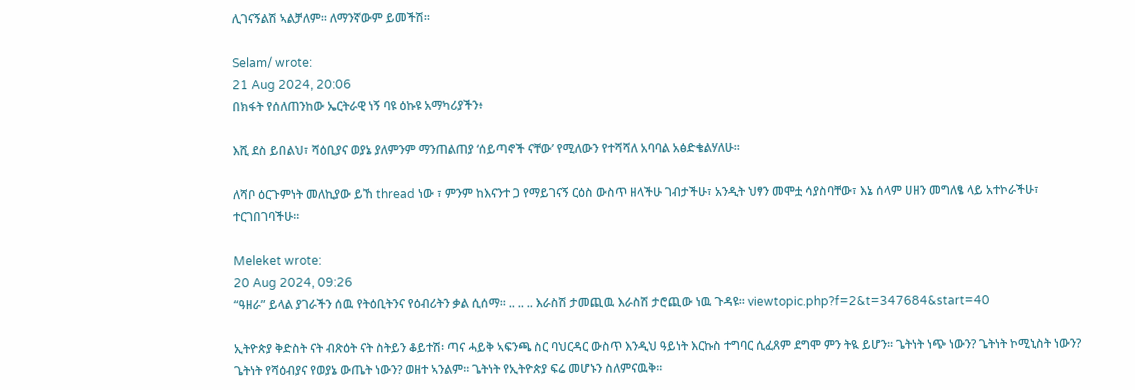ሊገናኝልሽ ኣልቻለም። ለማንኛውም ይመችሽ።

Selam/ wrote:
21 Aug 2024, 20:06
በክፋት የሰለጠንከው ኤርትራዊ ነኝ ባዩ ዕኩዩ አማካሪያችን፥

እሺ ደስ ይበልህ፣ ሻዕቢያና ወያኔ ያለምንም ማንጠልጠያ ‘ሰይጣኖች ናቸው’ የሚለውን የተሻሻለ አባባል አፅድቄልሃለሁ።

ለሻቦ ዕርጉምነት መለኪያው ይኸ thread ነው ፣ ምንም ከእናንተ ጋ የማይገናኝ ርዕስ ውስጥ ዘላችሁ ገብታችሁ፣ አንዲት ህፃን መሞቷ ሳያስባቸው፣ እኔ ሰላም ሀዘን መግለፄ ላይ አተኮራችሁ፣ ተርገበገባችሁ።

Meleket wrote:
20 Aug 2024, 09:26
“ዓዘራ” ይላል ያገራችን ሰዉ የትዕቢትንና የዕብሪትን ቃል ሲሰማ። .. .. .. እራስሽ ታመጪዉ እራስሽ ታሮጪው ነዉ ጉዳዩ። viewtopic.php?f=2&t=347684&start=40

ኢትዮጵያ ቅድስት ናት ብጽዕት ናት ስትይን ቆይተሽ፡ ጣና ሓይቅ ኣፍንጫ ስር ባህርዳር ውስጥ እንዲህ ዓይነት እርኩስ ተግባር ሲፈጸም ደግሞ ምን ትዪ ይሆን። ጌትነት ነጭ ነውን? ጌትነት ኮሚኒስት ነውን? ጌትነት የሻዕብያና የወያኔ ውጤት ነውን? ወዘተ ኣንልም። ጌትነት የኢትዮጵያ ፍሬ መሆኑን ስለምናዉቅ።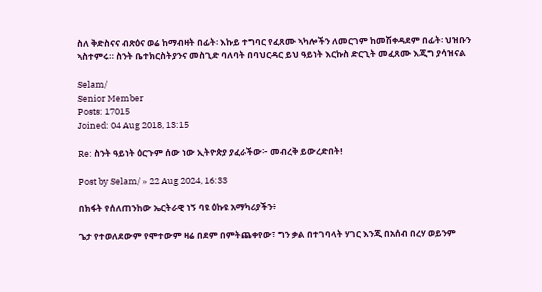ስለ ቅድስናና ብጽዕና ወሬ ከማብዛት በፊት፡ እኩይ ተግባር የፈጸሙ ኣካሎችን ለመርገም ከመሽቀዳደም በፊት፡ ህዝቡን ኣስተምሩ። ስንት ቤተክርስትያንና መስጊድ ባለባት በባህርዳር ይህ ዓይነት እርኩስ ድርጊት መፈጸሙ እጂግ ያሳዝናል

Selam/
Senior Member
Posts: 17015
Joined: 04 Aug 2018, 13:15

Re: ስንት ዓይነት ዕርጉም ሰው ነው ኢትዮጵያ ያፈራችው፦ መብረቅ ይውረድበት!

Post by Selam/ » 22 Aug 2024, 16:33

በክፋት የሰለጠንከው ኤርትራዊ ነኝ ባዩ ዕኩዩ አማካሪያችን፥

ጌታ የተወለደውም የሞተውም ዛሬ በደም በምትጨቀየው፣ ግን ቃል በተገባላት ሃገር እንጂ በአሰብ በረሃ ወይንም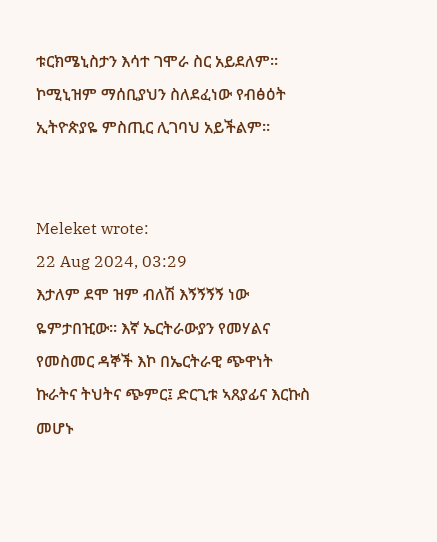ቱርክሜኒስታን እሳተ ገሞራ ስር አይደለም። ኮሚኒዝም ማሰቢያህን ስለደፈነው የብፅዕት ኢትዮጵያዬ ምስጢር ሊገባህ አይችልም።


Meleket wrote:
22 Aug 2024, 03:29
እታለም ደሞ ዝም ብለሽ እኝኝኝኝ ነው ዬምታበዢው። እኛ ኤርትራውያን የመሃልና የመስመር ዳኞች እኮ በኤርትራዊ ጭዋነት ኩራትና ትህትና ጭምር፤ ድርጊቱ ኣጸያፊና እርኩስ መሆኑ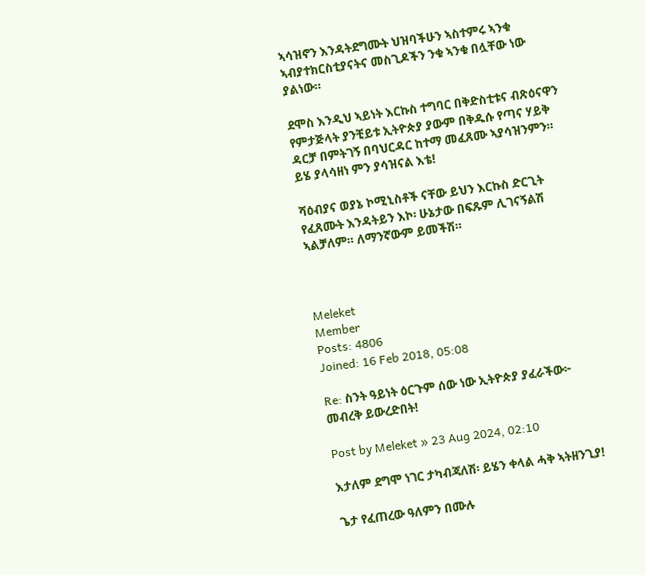ኣሳዝኖን እንዳትደግሙት ህዝባችሁን ኣስተምሩ ኣንቁ ኣብያተክርስቲያናትና መስጊዶችን ንቁ ኣንቁ በሏቸው ነው ያልነው።

ደሞስ እንዲህ ኣይነት እርኩስ ተግባር በቅድስቲቱና ብጽዕናዋን የምታጅላት ያንቺይቱ ኢትዮጵያ ያውም በቅዱሱ የጣና ሃይቅ ዳርቻ በምትገኝ በባህርዳር ከተማ መፈጸሙ ኣያሳዝንምን። ይሄ ያላሳዘነ ምን ያሳዝናል እቴ!

ሻዕብያና ወያኔ ኮሚኒስቶች ናቸው ይህን እርኩስ ድርጊት የፈጸሙት እንዳትይን እኮ፡ ሁኔታው በፍጹም ሊገናኝልሽ ኣልቻለም። ለማንኛውም ይመችሽ።



Meleket
Member
Posts: 4806
Joined: 16 Feb 2018, 05:08

Re: ስንት ዓይነት ዕርጉም ሰው ነው ኢትዮጵያ ያፈራችው፦ መብረቅ ይውረድበት!

Post by Meleket » 23 Aug 2024, 02:10

እታለም ደግሞ ነገር ታካብጃለሽ፡ ይሄን ቀላል ሓቅ ኣትዘንጊያ!

ጌታ የፈጠረው ዓለምን በሙሉ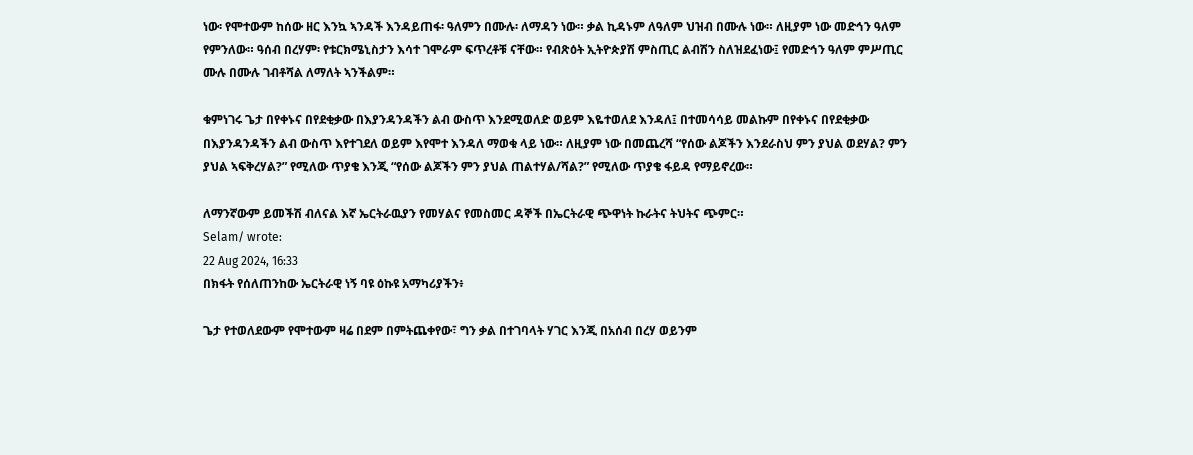ነው፡ የሞተውም ከሰው ዘር እንኳ ኣንዳች እንዳይጠፋ፡ ዓለምን በሙሉ፡ ለማዳን ነው። ቃል ኪዳኑም ለዓለም ህዝብ በሙሉ ነው። ለዚያም ነው መድኅን ዓለም የምንለው። ዓሰብ በረሃም፡ የቱርክሜኒስታን እሳተ ገሞራም ፍጥረቶቹ ናቸው። የብጽዕት ኢትዮጵያሽ ምስጢር ልብሽን ስለዝደፈነው፤ የመድኅን ዓለም ምሥጢር ሙሉ በሙሉ ገብቶሻል ለማለት ኣንችልም።

ቁምነገሩ ጌታ በየቀኑና በየደቂቃው በእያንዳንዳችን ልብ ውስጥ እንደሚወለድ ወይም እዬተወለደ እንዳለ፤ በተመሳሳይ መልኩም በየቀኑና በየደቂቃው በእያንዳንዳችን ልብ ውስጥ እየተገደለ ወይም እየሞተ እንዳለ ማወቁ ላይ ነው። ለዚያም ነው በመጨረሻ “የሰው ልጆችን እንደራስህ ምን ያህል ወደሃል? ምን ያህል ኣፍቅረሃል?” የሚለው ጥያቄ እንጂ “የሰው ልጆችን ምን ያህል ጠልተሃል/ሻል?” የሚለው ጥያቄ ፋይዳ የማይኖረው።

ለማንኛውም ይመችሽ ብለናል እኛ ኤርትራዉያን የመሃልና የመስመር ዳኞች በኤርትራዊ ጭዋነት ኩራትና ትህትና ጭምር።
Selam/ wrote:
22 Aug 2024, 16:33
በክፋት የሰለጠንከው ኤርትራዊ ነኝ ባዩ ዕኩዩ አማካሪያችን፥

ጌታ የተወለደውም የሞተውም ዛሬ በደም በምትጨቀየው፣ ግን ቃል በተገባላት ሃገር እንጂ በአሰብ በረሃ ወይንም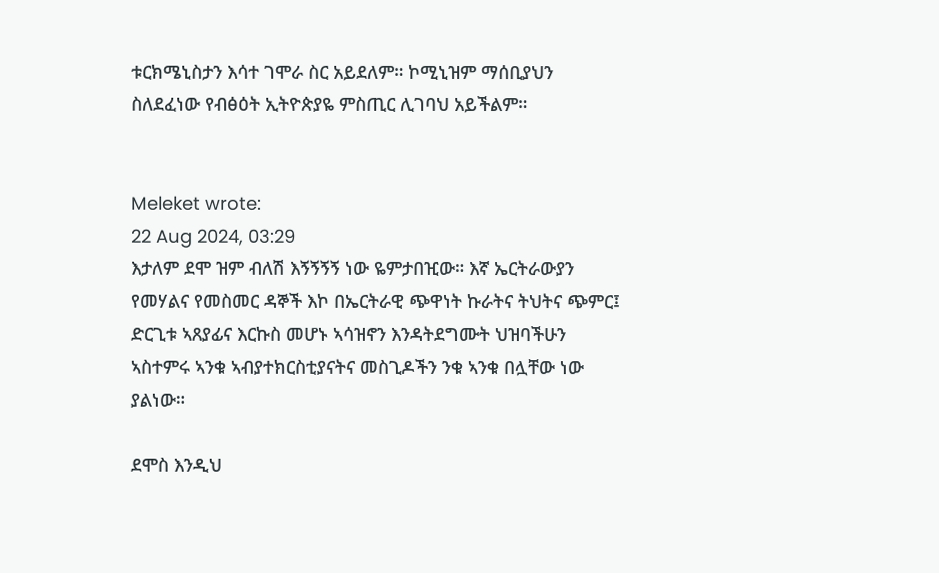ቱርክሜኒስታን እሳተ ገሞራ ስር አይደለም። ኮሚኒዝም ማሰቢያህን ስለደፈነው የብፅዕት ኢትዮጵያዬ ምስጢር ሊገባህ አይችልም።


Meleket wrote:
22 Aug 2024, 03:29
እታለም ደሞ ዝም ብለሽ እኝኝኝኝ ነው ዬምታበዢው። እኛ ኤርትራውያን የመሃልና የመስመር ዳኞች እኮ በኤርትራዊ ጭዋነት ኩራትና ትህትና ጭምር፤ ድርጊቱ ኣጸያፊና እርኩስ መሆኑ ኣሳዝኖን እንዳትደግሙት ህዝባችሁን ኣስተምሩ ኣንቁ ኣብያተክርስቲያናትና መስጊዶችን ንቁ ኣንቁ በሏቸው ነው ያልነው።

ደሞስ እንዲህ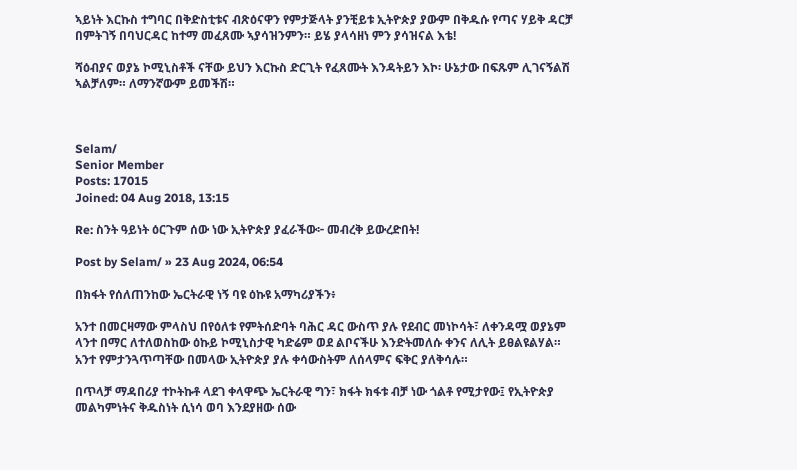ኣይነት እርኩስ ተግባር በቅድስቲቱና ብጽዕናዋን የምታጅላት ያንቺይቱ ኢትዮጵያ ያውም በቅዱሱ የጣና ሃይቅ ዳርቻ በምትገኝ በባህርዳር ከተማ መፈጸሙ ኣያሳዝንምን። ይሄ ያላሳዘነ ምን ያሳዝናል እቴ!

ሻዕብያና ወያኔ ኮሚኒስቶች ናቸው ይህን እርኩስ ድርጊት የፈጸሙት እንዳትይን እኮ፡ ሁኔታው በፍጹም ሊገናኝልሽ ኣልቻለም። ለማንኛውም ይመችሽ።



Selam/
Senior Member
Posts: 17015
Joined: 04 Aug 2018, 13:15

Re: ስንት ዓይነት ዕርጉም ሰው ነው ኢትዮጵያ ያፈራችው፦ መብረቅ ይውረድበት!

Post by Selam/ » 23 Aug 2024, 06:54

በክፋት የሰለጠንከው ኤርትራዊ ነኝ ባዩ ዕኩዩ አማካሪያችን፥

አንተ በመርዛማው ምላስህ በየዕለቱ የምትሰድባት ባሕር ዳር ውስጥ ያሉ የደብር መነኮሳት፣ ለቀንዳሟ ወያኔም ላንተ በማር ለተለወስከው ዕኩይ ኮሚኒስታዊ ካድሬም ወደ ልቦናችሁ እንድትመለሱ ቀንና ለሊት ይፀልዩልሃል። አንተ የምታንጓጥጣቸው በመላው ኢትዮጵያ ያሉ ቀሳውስትም ለሰላምና ፍቅር ያለቅሳሉ።

በጥላቻ ማዳበሪያ ተኮትኩቶ ላደገ ቀላዋጭ ኤርትራዊ ግን፣ ክፋት ክፋቱ ብቻ ነው ጎልቶ የሚታየው፤ የኢትዮጵያ መልካምነትና ቅዱስነት ሲነሳ ወባ እንደያዘው ሰው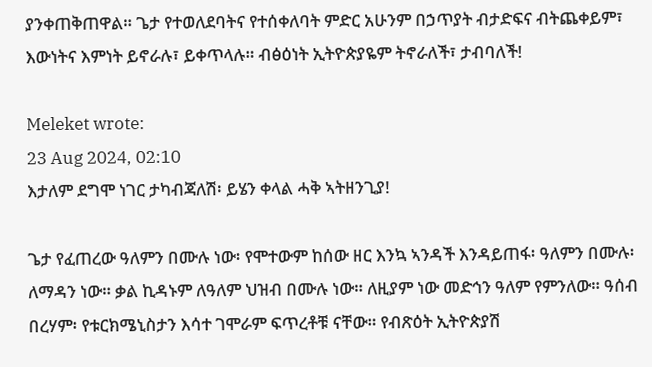ያንቀጠቅጠዋል። ጌታ የተወለደባትና የተሰቀለባት ምድር አሁንም በኃጥያት ብታድፍና ብትጨቀይም፣ እውነትና እምነት ይኖራሉ፣ ይቀጥላሉ። ብፅዕነት ኢትዮጵያዬም ትኖራለች፣ ታብባለች!

Meleket wrote:
23 Aug 2024, 02:10
እታለም ደግሞ ነገር ታካብጃለሽ፡ ይሄን ቀላል ሓቅ ኣትዘንጊያ!

ጌታ የፈጠረው ዓለምን በሙሉ ነው፡ የሞተውም ከሰው ዘር እንኳ ኣንዳች እንዳይጠፋ፡ ዓለምን በሙሉ፡ ለማዳን ነው። ቃል ኪዳኑም ለዓለም ህዝብ በሙሉ ነው። ለዚያም ነው መድኅን ዓለም የምንለው። ዓሰብ በረሃም፡ የቱርክሜኒስታን እሳተ ገሞራም ፍጥረቶቹ ናቸው። የብጽዕት ኢትዮጵያሽ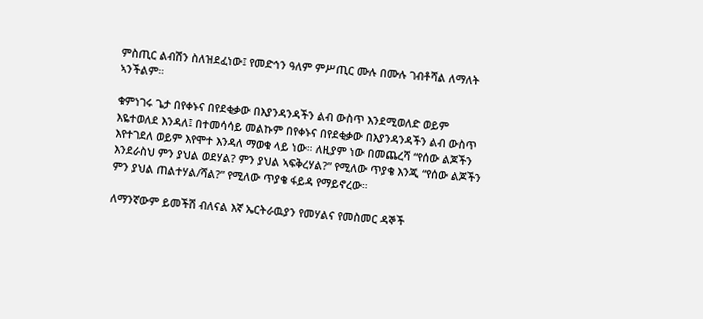ምስጢር ልብሽን ስለዝደፈነው፤ የመድኅን ዓለም ምሥጢር ሙሉ በሙሉ ገብቶሻል ለማለት ኣንችልም።

ቁምነገሩ ጌታ በየቀኑና በየደቂቃው በእያንዳንዳችን ልብ ውስጥ እንደሚወለድ ወይም እዬተወለደ እንዳለ፤ በተመሳሳይ መልኩም በየቀኑና በየደቂቃው በእያንዳንዳችን ልብ ውስጥ እየተገደለ ወይም እየሞተ እንዳለ ማወቁ ላይ ነው። ለዚያም ነው በመጨረሻ “የሰው ልጆችን እንደራስህ ምን ያህል ወደሃል? ምን ያህል ኣፍቅረሃል?” የሚለው ጥያቄ እንጂ “የሰው ልጆችን ምን ያህል ጠልተሃል/ሻል?” የሚለው ጥያቄ ፋይዳ የማይኖረው።

ለማንኛውም ይመችሽ ብለናል እኛ ኤርትራዉያን የመሃልና የመስመር ዳኞች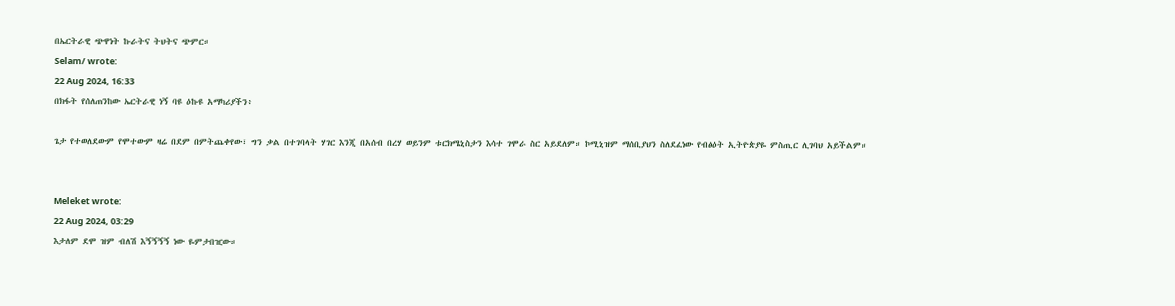በኤርትራዊ ጭዋነት ኩራትና ትህትና ጭምር።
Selam/ wrote:
22 Aug 2024, 16:33
በክፋት የሰለጠንከው ኤርትራዊ ነኝ ባዩ ዕኩዩ አማካሪያችን፥

ጌታ የተወለደውም የሞተውም ዛሬ በደም በምትጨቀየው፣ ግን ቃል በተገባላት ሃገር እንጂ በአሰብ በረሃ ወይንም ቱርክሜኒስታን እሳተ ገሞራ ስር አይደለም። ኮሚኒዝም ማሰቢያህን ስለደፈነው የብፅዕት ኢትዮጵያዬ ምስጢር ሊገባህ አይችልም።


Meleket wrote:
22 Aug 2024, 03:29
እታለም ደሞ ዝም ብለሽ እኝኝኝኝ ነው ዬምታበዢው።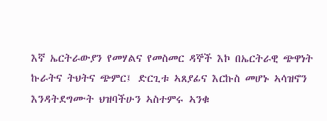እኛ ኤርትራውያን የመሃልና የመስመር ዳኞች እኮ በኤርትራዊ ጭዋነት ኩራትና ትህትና ጭምር፤ ድርጊቱ ኣጸያፊና እርኩስ መሆኑ ኣሳዝኖን እንዳትደግሙት ህዝባችሁን ኣስተምሩ ኣንቁ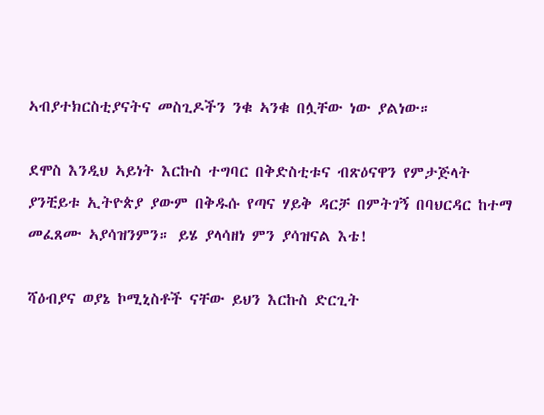ኣብያተክርስቲያናትና መስጊዶችን ንቁ ኣንቁ በሏቸው ነው ያልነው።

ደሞስ እንዲህ ኣይነት እርኩስ ተግባር በቅድስቲቱና ብጽዕናዋን የምታጅላት ያንቺይቱ ኢትዮጵያ ያውም በቅዱሱ የጣና ሃይቅ ዳርቻ በምትገኝ በባህርዳር ከተማ መፈጸሙ ኣያሳዝንምን። ይሄ ያላሳዘነ ምን ያሳዝናል እቴ!

ሻዕብያና ወያኔ ኮሚኒስቶች ናቸው ይህን እርኩስ ድርጊት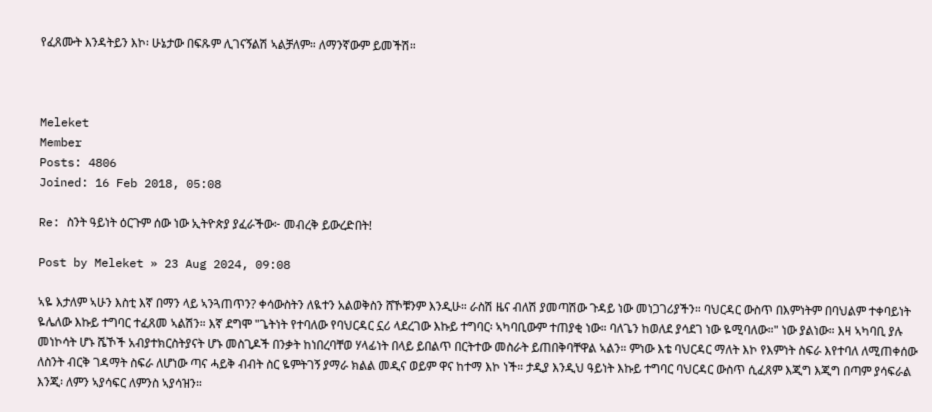የፈጸሙት እንዳትይን እኮ፡ ሁኔታው በፍጹም ሊገናኝልሽ ኣልቻለም። ለማንኛውም ይመችሽ።



Meleket
Member
Posts: 4806
Joined: 16 Feb 2018, 05:08

Re: ስንት ዓይነት ዕርጉም ሰው ነው ኢትዮጵያ ያፈራችው፦ መብረቅ ይውረድበት!

Post by Meleket » 23 Aug 2024, 09:08

ኣዬ እታለም ኣሁን እስቲ እኛ በማን ላይ ኣንጓጠጥን? ቀሳውስትን ለዪተን አልወቅስን ሸኾቹንም እንዲሁ። ራስሽ ዜና ብለሽ ያመጣሽው ጉዳይ ነው መነጋገሪያችን። ባህርዳር ውስጥ በእምነትም በባህልም ተቀባይነት ዬሌለው እኩይ ተግባር ተፈጸመ ኣልሽን። እኛ ደግሞ "ጌትነት የተባለው የባህርዳር ኗሪ ላደረገው እኩይ ተግባር፡ ኣካባቢውም ተጠያቂ ነው። ባለጌን ከወለደ ያሳደገ ነው ዬሚባለው።" ነው ያልነው። እዛ ኣካባቢ ያሉ መነኮሳት ሆኑ ሼኾች አብያተክርስትያናት ሆኑ መስጊዶች በንቃት ከነበረባቸወ ሃላፊነት በላይ ይበልጥ በርትተው መስራት ይጠበቅባቸዋል ኣልን። ምነው እቴ ባህርዳር ማለት እኮ የእምነት ስፍራ እየተባለ ለሚጠቀሰው ለስንት ብርቅ ገዳማት ስፍራ ለሆነው ጣና ሓይቅ ብብት ስር ዬምትገኝ ያማራ ክልል መዲና ወይም ዋና ከተማ እኮ ነች። ታዲያ እንዲህ ዓይነት እኩይ ተግባር ባህርዳር ውስጥ ሲፈጸም እጂግ እጂግ በጣም ያሳፍራል እንጂ፡ ለምን ኣያሳፍር ለምንስ ኣያሳዝን።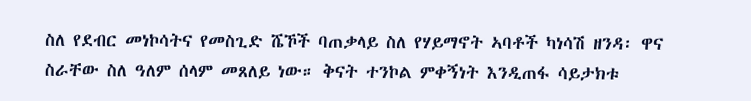ስለ የደብር መነኮሳትና የመስጊድ ሼኾች ባጠቃላይ ስለ የሃይማኖት ኣባቶች ካነሳሽ ዘንዳ፡ ዋና ስራቸው ስለ ዓለም ሰላም መጸለይ ነው። ቅናት ተንኮል ምቀኝነት እንዲጠፋ ሳይታክቱ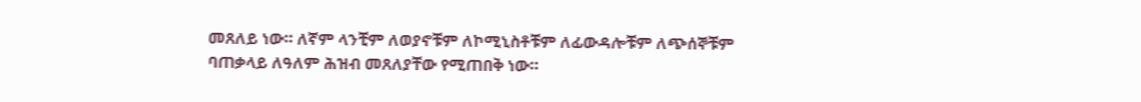መጸለይ ነው። ለኛም ላንቺም ለወያኖቹም ለኮሚኒስቶቹም ለፊውዳሎቹም ለጭሰኞቹም ባጠቃላይ ለዓለም ሕዝብ መጸለያቸው የሚጠበቅ ነው።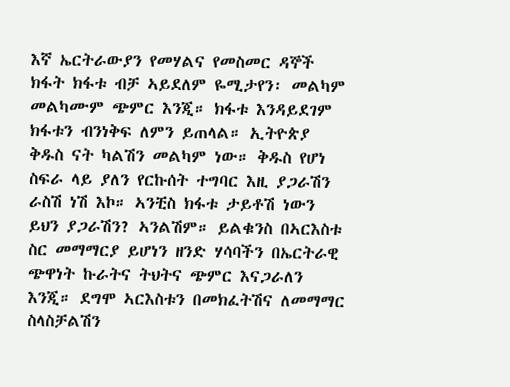እኛ ኤርትራውያን የመሃልና የመስመር ዳኞች ክፋት ክፋቱ ብቻ ኣይደለም ዬሚታየን፡ መልካም መልካሙም ጭምር እንጂ። ክፋቱ እንዳይደገም ክፋቱን ብንነቅፍ ለምን ይጠላል። ኢትዮጵያ ቅዱስ ናት ካልሽን መልካም ነው። ቅዱስ የሆነ ስፍራ ላይ ያለን የርኩሰት ተግባር እዚ ያጋራሽን ራስሽ ነሽ እኮ። ኣንቺስ ክፋቱ ታይቶሽ ነውን ይህን ያጋራሽን? ኣንልሽም። ይልቁንስ በኣርእስቱ ስር መማማርያ ይሆነን ዘንድ ሃሳባችን በኤርትራዊ ጭዋነት ኩራትና ትህትና ጭምር እናጋራለን እንጂ። ደግሞ ኣርእስቱን በመክፈትሽና ለመማማር ስላስቻልሽን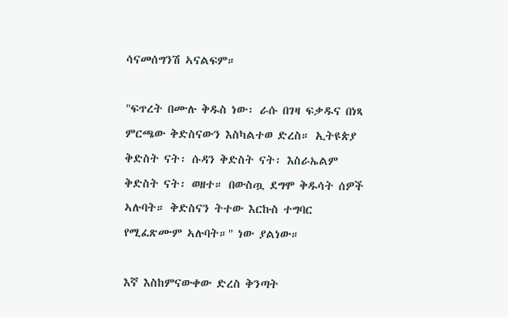ሳናመሰግንሽ ኣናልፍም።

"ፍጥረት በሙሉ ቅዱስ ነው፡ ራሱ በገዛ ፍቃዱና በነጻ ምርጫው ቅድስናውን እስካልተወ ድረስ። ኢትዩጵያ ቅድስት ናት፡ ሱዳን ቅድስት ናት፡ እስራኤልም ቅድስት ናት፡ ወዘተ። በውስጧ ደግሞ ቅዱሳት ሰዎች ኣሉባት። ቅድስናን ትተው እርኩስ ተግባር የሚፈጽሙም ኣሉባት።" ነው ያልነው።

እኛ እስከምናውቀው ድረስ ቅንጣት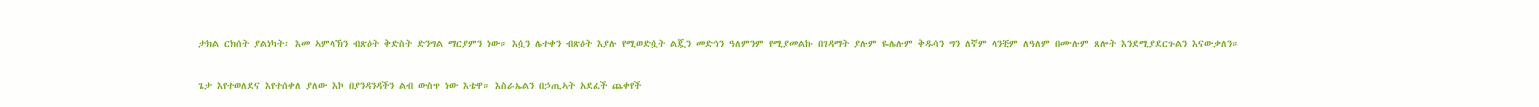ታክል ርክሰት ያልነካት፡ እመ ኣምላኽን ብጽዕት ቅድስት ድንግል ማርያምን ነው። እሷን ሌተቀን ብጽዕት እያሉ የሚወድሷት ልጇን መድኅን ዓለምንም የሚያመልኩ በገዳማት ያሉም ዬሌሉም ቅዱሳን ግን ለኛም ላንቺም ለዓለም በሙሉም ጸሎት እንደሚያደርጉልን እናውቃለን።

ጌታ እየተወለደና እየተሰቀለ ያለው እኮ በያንዳንዳችን ልብ ውስጥ ነው እቴዋ። እስራኤልን በኃጢኣት አደፈች ጨቀየች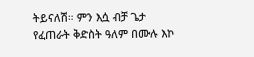ትይናለሽ። ምን እሷ ብቻ ጌታ የፈጠራት ቅድስት ዓለም በሙሉ እኮ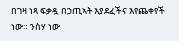በገዛ ነጻ ፍቃዷ በኃጢኣት እያደፈችና እየጨቀየች ነው። ንስሃ ነው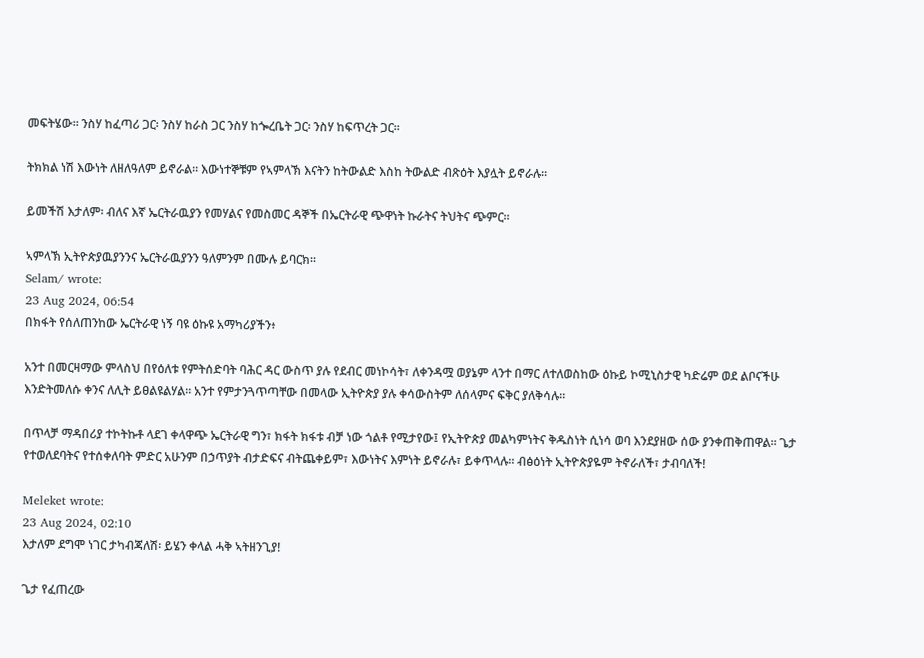መፍትሄው። ንስሃ ከፈጣሪ ጋር፡ ንስሃ ከራስ ጋር ንስሃ ከጐረቤት ጋር፡ ንስሃ ከፍጥረት ጋር።

ትክክል ነሽ እውነት ለዘለዓለም ይኖራል። እውነተኞቹም የኣምላኽ እናትን ከትውልድ እስከ ትውልድ ብጽዕት እያሏት ይኖራሉ።

ይመችሽ እታለም፡ ብለና እኛ ኤርትራዉያን የመሃልና የመስመር ዳኞች በኤርትራዊ ጭዋነት ኩራትና ትህትና ጭምር።

ኣምላኽ ኢትዮጵያዉያንንና ኤርትራዉያንን ዓለምንም በሙሉ ይባርክ።
Selam/ wrote:
23 Aug 2024, 06:54
በክፋት የሰለጠንከው ኤርትራዊ ነኝ ባዩ ዕኩዩ አማካሪያችን፥

አንተ በመርዛማው ምላስህ በየዕለቱ የምትሰድባት ባሕር ዳር ውስጥ ያሉ የደብር መነኮሳት፣ ለቀንዳሟ ወያኔም ላንተ በማር ለተለወስከው ዕኩይ ኮሚኒስታዊ ካድሬም ወደ ልቦናችሁ እንድትመለሱ ቀንና ለሊት ይፀልዩልሃል። አንተ የምታንጓጥጣቸው በመላው ኢትዮጵያ ያሉ ቀሳውስትም ለሰላምና ፍቅር ያለቅሳሉ።

በጥላቻ ማዳበሪያ ተኮትኩቶ ላደገ ቀላዋጭ ኤርትራዊ ግን፣ ክፋት ክፋቱ ብቻ ነው ጎልቶ የሚታየው፤ የኢትዮጵያ መልካምነትና ቅዱስነት ሲነሳ ወባ እንደያዘው ሰው ያንቀጠቅጠዋል። ጌታ የተወለደባትና የተሰቀለባት ምድር አሁንም በኃጥያት ብታድፍና ብትጨቀይም፣ እውነትና እምነት ይኖራሉ፣ ይቀጥላሉ። ብፅዕነት ኢትዮጵያዬም ትኖራለች፣ ታብባለች!

Meleket wrote:
23 Aug 2024, 02:10
እታለም ደግሞ ነገር ታካብጃለሽ፡ ይሄን ቀላል ሓቅ ኣትዘንጊያ!

ጌታ የፈጠረው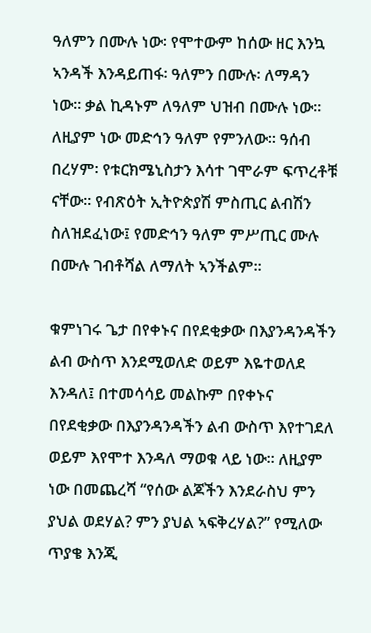ዓለምን በሙሉ ነው፡ የሞተውም ከሰው ዘር እንኳ ኣንዳች እንዳይጠፋ፡ ዓለምን በሙሉ፡ ለማዳን ነው። ቃል ኪዳኑም ለዓለም ህዝብ በሙሉ ነው። ለዚያም ነው መድኅን ዓለም የምንለው። ዓሰብ በረሃም፡ የቱርክሜኒስታን እሳተ ገሞራም ፍጥረቶቹ ናቸው። የብጽዕት ኢትዮጵያሽ ምስጢር ልብሽን ስለዝደፈነው፤ የመድኅን ዓለም ምሥጢር ሙሉ በሙሉ ገብቶሻል ለማለት ኣንችልም።

ቁምነገሩ ጌታ በየቀኑና በየደቂቃው በእያንዳንዳችን ልብ ውስጥ እንደሚወለድ ወይም እዬተወለደ እንዳለ፤ በተመሳሳይ መልኩም በየቀኑና በየደቂቃው በእያንዳንዳችን ልብ ውስጥ እየተገደለ ወይም እየሞተ እንዳለ ማወቁ ላይ ነው። ለዚያም ነው በመጨረሻ “የሰው ልጆችን እንደራስህ ምን ያህል ወደሃል? ምን ያህል ኣፍቅረሃል?” የሚለው ጥያቄ እንጂ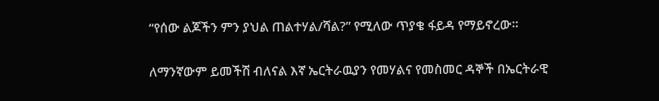“የሰው ልጆችን ምን ያህል ጠልተሃል/ሻል?” የሚለው ጥያቄ ፋይዳ የማይኖረው።

ለማንኛውም ይመችሽ ብለናል እኛ ኤርትራዉያን የመሃልና የመስመር ዳኞች በኤርትራዊ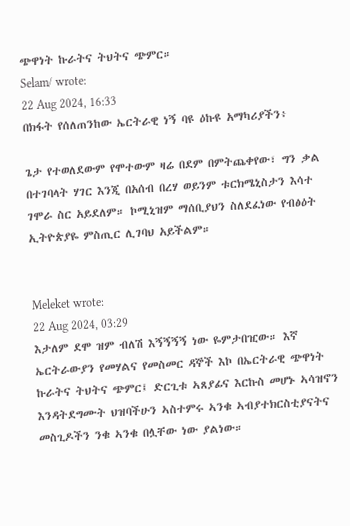ጭዋነት ኩራትና ትህትና ጭምር።
Selam/ wrote:
22 Aug 2024, 16:33
በክፋት የሰለጠንከው ኤርትራዊ ነኝ ባዩ ዕኩዩ አማካሪያችን፥

ጌታ የተወለደውም የሞተውም ዛሬ በደም በምትጨቀየው፣ ግን ቃል በተገባላት ሃገር እንጂ በአሰብ በረሃ ወይንም ቱርክሜኒስታን እሳተ ገሞራ ስር አይደለም። ኮሚኒዝም ማሰቢያህን ስለደፈነው የብፅዕት ኢትዮጵያዬ ምስጢር ሊገባህ አይችልም።


Meleket wrote:
22 Aug 2024, 03:29
እታለም ደሞ ዝም ብለሽ እኝኝኝኝ ነው ዬምታበዢው። እኛ ኤርትራውያን የመሃልና የመስመር ዳኞች እኮ በኤርትራዊ ጭዋነት ኩራትና ትህትና ጭምር፤ ድርጊቱ ኣጸያፊና እርኩስ መሆኑ ኣሳዝኖን እንዳትደግሙት ህዝባችሁን ኣስተምሩ ኣንቁ ኣብያተክርስቲያናትና መስጊዶችን ንቁ ኣንቁ በሏቸው ነው ያልነው።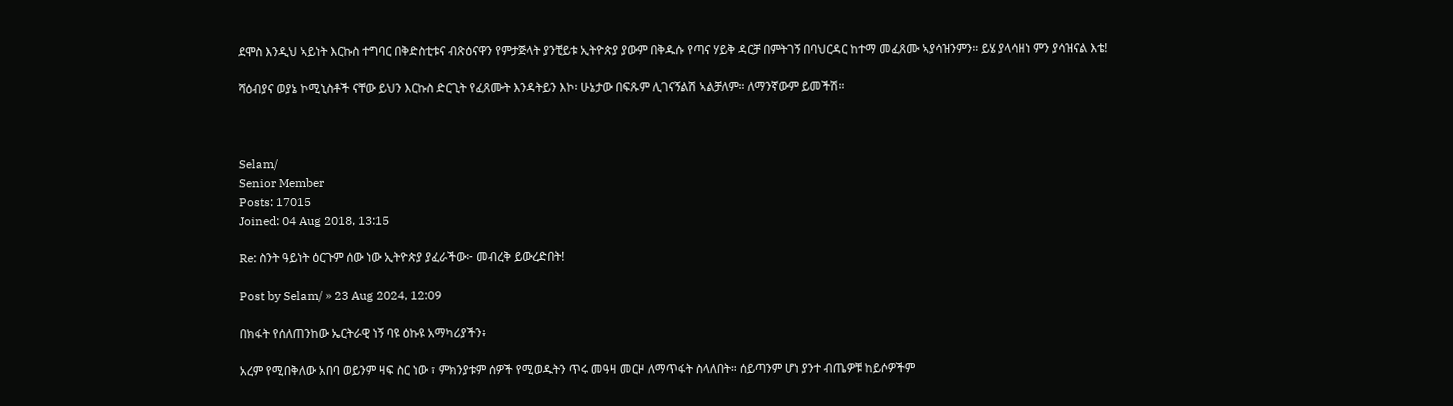ደሞስ እንዲህ ኣይነት እርኩስ ተግባር በቅድስቲቱና ብጽዕናዋን የምታጅላት ያንቺይቱ ኢትዮጵያ ያውም በቅዱሱ የጣና ሃይቅ ዳርቻ በምትገኝ በባህርዳር ከተማ መፈጸሙ ኣያሳዝንምን። ይሄ ያላሳዘነ ምን ያሳዝናል እቴ!

ሻዕብያና ወያኔ ኮሚኒስቶች ናቸው ይህን እርኩስ ድርጊት የፈጸሙት እንዳትይን እኮ፡ ሁኔታው በፍጹም ሊገናኝልሽ ኣልቻለም። ለማንኛውም ይመችሽ።



Selam/
Senior Member
Posts: 17015
Joined: 04 Aug 2018, 13:15

Re: ስንት ዓይነት ዕርጉም ሰው ነው ኢትዮጵያ ያፈራችው፦ መብረቅ ይውረድበት!

Post by Selam/ » 23 Aug 2024, 12:09

በክፋት የሰለጠንከው ኤርትራዊ ነኝ ባዩ ዕኩዩ አማካሪያችን፥

አረም የሚበቅለው አበባ ወይንም ዛፍ ስር ነው ፣ ምክንያቱም ሰዎች የሚወዱትን ጥሩ መዓዛ መርዞ ለማጥፋት ስላለበት። ሰይጣንም ሆነ ያንተ ብጤዎቹ ከይሶዎችም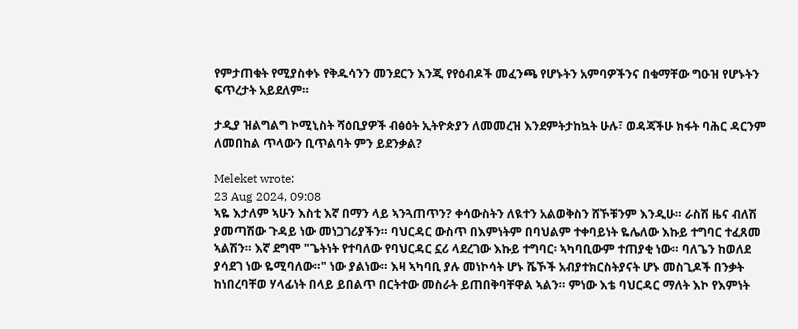የምታጠቁት የሚያስቀኑ የቅዱሳንን መንደርን እንጂ የየዕብዶች መፈንጫ የሆኑትን አምባዎችንና በቁማቸው ግዑዝ የሆኑትን ፍጥረታት አይደለም።

ታዲያ ዝልግልግ ኮሚኒስት ሻዕቢያዎች ብፅዕት ኢትዮጵያን ለመመረዝ እንደምትታከኳት ሁሉ፣ ወዳጃችሁ ክፋት ባሕር ዳርንም ለመበከል ጥላውን ቢጥልባት ምን ይደንቃል?

Meleket wrote:
23 Aug 2024, 09:08
ኣዬ እታለም ኣሁን እስቲ እኛ በማን ላይ ኣንጓጠጥን? ቀሳውስትን ለዪተን አልወቅስን ሸኾቹንም እንዲሁ። ራስሽ ዜና ብለሽ ያመጣሽው ጉዳይ ነው መነጋገሪያችን። ባህርዳር ውስጥ በእምነትም በባህልም ተቀባይነት ዬሌለው እኩይ ተግባር ተፈጸመ ኣልሽን። እኛ ደግሞ "ጌትነት የተባለው የባህርዳር ኗሪ ላደረገው እኩይ ተግባር፡ ኣካባቢውም ተጠያቂ ነው። ባለጌን ከወለደ ያሳደገ ነው ዬሚባለው።" ነው ያልነው። እዛ ኣካባቢ ያሉ መነኮሳት ሆኑ ሼኾች አብያተክርስትያናት ሆኑ መስጊዶች በንቃት ከነበረባቸወ ሃላፊነት በላይ ይበልጥ በርትተው መስራት ይጠበቅባቸዋል ኣልን። ምነው እቴ ባህርዳር ማለት እኮ የእምነት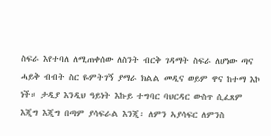ስፍራ እየተባለ ለሚጠቀሰው ለስንት ብርቅ ገዳማት ስፍራ ለሆነው ጣና ሓይቅ ብብት ስር ዬምትገኝ ያማራ ክልል መዲና ወይም ዋና ከተማ እኮ ነች። ታዲያ እንዲህ ዓይነት እኩይ ተግባር ባህርዳር ውስጥ ሲፈጸም እጂግ እጂግ በጣም ያሳፍራል እንጂ፡ ለምን ኣያሳፍር ለምንስ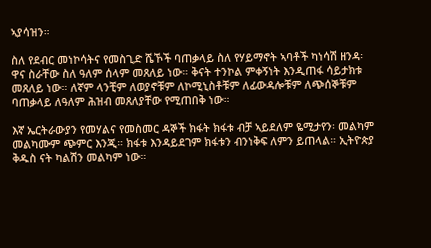ኣያሳዝን።

ስለ የደብር መነኮሳትና የመስጊድ ሼኾች ባጠቃላይ ስለ የሃይማኖት ኣባቶች ካነሳሽ ዘንዳ፡ ዋና ስራቸው ስለ ዓለም ሰላም መጸለይ ነው። ቅናት ተንኮል ምቀኝነት እንዲጠፋ ሳይታክቱ መጸለይ ነው። ለኛም ላንቺም ለወያኖቹም ለኮሚኒስቶቹም ለፊውዳሎቹም ለጭሰኞቹም ባጠቃላይ ለዓለም ሕዝብ መጸለያቸው የሚጠበቅ ነው።

እኛ ኤርትራውያን የመሃልና የመስመር ዳኞች ክፋት ክፋቱ ብቻ ኣይደለም ዬሚታየን፡ መልካም መልካሙም ጭምር እንጂ። ክፋቱ እንዳይደገም ክፋቱን ብንነቅፍ ለምን ይጠላል። ኢትዮጵያ ቅዱስ ናት ካልሽን መልካም ነው።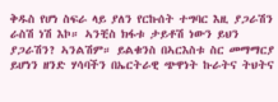ቅዱስ የሆነ ስፍራ ላይ ያለን የርኩሰት ተግባር እዚ ያጋራሽን ራስሽ ነሽ እኮ። ኣንቺስ ክፋቱ ታይቶሽ ነውን ይህን ያጋራሽን? ኣንልሽም። ይልቁንስ በኣርእስቱ ስር መማማርያ ይሆነን ዘንድ ሃሳባችን በኤርትራዊ ጭዋነት ኩራትና ትህትና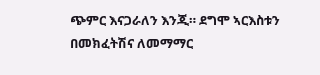ጭምር እናጋራለን እንጂ። ደግሞ ኣርእስቱን በመክፈትሽና ለመማማር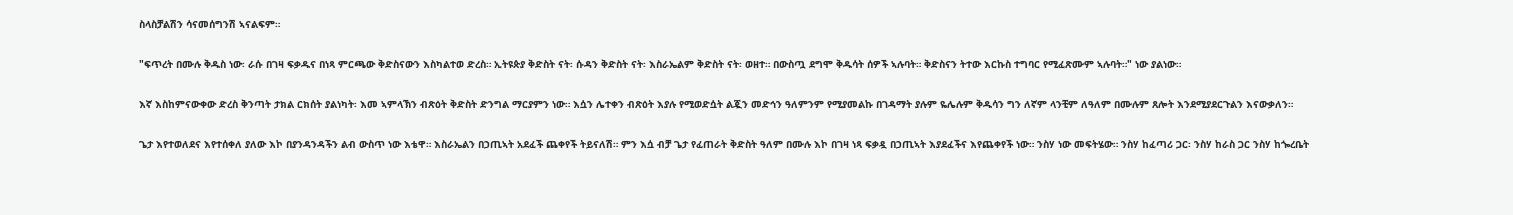ስላስቻልሽን ሳናመሰግንሽ ኣናልፍም።

"ፍጥረት በሙሉ ቅዱስ ነው፡ ራሱ በገዛ ፍቃዱና በነጻ ምርጫው ቅድስናውን እስካልተወ ድረስ። ኢትዩጵያ ቅድስት ናት፡ ሱዳን ቅድስት ናት፡ እስራኤልም ቅድስት ናት፡ ወዘተ። በውስጧ ደግሞ ቅዱሳት ሰዎች ኣሉባት። ቅድስናን ትተው እርኩስ ተግባር የሚፈጽሙም ኣሉባት።" ነው ያልነው።

እኛ እስከምናውቀው ድረስ ቅንጣት ታክል ርክሰት ያልነካት፡ እመ ኣምላኽን ብጽዕት ቅድስት ድንግል ማርያምን ነው። እሷን ሌተቀን ብጽዕት እያሉ የሚወድሷት ልጇን መድኅን ዓለምንም የሚያመልኩ በገዳማት ያሉም ዬሌሉም ቅዱሳን ግን ለኛም ላንቺም ለዓለም በሙሉም ጸሎት እንደሚያደርጉልን እናውቃለን።

ጌታ እየተወለደና እየተሰቀለ ያለው እኮ በያንዳንዳችን ልብ ውስጥ ነው እቴዋ። እስራኤልን በኃጢኣት አደፈች ጨቀየች ትይናለሽ። ምን እሷ ብቻ ጌታ የፈጠራት ቅድስት ዓለም በሙሉ እኮ በገዛ ነጻ ፍቃዷ በኃጢኣት እያደፈችና እየጨቀየች ነው። ንስሃ ነው መፍትሄው። ንስሃ ከፈጣሪ ጋር፡ ንስሃ ከራስ ጋር ንስሃ ከጐረቤት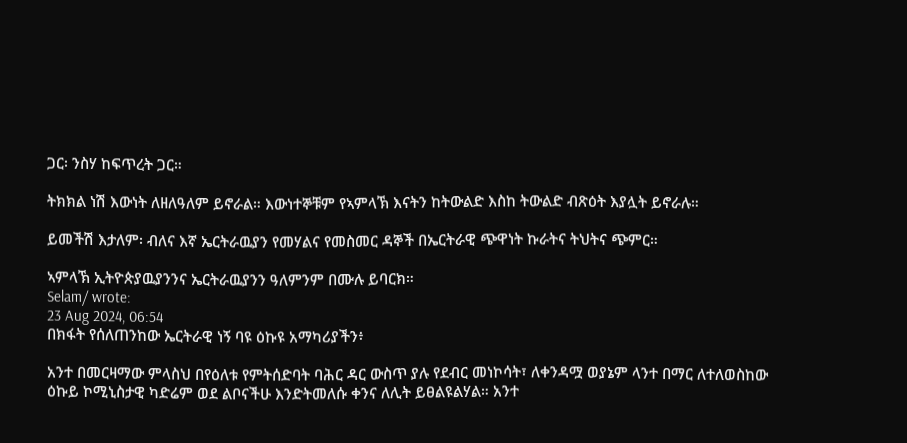ጋር፡ ንስሃ ከፍጥረት ጋር።

ትክክል ነሽ እውነት ለዘለዓለም ይኖራል። እውነተኞቹም የኣምላኽ እናትን ከትውልድ እስከ ትውልድ ብጽዕት እያሏት ይኖራሉ።

ይመችሽ እታለም፡ ብለና እኛ ኤርትራዉያን የመሃልና የመስመር ዳኞች በኤርትራዊ ጭዋነት ኩራትና ትህትና ጭምር።

ኣምላኽ ኢትዮጵያዉያንንና ኤርትራዉያንን ዓለምንም በሙሉ ይባርክ።
Selam/ wrote:
23 Aug 2024, 06:54
በክፋት የሰለጠንከው ኤርትራዊ ነኝ ባዩ ዕኩዩ አማካሪያችን፥

አንተ በመርዛማው ምላስህ በየዕለቱ የምትሰድባት ባሕር ዳር ውስጥ ያሉ የደብር መነኮሳት፣ ለቀንዳሟ ወያኔም ላንተ በማር ለተለወስከው ዕኩይ ኮሚኒስታዊ ካድሬም ወደ ልቦናችሁ እንድትመለሱ ቀንና ለሊት ይፀልዩልሃል። አንተ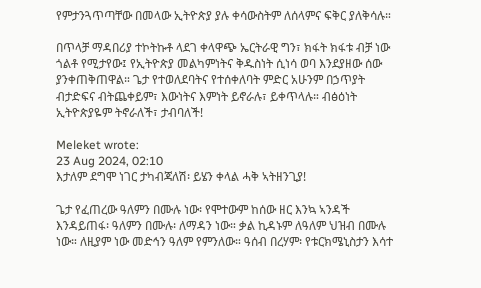የምታንጓጥጣቸው በመላው ኢትዮጵያ ያሉ ቀሳውስትም ለሰላምና ፍቅር ያለቅሳሉ።

በጥላቻ ማዳበሪያ ተኮትኩቶ ላደገ ቀላዋጭ ኤርትራዊ ግን፣ ክፋት ክፋቱ ብቻ ነው ጎልቶ የሚታየው፤ የኢትዮጵያ መልካምነትና ቅዱስነት ሲነሳ ወባ እንደያዘው ሰው ያንቀጠቅጠዋል። ጌታ የተወለደባትና የተሰቀለባት ምድር አሁንም በኃጥያት ብታድፍና ብትጨቀይም፣ እውነትና እምነት ይኖራሉ፣ ይቀጥላሉ። ብፅዕነት ኢትዮጵያዬም ትኖራለች፣ ታብባለች!

Meleket wrote:
23 Aug 2024, 02:10
እታለም ደግሞ ነገር ታካብጃለሽ፡ ይሄን ቀላል ሓቅ ኣትዘንጊያ!

ጌታ የፈጠረው ዓለምን በሙሉ ነው፡ የሞተውም ከሰው ዘር እንኳ ኣንዳች እንዳይጠፋ፡ ዓለምን በሙሉ፡ ለማዳን ነው። ቃል ኪዳኑም ለዓለም ህዝብ በሙሉ ነው። ለዚያም ነው መድኅን ዓለም የምንለው። ዓሰብ በረሃም፡ የቱርክሜኒስታን እሳተ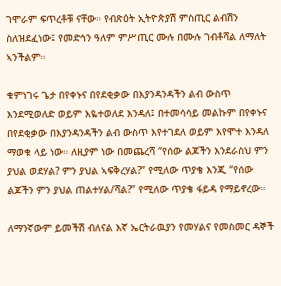ገሞራም ፍጥረቶቹ ናቸው። የብጽዕት ኢትዮጵያሽ ምስጢር ልብሽን ስለዝደፈነው፤ የመድኅን ዓለም ምሥጢር ሙሉ በሙሉ ገብቶሻል ለማለት ኣንችልም።

ቁምነገሩ ጌታ በየቀኑና በየደቂቃው በእያንዳንዳችን ልብ ውስጥ እንደሚወለድ ወይም እዬተወለደ እንዳለ፤ በተመሳሳይ መልኩም በየቀኑና በየደቂቃው በእያንዳንዳችን ልብ ውስጥ እየተገደለ ወይም እየሞተ እንዳለ ማወቁ ላይ ነው። ለዚያም ነው በመጨረሻ “የሰው ልጆችን እንደራስህ ምን ያህል ወደሃል? ምን ያህል ኣፍቅረሃል?” የሚለው ጥያቄ እንጂ “የሰው ልጆችን ምን ያህል ጠልተሃል/ሻል?” የሚለው ጥያቄ ፋይዳ የማይኖረው።

ለማንኛውም ይመችሽ ብለናል እኛ ኤርትራዉያን የመሃልና የመስመር ዳኞች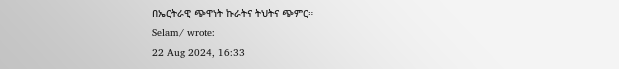በኤርትራዊ ጭዋነት ኩራትና ትህትና ጭምር።
Selam/ wrote:
22 Aug 2024, 16:33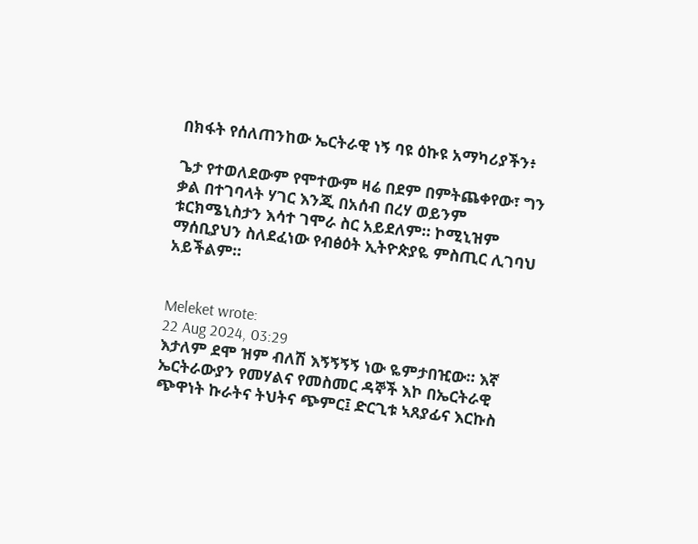በክፋት የሰለጠንከው ኤርትራዊ ነኝ ባዩ ዕኩዩ አማካሪያችን፥

ጌታ የተወለደውም የሞተውም ዛሬ በደም በምትጨቀየው፣ ግን ቃል በተገባላት ሃገር እንጂ በአሰብ በረሃ ወይንም ቱርክሜኒስታን እሳተ ገሞራ ስር አይደለም። ኮሚኒዝም ማሰቢያህን ስለደፈነው የብፅዕት ኢትዮጵያዬ ምስጢር ሊገባህ አይችልም።


Meleket wrote:
22 Aug 2024, 03:29
እታለም ደሞ ዝም ብለሽ እኝኝኝኝ ነው ዬምታበዢው። እኛ ኤርትራውያን የመሃልና የመስመር ዳኞች እኮ በኤርትራዊ ጭዋነት ኩራትና ትህትና ጭምር፤ ድርጊቱ ኣጸያፊና እርኩስ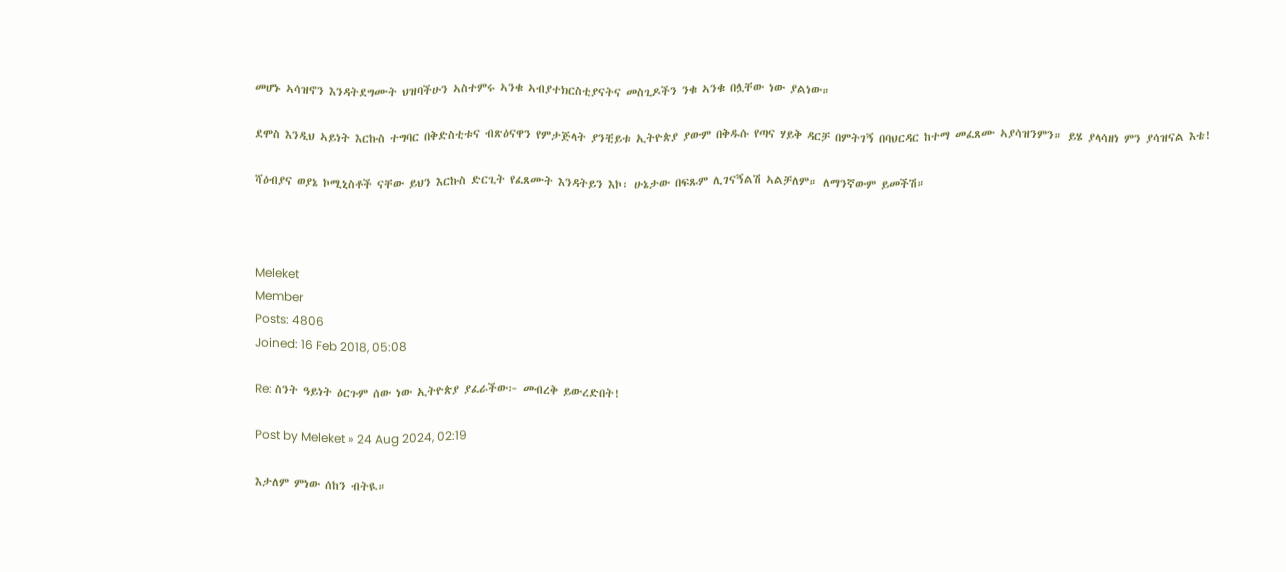መሆኑ ኣሳዝኖን እንዳትደግሙት ህዝባችሁን ኣስተምሩ ኣንቁ ኣብያተክርስቲያናትና መስጊዶችን ንቁ ኣንቁ በሏቸው ነው ያልነው።

ደሞስ እንዲህ ኣይነት እርኩስ ተግባር በቅድስቲቱና ብጽዕናዋን የምታጅላት ያንቺይቱ ኢትዮጵያ ያውም በቅዱሱ የጣና ሃይቅ ዳርቻ በምትገኝ በባህርዳር ከተማ መፈጸሙ ኣያሳዝንምን። ይሄ ያላሳዘነ ምን ያሳዝናል እቴ!

ሻዕብያና ወያኔ ኮሚኒስቶች ናቸው ይህን እርኩስ ድርጊት የፈጸሙት እንዳትይን እኮ፡ ሁኔታው በፍጹም ሊገናኝልሽ ኣልቻለም። ለማንኛውም ይመችሽ።



Meleket
Member
Posts: 4806
Joined: 16 Feb 2018, 05:08

Re: ስንት ዓይነት ዕርጉም ሰው ነው ኢትዮጵያ ያፈራችው፦ መብረቅ ይውረድበት!

Post by Meleket » 24 Aug 2024, 02:19

እታለም ምነው ሰከን ብትዪ።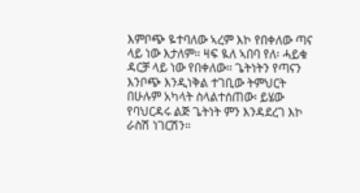እምቦጭ ዬተባለው ኣረም እኮ የበቀለው ጣና ላይ ነው እታለም። ዛፍ ዪለ ኣበባ የለ፡ ሓይቁ ዳርቻ ላይ ነው የበቀለው። ጌትነትን የጣናን እንቦጭ እንዲነቅል ተገቢው ትምህርት በሁሉም አካላት ስላልተሰጠው፡ ይሄው የባህርዳሩ ልጅ ጌትነት ምን እንዳደረገ እኮ ራስሽ ነገርሽን።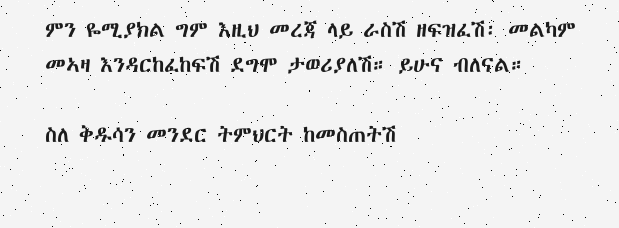ምን ዬሚያክል ግም እዚህ መረጃ ላይ ራስሽ ዘፍዝፈሽ፡ መልካም መኣዛ እንዳርከፈከፍሽ ደግሞ ታወሪያለሽ። ይሁና ብለናል።

ስለ ቅዱሳን መንደር ትምህርት ከመስጠትሽ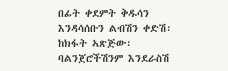በፊት ቀደምት ቅዱሳን እንዳሳሰቡን ልብሽን ቀድሽ፡ ከክፋት ኣጽጅው፡ ባልንጀሮችሽንም እንደራስሽ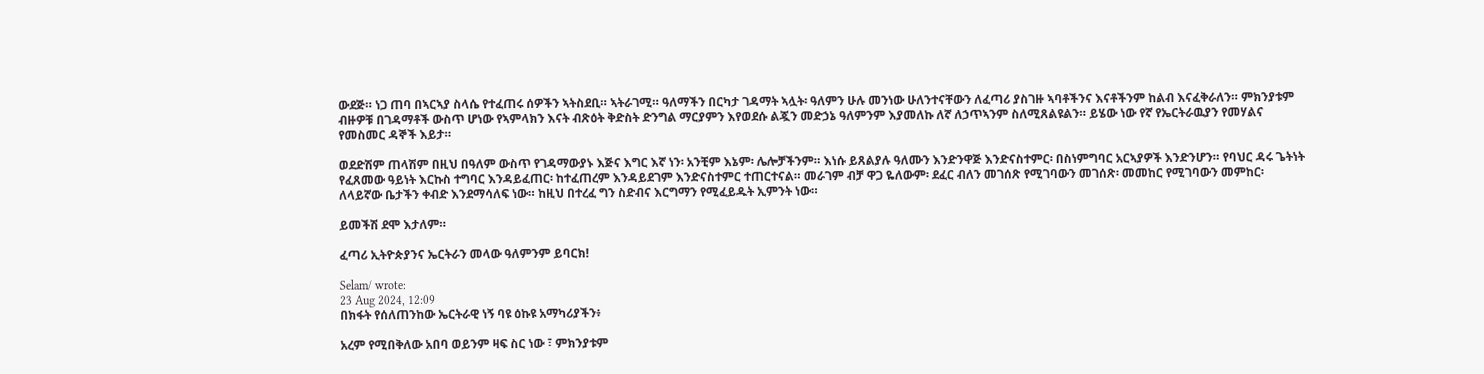ውደጅ። ነጋ ጠባ በኣርኣያ ስላሴ የተፈጠሩ ሰዎችን ኣትስደቢ። ኣትራገሚ። ዓለማችን በርካታ ገዳማት ኣሏት፡ ዓለምን ሁሉ መንነው ሁለንተናቸውን ለፈጣሪ ያስገዙ ኣባቶችንና እናቶችንም ከልብ እናፈቅራለን። ምክንያቱም ብዙዎቹ በገዳማቶች ውስጥ ሆነው የኣምላክን እናት ብጽዕት ቅድስት ድንግል ማርያምን እየወደሱ ልጇን መድኃኔ ዓለምንም እያመለኩ ለኛ ለኃጥኣንም ስለሚጸልዩልን። ይሄው ነው የኛ የኤርትራዉያን የመሃልና የመስመር ዳኞች እይታ።

ወደድሽም ጠላሽም በዚህ በዓለም ውስጥ የገዳማውያኑ እጅና እግር እኛ ነን፡ አንቺም እኔም፡ ሌሎቻችንም። እነሱ ይጸልያሉ ዓለሙን እንድንዋጅ እንድናስተምር፡ በስነምግባር አርኣያዎች እንድንሆን። የባህር ዳሩ ጌትነት የፈጸመው ዓይነት እርኩስ ተግባር እንዳይፈጠር፡ ከተፈጠረም እንዳይደገም እንድናስተምር ተጠርተናል። መራገም ብቻ ዋጋ ዬለውም፡ ደፈር ብለን መገሰጽ የሚገባውን መገሰጽ፡ መመከር የሚገባውን መምከር፡ ለላይኛው ቤታችን ቀብድ እንደማሳለፍ ነው። ከዚህ በተረፈ ግን ስድብና እርግማን የሚፈይዱት ኢምንት ነው።

ይመችሽ ደሞ እታለም።

ፈጣሪ ኢትዮጵያንና ኤርትራን መላው ዓለምንም ይባርክ!

Selam/ wrote:
23 Aug 2024, 12:09
በክፋት የሰለጠንከው ኤርትራዊ ነኝ ባዩ ዕኩዩ አማካሪያችን፥

አረም የሚበቅለው አበባ ወይንም ዛፍ ስር ነው ፣ ምክንያቱም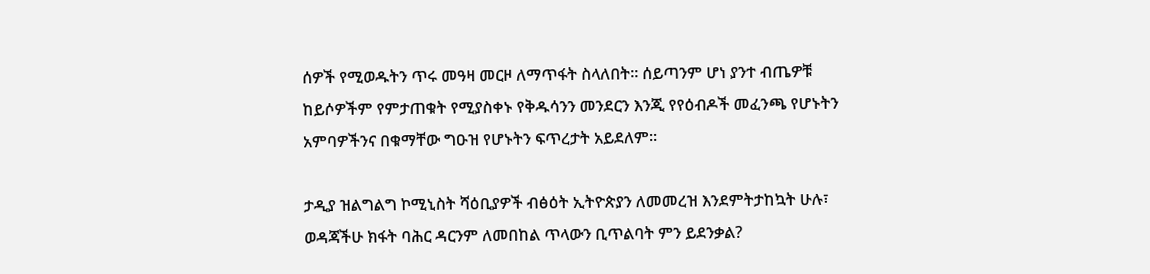ሰዎች የሚወዱትን ጥሩ መዓዛ መርዞ ለማጥፋት ስላለበት። ሰይጣንም ሆነ ያንተ ብጤዎቹ ከይሶዎችም የምታጠቁት የሚያስቀኑ የቅዱሳንን መንደርን እንጂ የየዕብዶች መፈንጫ የሆኑትን አምባዎችንና በቁማቸው ግዑዝ የሆኑትን ፍጥረታት አይደለም።

ታዲያ ዝልግልግ ኮሚኒስት ሻዕቢያዎች ብፅዕት ኢትዮጵያን ለመመረዝ እንደምትታከኳት ሁሉ፣ ወዳጃችሁ ክፋት ባሕር ዳርንም ለመበከል ጥላውን ቢጥልባት ምን ይደንቃል?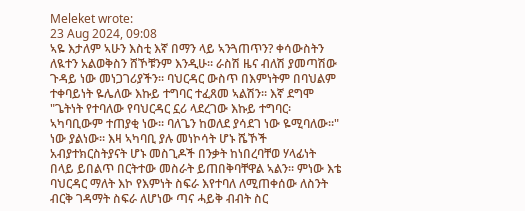Meleket wrote:
23 Aug 2024, 09:08
ኣዬ እታለም ኣሁን እስቲ እኛ በማን ላይ ኣንጓጠጥን? ቀሳውስትን ለዪተን አልወቅስን ሸኾቹንም እንዲሁ። ራስሽ ዜና ብለሽ ያመጣሽው ጉዳይ ነው መነጋገሪያችን። ባህርዳር ውስጥ በእምነትም በባህልም ተቀባይነት ዬሌለው እኩይ ተግባር ተፈጸመ ኣልሽን። እኛ ደግሞ "ጌትነት የተባለው የባህርዳር ኗሪ ላደረገው እኩይ ተግባር፡ ኣካባቢውም ተጠያቂ ነው። ባለጌን ከወለደ ያሳደገ ነው ዬሚባለው።" ነው ያልነው። እዛ ኣካባቢ ያሉ መነኮሳት ሆኑ ሼኾች አብያተክርስትያናት ሆኑ መስጊዶች በንቃት ከነበረባቸወ ሃላፊነት በላይ ይበልጥ በርትተው መስራት ይጠበቅባቸዋል ኣልን። ምነው እቴ ባህርዳር ማለት እኮ የእምነት ስፍራ እየተባለ ለሚጠቀሰው ለስንት ብርቅ ገዳማት ስፍራ ለሆነው ጣና ሓይቅ ብብት ስር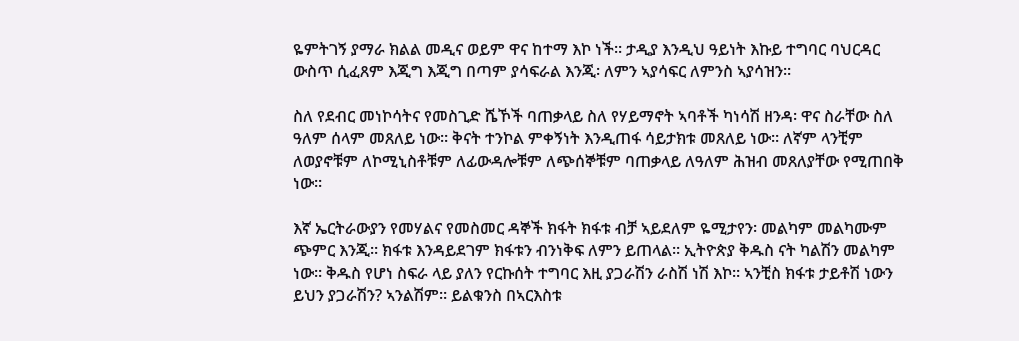ዬምትገኝ ያማራ ክልል መዲና ወይም ዋና ከተማ እኮ ነች። ታዲያ እንዲህ ዓይነት እኩይ ተግባር ባህርዳር ውስጥ ሲፈጸም እጂግ እጂግ በጣም ያሳፍራል እንጂ፡ ለምን ኣያሳፍር ለምንስ ኣያሳዝን።

ስለ የደብር መነኮሳትና የመስጊድ ሼኾች ባጠቃላይ ስለ የሃይማኖት ኣባቶች ካነሳሽ ዘንዳ፡ ዋና ስራቸው ስለ ዓለም ሰላም መጸለይ ነው። ቅናት ተንኮል ምቀኝነት እንዲጠፋ ሳይታክቱ መጸለይ ነው። ለኛም ላንቺም ለወያኖቹም ለኮሚኒስቶቹም ለፊውዳሎቹም ለጭሰኞቹም ባጠቃላይ ለዓለም ሕዝብ መጸለያቸው የሚጠበቅ ነው።

እኛ ኤርትራውያን የመሃልና የመስመር ዳኞች ክፋት ክፋቱ ብቻ ኣይደለም ዬሚታየን፡ መልካም መልካሙም ጭምር እንጂ። ክፋቱ እንዳይደገም ክፋቱን ብንነቅፍ ለምን ይጠላል። ኢትዮጵያ ቅዱስ ናት ካልሽን መልካም ነው። ቅዱስ የሆነ ስፍራ ላይ ያለን የርኩሰት ተግባር እዚ ያጋራሽን ራስሽ ነሽ እኮ። ኣንቺስ ክፋቱ ታይቶሽ ነውን ይህን ያጋራሽን? ኣንልሽም። ይልቁንስ በኣርእስቱ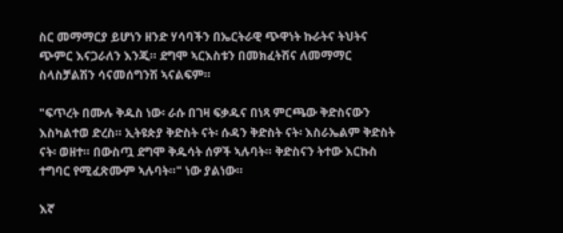ስር መማማርያ ይሆነን ዘንድ ሃሳባችን በኤርትራዊ ጭዋነት ኩራትና ትህትና ጭምር እናጋራለን እንጂ። ደግሞ ኣርእስቱን በመክፈትሽና ለመማማር ስላስቻልሽን ሳናመሰግንሽ ኣናልፍም።

"ፍጥረት በሙሉ ቅዱስ ነው፡ ራሱ በገዛ ፍቃዱና በነጻ ምርጫው ቅድስናውን እስካልተወ ድረስ። ኢትዩጵያ ቅድስት ናት፡ ሱዳን ቅድስት ናት፡ እስራኤልም ቅድስት ናት፡ ወዘተ። በውስጧ ደግሞ ቅዱሳት ሰዎች ኣሉባት። ቅድስናን ትተው እርኩስ ተግባር የሚፈጽሙም ኣሉባት።" ነው ያልነው።

እኛ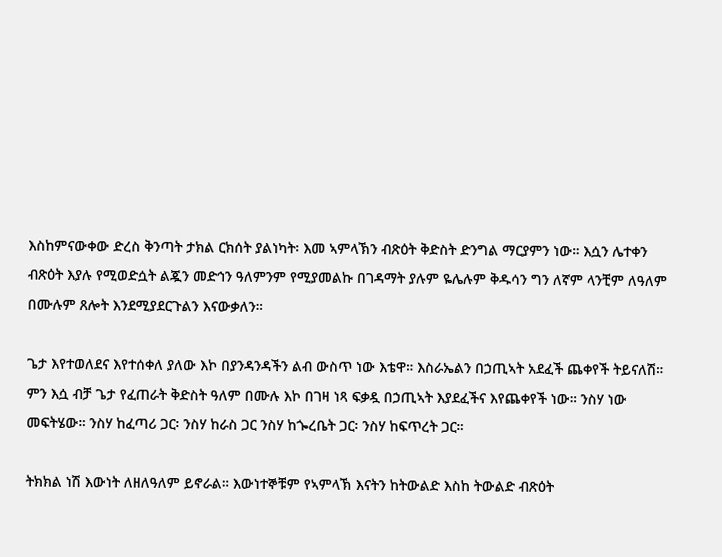እስከምናውቀው ድረስ ቅንጣት ታክል ርክሰት ያልነካት፡ እመ ኣምላኽን ብጽዕት ቅድስት ድንግል ማርያምን ነው። እሷን ሌተቀን ብጽዕት እያሉ የሚወድሷት ልጇን መድኅን ዓለምንም የሚያመልኩ በገዳማት ያሉም ዬሌሉም ቅዱሳን ግን ለኛም ላንቺም ለዓለም በሙሉም ጸሎት እንደሚያደርጉልን እናውቃለን።

ጌታ እየተወለደና እየተሰቀለ ያለው እኮ በያንዳንዳችን ልብ ውስጥ ነው እቴዋ። እስራኤልን በኃጢኣት አደፈች ጨቀየች ትይናለሽ። ምን እሷ ብቻ ጌታ የፈጠራት ቅድስት ዓለም በሙሉ እኮ በገዛ ነጻ ፍቃዷ በኃጢኣት እያደፈችና እየጨቀየች ነው። ንስሃ ነው መፍትሄው። ንስሃ ከፈጣሪ ጋር፡ ንስሃ ከራስ ጋር ንስሃ ከጐረቤት ጋር፡ ንስሃ ከፍጥረት ጋር።

ትክክል ነሽ እውነት ለዘለዓለም ይኖራል። እውነተኞቹም የኣምላኽ እናትን ከትውልድ እስከ ትውልድ ብጽዕት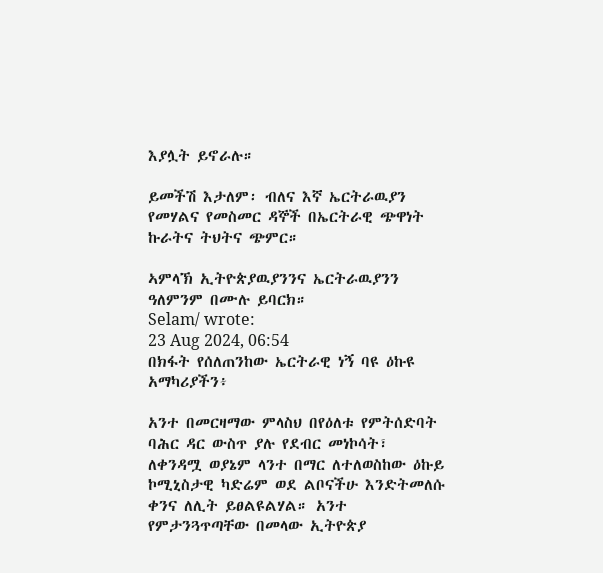እያሏት ይኖራሉ።

ይመችሽ እታለም፡ ብለና እኛ ኤርትራዉያን የመሃልና የመስመር ዳኞች በኤርትራዊ ጭዋነት ኩራትና ትህትና ጭምር።

ኣምላኽ ኢትዮጵያዉያንንና ኤርትራዉያንን ዓለምንም በሙሉ ይባርክ።
Selam/ wrote:
23 Aug 2024, 06:54
በክፋት የሰለጠንከው ኤርትራዊ ነኝ ባዩ ዕኩዩ አማካሪያችን፥

አንተ በመርዛማው ምላስህ በየዕለቱ የምትሰድባት ባሕር ዳር ውስጥ ያሉ የደብር መነኮሳት፣ ለቀንዳሟ ወያኔም ላንተ በማር ለተለወስከው ዕኩይ ኮሚኒስታዊ ካድሬም ወደ ልቦናችሁ እንድትመለሱ ቀንና ለሊት ይፀልዩልሃል። አንተ የምታንጓጥጣቸው በመላው ኢትዮጵያ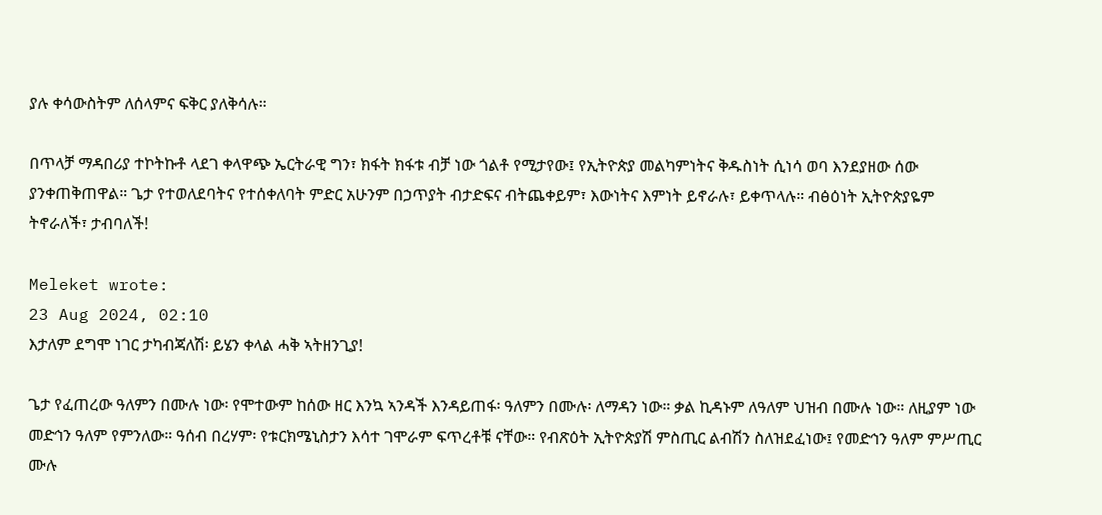ያሉ ቀሳውስትም ለሰላምና ፍቅር ያለቅሳሉ።

በጥላቻ ማዳበሪያ ተኮትኩቶ ላደገ ቀላዋጭ ኤርትራዊ ግን፣ ክፋት ክፋቱ ብቻ ነው ጎልቶ የሚታየው፤ የኢትዮጵያ መልካምነትና ቅዱስነት ሲነሳ ወባ እንደያዘው ሰው ያንቀጠቅጠዋል። ጌታ የተወለደባትና የተሰቀለባት ምድር አሁንም በኃጥያት ብታድፍና ብትጨቀይም፣ እውነትና እምነት ይኖራሉ፣ ይቀጥላሉ። ብፅዕነት ኢትዮጵያዬም ትኖራለች፣ ታብባለች!

Meleket wrote:
23 Aug 2024, 02:10
እታለም ደግሞ ነገር ታካብጃለሽ፡ ይሄን ቀላል ሓቅ ኣትዘንጊያ!

ጌታ የፈጠረው ዓለምን በሙሉ ነው፡ የሞተውም ከሰው ዘር እንኳ ኣንዳች እንዳይጠፋ፡ ዓለምን በሙሉ፡ ለማዳን ነው። ቃል ኪዳኑም ለዓለም ህዝብ በሙሉ ነው። ለዚያም ነው መድኅን ዓለም የምንለው። ዓሰብ በረሃም፡ የቱርክሜኒስታን እሳተ ገሞራም ፍጥረቶቹ ናቸው። የብጽዕት ኢትዮጵያሽ ምስጢር ልብሽን ስለዝደፈነው፤ የመድኅን ዓለም ምሥጢር ሙሉ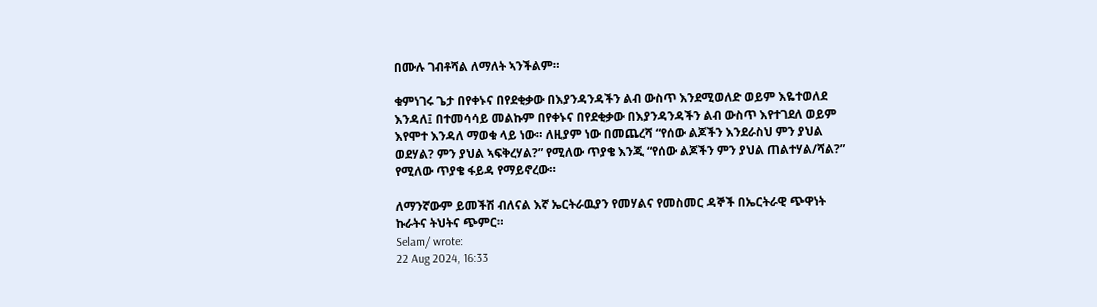በሙሉ ገብቶሻል ለማለት ኣንችልም።

ቁምነገሩ ጌታ በየቀኑና በየደቂቃው በእያንዳንዳችን ልብ ውስጥ እንደሚወለድ ወይም እዬተወለደ እንዳለ፤ በተመሳሳይ መልኩም በየቀኑና በየደቂቃው በእያንዳንዳችን ልብ ውስጥ እየተገደለ ወይም እየሞተ እንዳለ ማወቁ ላይ ነው። ለዚያም ነው በመጨረሻ “የሰው ልጆችን እንደራስህ ምን ያህል ወደሃል? ምን ያህል ኣፍቅረሃል?” የሚለው ጥያቄ እንጂ “የሰው ልጆችን ምን ያህል ጠልተሃል/ሻል?” የሚለው ጥያቄ ፋይዳ የማይኖረው።

ለማንኛውም ይመችሽ ብለናል እኛ ኤርትራዉያን የመሃልና የመስመር ዳኞች በኤርትራዊ ጭዋነት ኩራትና ትህትና ጭምር።
Selam/ wrote:
22 Aug 2024, 16:33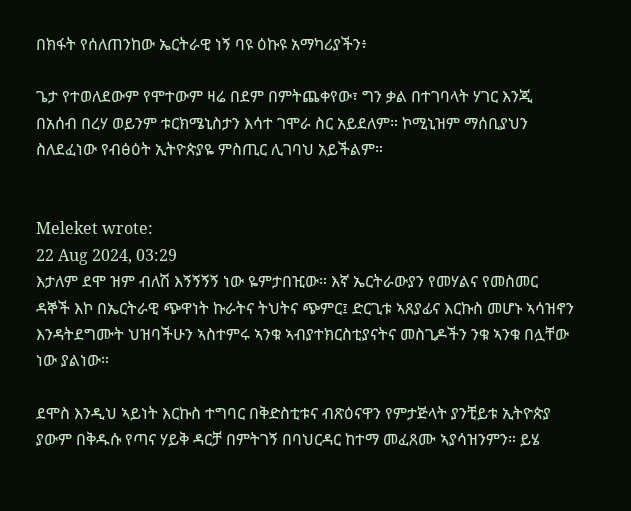በክፋት የሰለጠንከው ኤርትራዊ ነኝ ባዩ ዕኩዩ አማካሪያችን፥

ጌታ የተወለደውም የሞተውም ዛሬ በደም በምትጨቀየው፣ ግን ቃል በተገባላት ሃገር እንጂ በአሰብ በረሃ ወይንም ቱርክሜኒስታን እሳተ ገሞራ ስር አይደለም። ኮሚኒዝም ማሰቢያህን ስለደፈነው የብፅዕት ኢትዮጵያዬ ምስጢር ሊገባህ አይችልም።


Meleket wrote:
22 Aug 2024, 03:29
እታለም ደሞ ዝም ብለሽ እኝኝኝኝ ነው ዬምታበዢው። እኛ ኤርትራውያን የመሃልና የመስመር ዳኞች እኮ በኤርትራዊ ጭዋነት ኩራትና ትህትና ጭምር፤ ድርጊቱ ኣጸያፊና እርኩስ መሆኑ ኣሳዝኖን እንዳትደግሙት ህዝባችሁን ኣስተምሩ ኣንቁ ኣብያተክርስቲያናትና መስጊዶችን ንቁ ኣንቁ በሏቸው ነው ያልነው።

ደሞስ እንዲህ ኣይነት እርኩስ ተግባር በቅድስቲቱና ብጽዕናዋን የምታጅላት ያንቺይቱ ኢትዮጵያ ያውም በቅዱሱ የጣና ሃይቅ ዳርቻ በምትገኝ በባህርዳር ከተማ መፈጸሙ ኣያሳዝንምን። ይሄ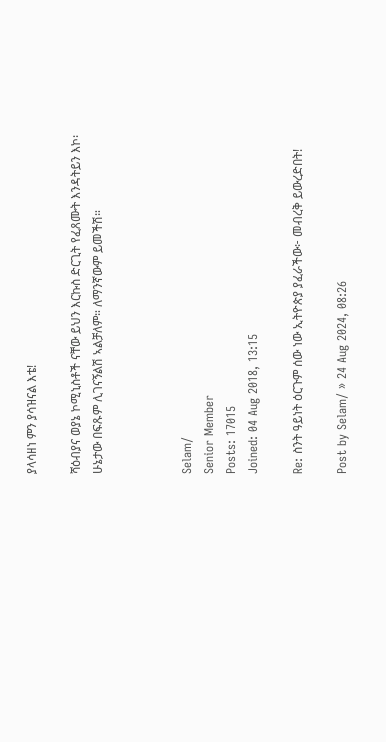ያላሳዘነ ምን ያሳዝናል እቴ!

ሻዕብያና ወያኔ ኮሚኒስቶች ናቸው ይህን እርኩስ ድርጊት የፈጸሙት እንዳትይን እኮ፡ ሁኔታው በፍጹም ሊገናኝልሽ ኣልቻለም። ለማንኛውም ይመችሽ።



Selam/
Senior Member
Posts: 17015
Joined: 04 Aug 2018, 13:15

Re: ስንት ዓይነት ዕርጉም ሰው ነው ኢትዮጵያ ያፈራችው፦ መብረቅ ይውረድበት!

Post by Selam/ » 24 Aug 2024, 08:26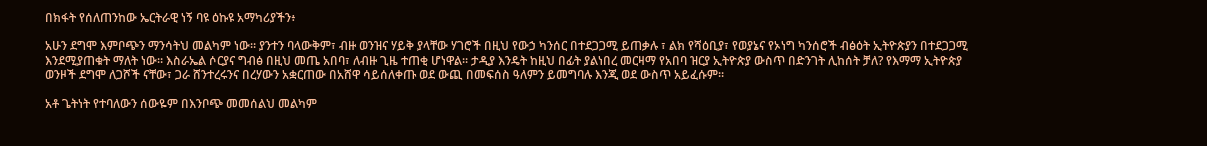በክፋት የሰለጠንከው ኤርትራዊ ነኝ ባዩ ዕኩዩ አማካሪያችን፥

አሁን ደግሞ እምቦጭን ማንሳትህ መልካም ነው። ያንተን ባላውቅም፣ ብዙ ወንዝና ሃይቅ ያላቸው ሃገሮች በዚህ የውኃ ካንሰር በተደጋጋሚ ይጠቃሉ ፣ ልክ የሻዕቢያ፣ የወያኔና የኦነግ ካንሰሮች ብፅዕት ኢትዮጵያን በተደጋጋሚ እንደሚያጠቁት ማለት ነው። እስራኤል ሶርያና ግብፅ በዚህ መጤ አበባ፣ ለብዙ ጊዜ ተጠቂ ሆነዋል። ታዲያ እንዴት ከዚህ በፊት ያልነበረ መርዛማ የአበባ ዝርያ ኢትዮጵያ ውስጥ በድንገት ሊከሰት ቻለ? የእማማ ኢትዮጵያ ወንዞች ደግሞ ለጋሾች ናቸው፣ ጋራ ሸንተረሩንና በረሃውን አቋርጠው በአሸዋ ሳይሰለቀጡ ወደ ውጪ በመፍሰስ ዓለምን ይመግባሉ እንጂ ወደ ውስጥ አይፈሱም።

አቶ ጌትነት የተባለውን ሰውዬም በእንቦጭ መመሰልህ መልካም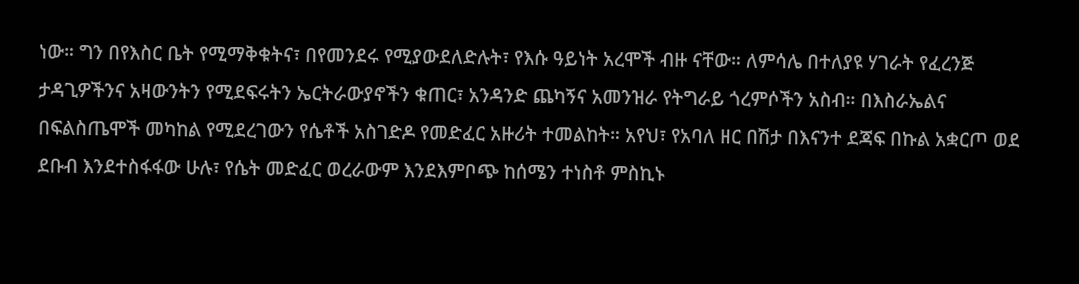ነው። ግን በየእስር ቤት የሚማቅቁትና፣ በየመንደሩ የሚያውደለድሉት፣ የእሱ ዓይነት አረሞች ብዙ ናቸው። ለምሳሌ በተለያዩ ሃገራት የፈረንጅ ታዳጊዎችንና አዛውንትን የሚደፍሩትን ኤርትራውያኖችን ቁጠር፣ አንዳንድ ጨካኝና አመንዝራ የትግራይ ጎረምሶችን አስብ። በእስራኤልና በፍልስጤሞች መካከል የሚደረገውን የሴቶች አስገድዶ የመድፈር አዙሪት ተመልከት። አየህ፣ የአባለ ዘር በሽታ በእናንተ ደጃፍ በኩል አቋርጦ ወደ ደቡብ እንደተስፋፋው ሁሉ፣ የሴት መድፈር ወረራውም እንደእምቦጭ ከሰሜን ተነስቶ ምስኪኑ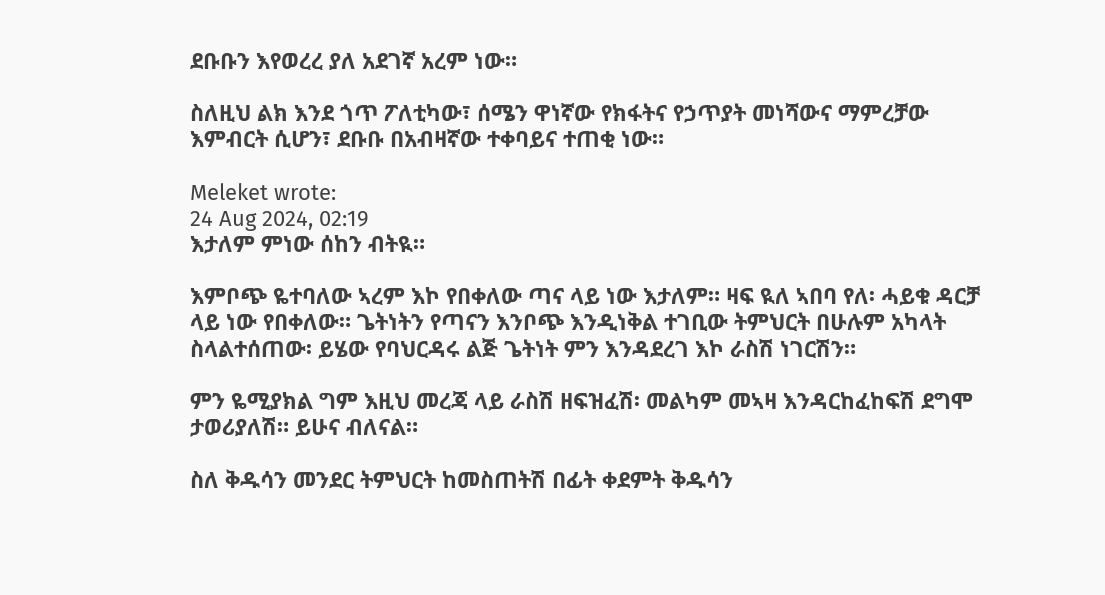ደቡቡን እየወረረ ያለ አደገኛ አረም ነው።

ስለዚህ ልክ እንደ ጎጥ ፖለቲካው፣ ሰሜን ዋነኛው የክፋትና የኃጥያት መነሻውና ማምረቻው እምብርት ሲሆን፣ ደቡቡ በአብዛኛው ተቀባይና ተጠቂ ነው።

Meleket wrote:
24 Aug 2024, 02:19
እታለም ምነው ሰከን ብትዪ።

እምቦጭ ዬተባለው ኣረም እኮ የበቀለው ጣና ላይ ነው እታለም። ዛፍ ዪለ ኣበባ የለ፡ ሓይቁ ዳርቻ ላይ ነው የበቀለው። ጌትነትን የጣናን እንቦጭ እንዲነቅል ተገቢው ትምህርት በሁሉም አካላት ስላልተሰጠው፡ ይሄው የባህርዳሩ ልጅ ጌትነት ምን እንዳደረገ እኮ ራስሽ ነገርሽን።

ምን ዬሚያክል ግም እዚህ መረጃ ላይ ራስሽ ዘፍዝፈሽ፡ መልካም መኣዛ እንዳርከፈከፍሽ ደግሞ ታወሪያለሽ። ይሁና ብለናል።

ስለ ቅዱሳን መንደር ትምህርት ከመስጠትሽ በፊት ቀደምት ቅዱሳን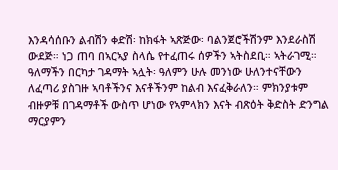እንዳሳሰቡን ልብሽን ቀድሽ፡ ከክፋት ኣጽጅው፡ ባልንጀሮችሽንም እንደራስሽ ውደጅ። ነጋ ጠባ በኣርኣያ ስላሴ የተፈጠሩ ሰዎችን ኣትስደቢ። ኣትራገሚ። ዓለማችን በርካታ ገዳማት ኣሏት፡ ዓለምን ሁሉ መንነው ሁለንተናቸውን ለፈጣሪ ያስገዙ ኣባቶችንና እናቶችንም ከልብ እናፈቅራለን። ምክንያቱም ብዙዎቹ በገዳማቶች ውስጥ ሆነው የኣምላክን እናት ብጽዕት ቅድስት ድንግል ማርያምን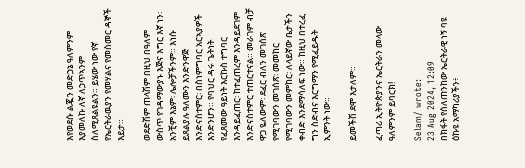እየወደሱ ልጇን መድኃኔ ዓለምንም እያመለኩ ለኛ ለኃጥኣንም ስለሚጸልዩልን። ይሄው ነው የኛ የኤርትራዉያን የመሃልና የመስመር ዳኞች እይታ።

ወደድሽም ጠላሽም በዚህ በዓለም ውስጥ የገዳማውያኑ እጅና እግር እኛ ነን፡ አንቺም እኔም፡ ሌሎቻችንም። እነሱ ይጸልያሉ ዓለሙን እንድንዋጅ እንድናስተምር፡ በስነምግባር አርኣያዎች እንድንሆን። የባህር ዳሩ ጌትነት የፈጸመው ዓይነት እርኩስ ተግባር እንዳይፈጠር፡ ከተፈጠረም እንዳይደገም እንድናስተምር ተጠርተናል። መራገም ብቻ ዋጋ ዬለውም፡ ደፈር ብለን መገሰጽ የሚገባውን መገሰጽ፡ መመከር የሚገባውን መምከር፡ ለላይኛው ቤታችን ቀብድ እንደማሳለፍ ነው። ከዚህ በተረፈ ግን ስድብና እርግማን የሚፈይዱት ኢምንት ነው።

ይመችሽ ደሞ እታለም።

ፈጣሪ ኢትዮጵያንና ኤርትራን መላው ዓለምንም ይባርክ!

Selam/ wrote:
23 Aug 2024, 12:09
በክፋት የሰለጠንከው ኤርትራዊ ነኝ ባዩ ዕኩዩ አማካሪያችን፥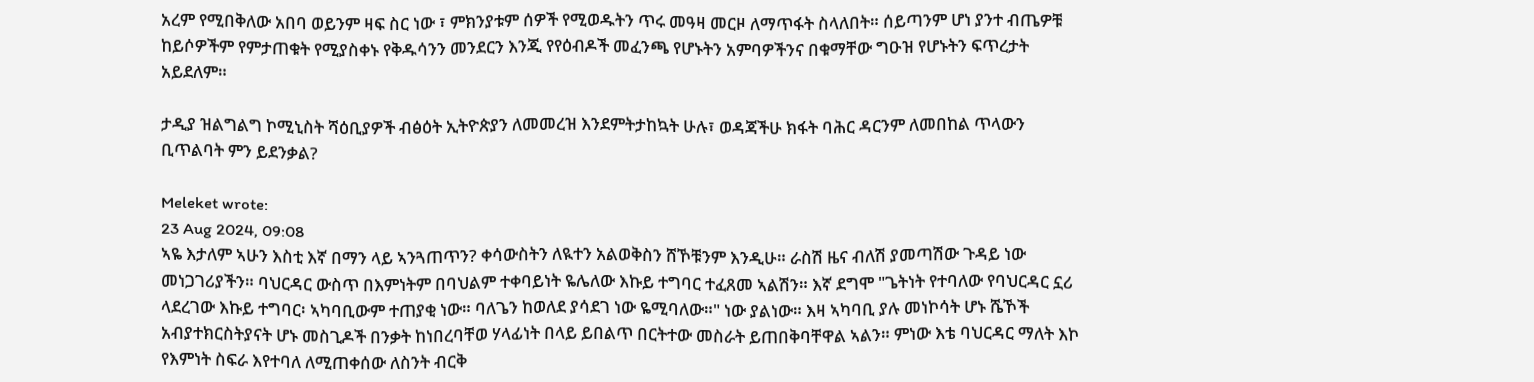አረም የሚበቅለው አበባ ወይንም ዛፍ ስር ነው ፣ ምክንያቱም ሰዎች የሚወዱትን ጥሩ መዓዛ መርዞ ለማጥፋት ስላለበት። ሰይጣንም ሆነ ያንተ ብጤዎቹ ከይሶዎችም የምታጠቁት የሚያስቀኑ የቅዱሳንን መንደርን እንጂ የየዕብዶች መፈንጫ የሆኑትን አምባዎችንና በቁማቸው ግዑዝ የሆኑትን ፍጥረታት አይደለም።

ታዲያ ዝልግልግ ኮሚኒስት ሻዕቢያዎች ብፅዕት ኢትዮጵያን ለመመረዝ እንደምትታከኳት ሁሉ፣ ወዳጃችሁ ክፋት ባሕር ዳርንም ለመበከል ጥላውን ቢጥልባት ምን ይደንቃል?

Meleket wrote:
23 Aug 2024, 09:08
ኣዬ እታለም ኣሁን እስቲ እኛ በማን ላይ ኣንጓጠጥን? ቀሳውስትን ለዪተን አልወቅስን ሸኾቹንም እንዲሁ። ራስሽ ዜና ብለሽ ያመጣሽው ጉዳይ ነው መነጋገሪያችን። ባህርዳር ውስጥ በእምነትም በባህልም ተቀባይነት ዬሌለው እኩይ ተግባር ተፈጸመ ኣልሽን። እኛ ደግሞ "ጌትነት የተባለው የባህርዳር ኗሪ ላደረገው እኩይ ተግባር፡ ኣካባቢውም ተጠያቂ ነው። ባለጌን ከወለደ ያሳደገ ነው ዬሚባለው።" ነው ያልነው። እዛ ኣካባቢ ያሉ መነኮሳት ሆኑ ሼኾች አብያተክርስትያናት ሆኑ መስጊዶች በንቃት ከነበረባቸወ ሃላፊነት በላይ ይበልጥ በርትተው መስራት ይጠበቅባቸዋል ኣልን። ምነው እቴ ባህርዳር ማለት እኮ የእምነት ስፍራ እየተባለ ለሚጠቀሰው ለስንት ብርቅ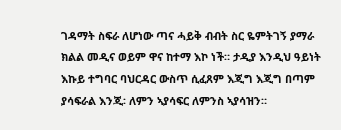ገዳማት ስፍራ ለሆነው ጣና ሓይቅ ብብት ስር ዬምትገኝ ያማራ ክልል መዲና ወይም ዋና ከተማ እኮ ነች። ታዲያ እንዲህ ዓይነት እኩይ ተግባር ባህርዳር ውስጥ ሲፈጸም እጂግ እጂግ በጣም ያሳፍራል እንጂ፡ ለምን ኣያሳፍር ለምንስ ኣያሳዝን።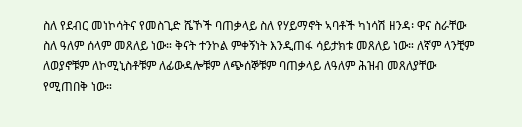ስለ የደብር መነኮሳትና የመስጊድ ሼኾች ባጠቃላይ ስለ የሃይማኖት ኣባቶች ካነሳሽ ዘንዳ፡ ዋና ስራቸው ስለ ዓለም ሰላም መጸለይ ነው። ቅናት ተንኮል ምቀኝነት እንዲጠፋ ሳይታክቱ መጸለይ ነው። ለኛም ላንቺም ለወያኖቹም ለኮሚኒስቶቹም ለፊውዳሎቹም ለጭሰኞቹም ባጠቃላይ ለዓለም ሕዝብ መጸለያቸው የሚጠበቅ ነው።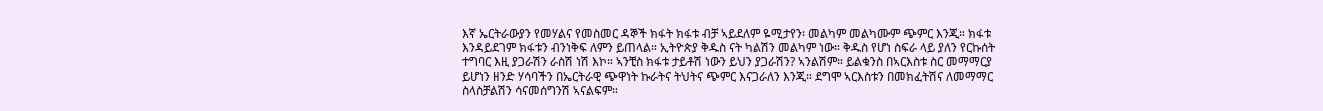እኛ ኤርትራውያን የመሃልና የመስመር ዳኞች ክፋት ክፋቱ ብቻ ኣይደለም ዬሚታየን፡ መልካም መልካሙም ጭምር እንጂ። ክፋቱ እንዳይደገም ክፋቱን ብንነቅፍ ለምን ይጠላል። ኢትዮጵያ ቅዱስ ናት ካልሽን መልካም ነው። ቅዱስ የሆነ ስፍራ ላይ ያለን የርኩሰት ተግባር እዚ ያጋራሽን ራስሽ ነሽ እኮ። ኣንቺስ ክፋቱ ታይቶሽ ነውን ይህን ያጋራሽን? ኣንልሽም። ይልቁንስ በኣርእስቱ ስር መማማርያ ይሆነን ዘንድ ሃሳባችን በኤርትራዊ ጭዋነት ኩራትና ትህትና ጭምር እናጋራለን እንጂ። ደግሞ ኣርእስቱን በመክፈትሽና ለመማማር ስላስቻልሽን ሳናመሰግንሽ ኣናልፍም።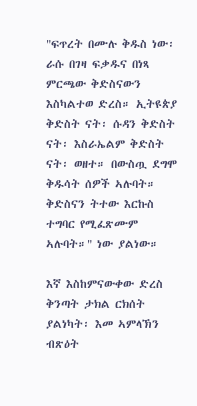"ፍጥረት በሙሉ ቅዱስ ነው፡ ራሱ በገዛ ፍቃዱና በነጻ ምርጫው ቅድስናውን እስካልተወ ድረስ። ኢትዩጵያ ቅድስት ናት፡ ሱዳን ቅድስት ናት፡ እስራኤልም ቅድስት ናት፡ ወዘተ። በውስጧ ደግሞ ቅዱሳት ሰዎች ኣሉባት። ቅድስናን ትተው እርኩስ ተግባር የሚፈጽሙም ኣሉባት።" ነው ያልነው።

እኛ እስከምናውቀው ድረስ ቅንጣት ታክል ርክሰት ያልነካት፡ እመ ኣምላኽን ብጽዕት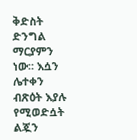ቅድስት ድንግል ማርያምን ነው። እሷን ሌተቀን ብጽዕት እያሉ የሚወድሷት ልጇን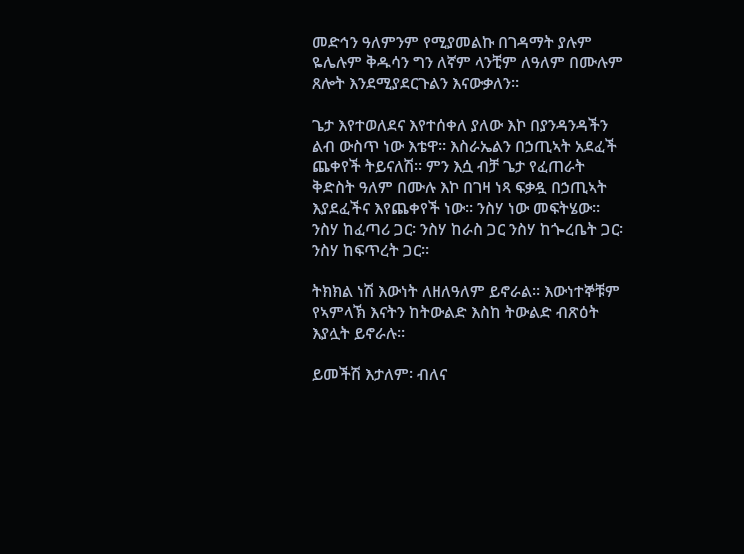መድኅን ዓለምንም የሚያመልኩ በገዳማት ያሉም ዬሌሉም ቅዱሳን ግን ለኛም ላንቺም ለዓለም በሙሉም ጸሎት እንደሚያደርጉልን እናውቃለን።

ጌታ እየተወለደና እየተሰቀለ ያለው እኮ በያንዳንዳችን ልብ ውስጥ ነው እቴዋ። እስራኤልን በኃጢኣት አደፈች ጨቀየች ትይናለሽ። ምን እሷ ብቻ ጌታ የፈጠራት ቅድስት ዓለም በሙሉ እኮ በገዛ ነጻ ፍቃዷ በኃጢኣት እያደፈችና እየጨቀየች ነው። ንስሃ ነው መፍትሄው። ንስሃ ከፈጣሪ ጋር፡ ንስሃ ከራስ ጋር ንስሃ ከጐረቤት ጋር፡ ንስሃ ከፍጥረት ጋር።

ትክክል ነሽ እውነት ለዘለዓለም ይኖራል። እውነተኞቹም የኣምላኽ እናትን ከትውልድ እስከ ትውልድ ብጽዕት እያሏት ይኖራሉ።

ይመችሽ እታለም፡ ብለና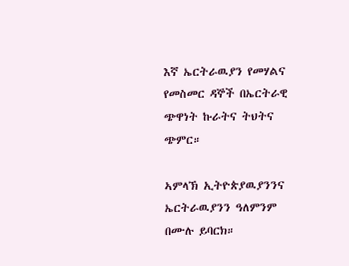እኛ ኤርትራዉያን የመሃልና የመስመር ዳኞች በኤርትራዊ ጭዋነት ኩራትና ትህትና ጭምር።

ኣምላኽ ኢትዮጵያዉያንንና ኤርትራዉያንን ዓለምንም በሙሉ ይባርክ።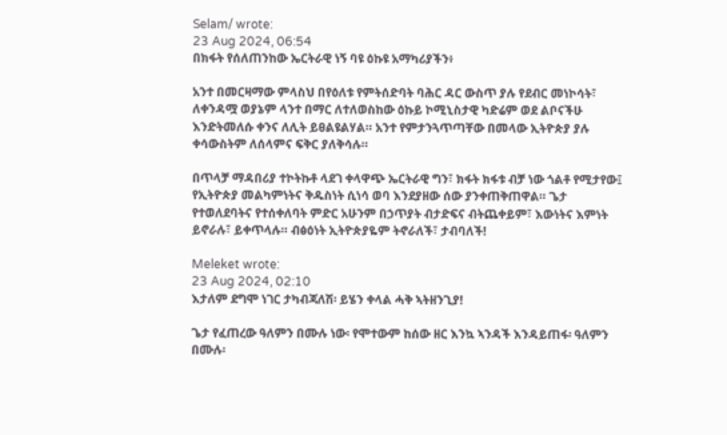Selam/ wrote:
23 Aug 2024, 06:54
በክፋት የሰለጠንከው ኤርትራዊ ነኝ ባዩ ዕኩዩ አማካሪያችን፥

አንተ በመርዛማው ምላስህ በየዕለቱ የምትሰድባት ባሕር ዳር ውስጥ ያሉ የደብር መነኮሳት፣ ለቀንዳሟ ወያኔም ላንተ በማር ለተለወስከው ዕኩይ ኮሚኒስታዊ ካድሬም ወደ ልቦናችሁ እንድትመለሱ ቀንና ለሊት ይፀልዩልሃል። አንተ የምታንጓጥጣቸው በመላው ኢትዮጵያ ያሉ ቀሳውስትም ለሰላምና ፍቅር ያለቅሳሉ።

በጥላቻ ማዳበሪያ ተኮትኩቶ ላደገ ቀላዋጭ ኤርትራዊ ግን፣ ክፋት ክፋቱ ብቻ ነው ጎልቶ የሚታየው፤ የኢትዮጵያ መልካምነትና ቅዱስነት ሲነሳ ወባ እንደያዘው ሰው ያንቀጠቅጠዋል። ጌታ የተወለደባትና የተሰቀለባት ምድር አሁንም በኃጥያት ብታድፍና ብትጨቀይም፣ እውነትና እምነት ይኖራሉ፣ ይቀጥላሉ። ብፅዕነት ኢትዮጵያዬም ትኖራለች፣ ታብባለች!

Meleket wrote:
23 Aug 2024, 02:10
እታለም ደግሞ ነገር ታካብጃለሽ፡ ይሄን ቀላል ሓቅ ኣትዘንጊያ!

ጌታ የፈጠረው ዓለምን በሙሉ ነው፡ የሞተውም ከሰው ዘር እንኳ ኣንዳች እንዳይጠፋ፡ ዓለምን በሙሉ፡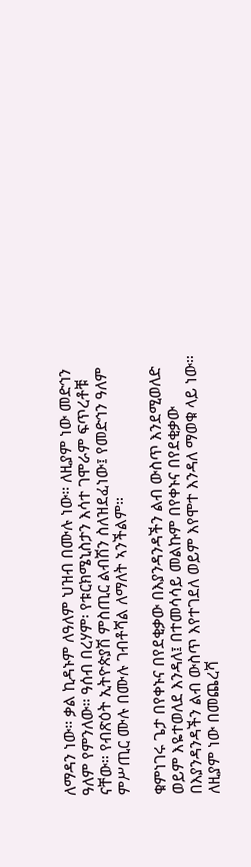ለማዳን ነው። ቃል ኪዳኑም ለዓለም ህዝብ በሙሉ ነው። ለዚያም ነው መድኅን ዓለም የምንለው። ዓሰብ በረሃም፡ የቱርክሜኒስታን እሳተ ገሞራም ፍጥረቶቹ ናቸው። የብጽዕት ኢትዮጵያሽ ምስጢር ልብሽን ስለዝደፈነው፤ የመድኅን ዓለም ምሥጢር ሙሉ በሙሉ ገብቶሻል ለማለት ኣንችልም።

ቁምነገሩ ጌታ በየቀኑና በየደቂቃው በእያንዳንዳችን ልብ ውስጥ እንደሚወለድ ወይም እዬተወለደ እንዳለ፤ በተመሳሳይ መልኩም በየቀኑና በየደቂቃው በእያንዳንዳችን ልብ ውስጥ እየተገደለ ወይም እየሞተ እንዳለ ማወቁ ላይ ነው። ለዚያም ነው በመጨረሻ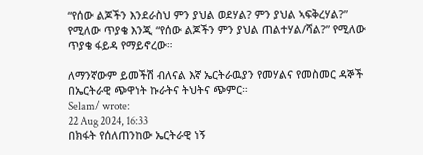“የሰው ልጆችን እንደራስህ ምን ያህል ወደሃል? ምን ያህል ኣፍቅረሃል?” የሚለው ጥያቄ እንጂ “የሰው ልጆችን ምን ያህል ጠልተሃል/ሻል?” የሚለው ጥያቄ ፋይዳ የማይኖረው።

ለማንኛውም ይመችሽ ብለናል እኛ ኤርትራዉያን የመሃልና የመስመር ዳኞች በኤርትራዊ ጭዋነት ኩራትና ትህትና ጭምር።
Selam/ wrote:
22 Aug 2024, 16:33
በክፋት የሰለጠንከው ኤርትራዊ ነኝ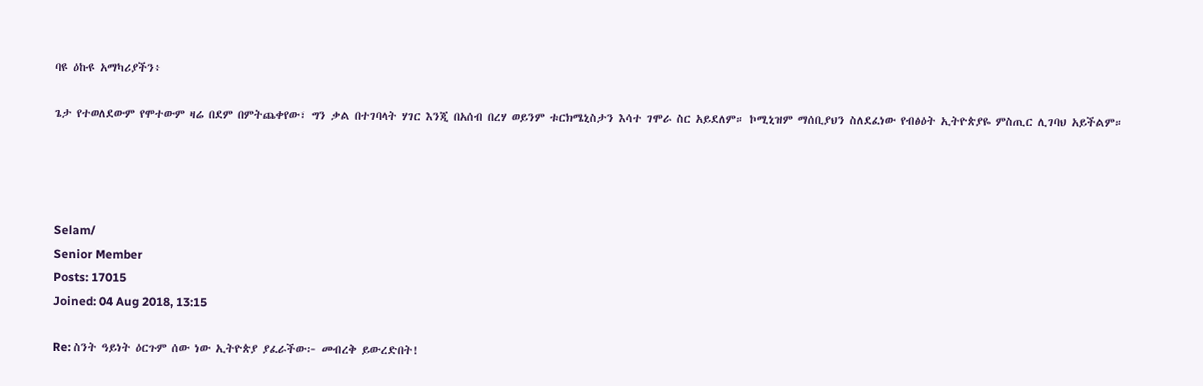ባዩ ዕኩዩ አማካሪያችን፥

ጌታ የተወለደውም የሞተውም ዛሬ በደም በምትጨቀየው፣ ግን ቃል በተገባላት ሃገር እንጂ በአሰብ በረሃ ወይንም ቱርክሜኒስታን እሳተ ገሞራ ስር አይደለም። ኮሚኒዝም ማሰቢያህን ስለደፈነው የብፅዕት ኢትዮጵያዬ ምስጢር ሊገባህ አይችልም።




Selam/
Senior Member
Posts: 17015
Joined: 04 Aug 2018, 13:15

Re: ስንት ዓይነት ዕርጉም ሰው ነው ኢትዮጵያ ያፈራችው፦ መብረቅ ይውረድበት!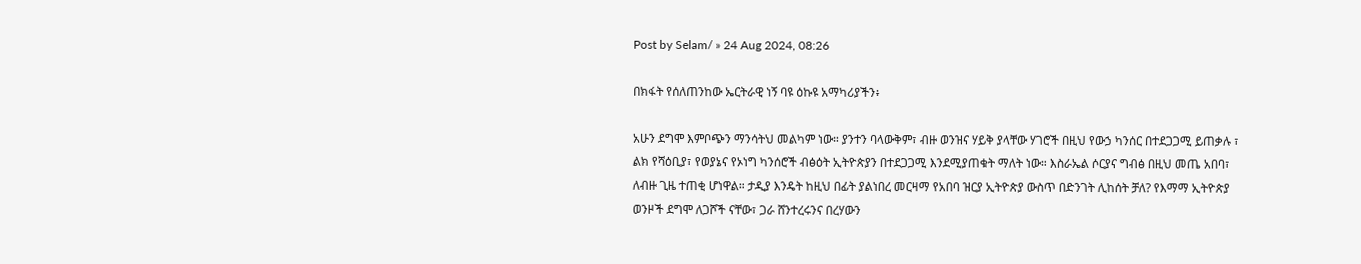Post by Selam/ » 24 Aug 2024, 08:26

በክፋት የሰለጠንከው ኤርትራዊ ነኝ ባዩ ዕኩዩ አማካሪያችን፥

አሁን ደግሞ እምቦጭን ማንሳትህ መልካም ነው። ያንተን ባላውቅም፣ ብዙ ወንዝና ሃይቅ ያላቸው ሃገሮች በዚህ የውኃ ካንሰር በተደጋጋሚ ይጠቃሉ ፣ ልክ የሻዕቢያ፣ የወያኔና የኦነግ ካንሰሮች ብፅዕት ኢትዮጵያን በተደጋጋሚ እንደሚያጠቁት ማለት ነው። እስራኤል ሶርያና ግብፅ በዚህ መጤ አበባ፣ ለብዙ ጊዜ ተጠቂ ሆነዋል። ታዲያ እንዴት ከዚህ በፊት ያልነበረ መርዛማ የአበባ ዝርያ ኢትዮጵያ ውስጥ በድንገት ሊከሰት ቻለ? የእማማ ኢትዮጵያ ወንዞች ደግሞ ለጋሾች ናቸው፣ ጋራ ሸንተረሩንና በረሃውን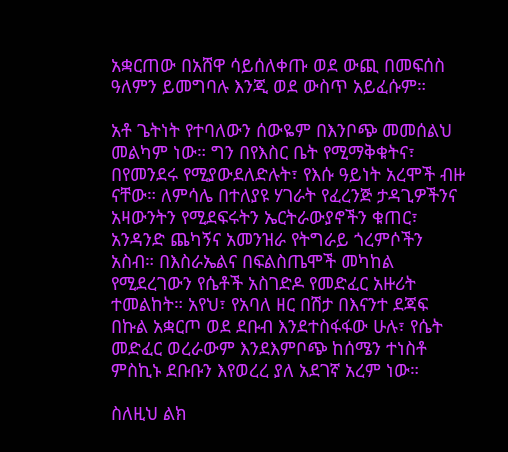አቋርጠው በአሸዋ ሳይሰለቀጡ ወደ ውጪ በመፍሰስ ዓለምን ይመግባሉ እንጂ ወደ ውስጥ አይፈሱም።

አቶ ጌትነት የተባለውን ሰውዬም በእንቦጭ መመሰልህ መልካም ነው። ግን በየእስር ቤት የሚማቅቁትና፣ በየመንደሩ የሚያውደለድሉት፣ የእሱ ዓይነት አረሞች ብዙ ናቸው። ለምሳሌ በተለያዩ ሃገራት የፈረንጅ ታዳጊዎችንና አዛውንትን የሚደፍሩትን ኤርትራውያኖችን ቁጠር፣ አንዳንድ ጨካኝና አመንዝራ የትግራይ ጎረምሶችን አስብ። በእስራኤልና በፍልስጤሞች መካከል የሚደረገውን የሴቶች አስገድዶ የመድፈር አዙሪት ተመልከት። አየህ፣ የአባለ ዘር በሽታ በእናንተ ደጃፍ በኩል አቋርጦ ወደ ደቡብ እንደተስፋፋው ሁሉ፣ የሴት መድፈር ወረራውም እንደእምቦጭ ከሰሜን ተነስቶ ምስኪኑ ደቡቡን እየወረረ ያለ አደገኛ አረም ነው።

ስለዚህ ልክ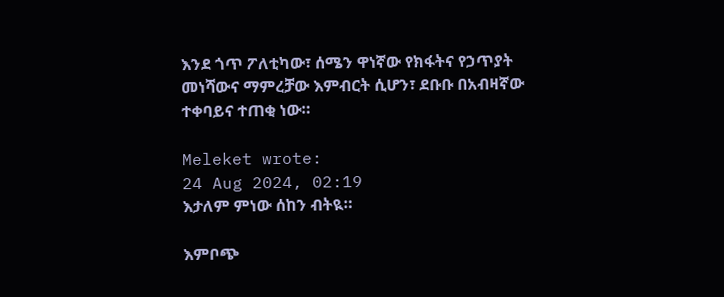እንደ ጎጥ ፖለቲካው፣ ሰሜን ዋነኛው የክፋትና የኃጥያት መነሻውና ማምረቻው እምብርት ሲሆን፣ ደቡቡ በአብዛኛው ተቀባይና ተጠቂ ነው።

Meleket wrote:
24 Aug 2024, 02:19
እታለም ምነው ሰከን ብትዪ።

እምቦጭ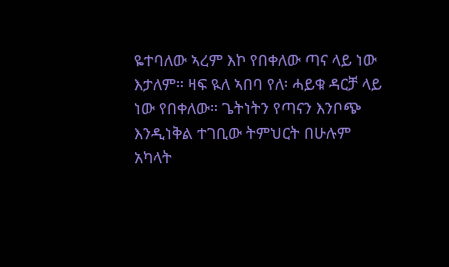ዬተባለው ኣረም እኮ የበቀለው ጣና ላይ ነው እታለም። ዛፍ ዪለ ኣበባ የለ፡ ሓይቁ ዳርቻ ላይ ነው የበቀለው። ጌትነትን የጣናን እንቦጭ እንዲነቅል ተገቢው ትምህርት በሁሉም አካላት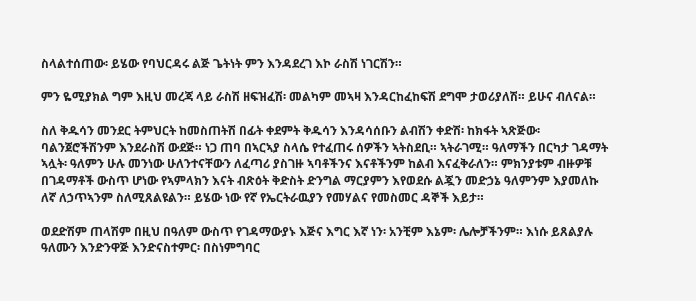ስላልተሰጠው፡ ይሄው የባህርዳሩ ልጅ ጌትነት ምን እንዳደረገ እኮ ራስሽ ነገርሽን።

ምን ዬሚያክል ግም እዚህ መረጃ ላይ ራስሽ ዘፍዝፈሽ፡ መልካም መኣዛ እንዳርከፈከፍሽ ደግሞ ታወሪያለሽ። ይሁና ብለናል።

ስለ ቅዱሳን መንደር ትምህርት ከመስጠትሽ በፊት ቀደምት ቅዱሳን እንዳሳሰቡን ልብሽን ቀድሽ፡ ከክፋት ኣጽጅው፡ ባልንጀሮችሽንም እንደራስሽ ውደጅ። ነጋ ጠባ በኣርኣያ ስላሴ የተፈጠሩ ሰዎችን ኣትስደቢ። ኣትራገሚ። ዓለማችን በርካታ ገዳማት ኣሏት፡ ዓለምን ሁሉ መንነው ሁለንተናቸውን ለፈጣሪ ያስገዙ ኣባቶችንና እናቶችንም ከልብ እናፈቅራለን። ምክንያቱም ብዙዎቹ በገዳማቶች ውስጥ ሆነው የኣምላክን እናት ብጽዕት ቅድስት ድንግል ማርያምን እየወደሱ ልጇን መድኃኔ ዓለምንም እያመለኩ ለኛ ለኃጥኣንም ስለሚጸልዩልን። ይሄው ነው የኛ የኤርትራዉያን የመሃልና የመስመር ዳኞች እይታ።

ወደድሽም ጠላሽም በዚህ በዓለም ውስጥ የገዳማውያኑ እጅና እግር እኛ ነን፡ አንቺም እኔም፡ ሌሎቻችንም። እነሱ ይጸልያሉ ዓለሙን እንድንዋጅ እንድናስተምር፡ በስነምግባር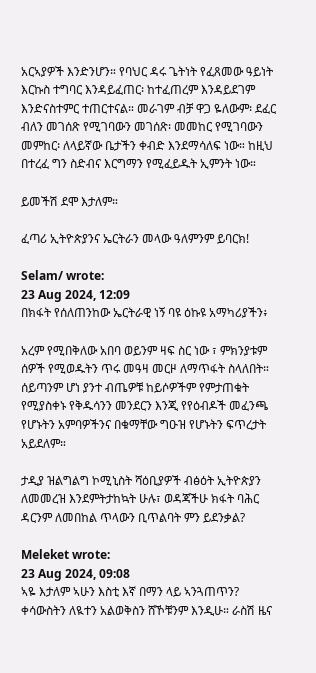አርኣያዎች እንድንሆን። የባህር ዳሩ ጌትነት የፈጸመው ዓይነት እርኩስ ተግባር እንዳይፈጠር፡ ከተፈጠረም እንዳይደገም እንድናስተምር ተጠርተናል። መራገም ብቻ ዋጋ ዬለውም፡ ደፈር ብለን መገሰጽ የሚገባውን መገሰጽ፡ መመከር የሚገባውን መምከር፡ ለላይኛው ቤታችን ቀብድ እንደማሳለፍ ነው። ከዚህ በተረፈ ግን ስድብና እርግማን የሚፈይዱት ኢምንት ነው።

ይመችሽ ደሞ እታለም።

ፈጣሪ ኢትዮጵያንና ኤርትራን መላው ዓለምንም ይባርክ!

Selam/ wrote:
23 Aug 2024, 12:09
በክፋት የሰለጠንከው ኤርትራዊ ነኝ ባዩ ዕኩዩ አማካሪያችን፥

አረም የሚበቅለው አበባ ወይንም ዛፍ ስር ነው ፣ ምክንያቱም ሰዎች የሚወዱትን ጥሩ መዓዛ መርዞ ለማጥፋት ስላለበት። ሰይጣንም ሆነ ያንተ ብጤዎቹ ከይሶዎችም የምታጠቁት የሚያስቀኑ የቅዱሳንን መንደርን እንጂ የየዕብዶች መፈንጫ የሆኑትን አምባዎችንና በቁማቸው ግዑዝ የሆኑትን ፍጥረታት አይደለም።

ታዲያ ዝልግልግ ኮሚኒስት ሻዕቢያዎች ብፅዕት ኢትዮጵያን ለመመረዝ እንደምትታከኳት ሁሉ፣ ወዳጃችሁ ክፋት ባሕር ዳርንም ለመበከል ጥላውን ቢጥልባት ምን ይደንቃል?

Meleket wrote:
23 Aug 2024, 09:08
ኣዬ እታለም ኣሁን እስቲ እኛ በማን ላይ ኣንጓጠጥን? ቀሳውስትን ለዪተን አልወቅስን ሸኾቹንም እንዲሁ። ራስሽ ዜና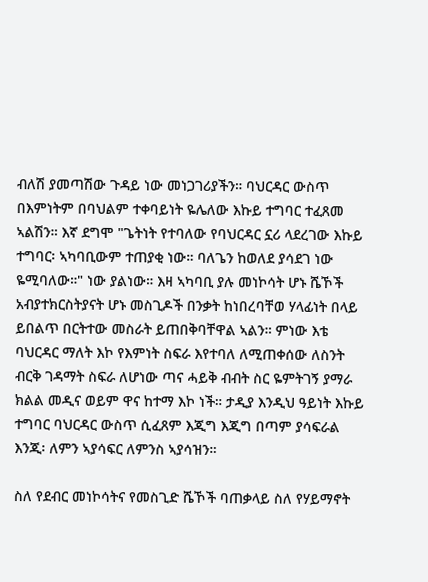ብለሽ ያመጣሽው ጉዳይ ነው መነጋገሪያችን። ባህርዳር ውስጥ በእምነትም በባህልም ተቀባይነት ዬሌለው እኩይ ተግባር ተፈጸመ ኣልሽን። እኛ ደግሞ "ጌትነት የተባለው የባህርዳር ኗሪ ላደረገው እኩይ ተግባር፡ ኣካባቢውም ተጠያቂ ነው። ባለጌን ከወለደ ያሳደገ ነው ዬሚባለው።" ነው ያልነው። እዛ ኣካባቢ ያሉ መነኮሳት ሆኑ ሼኾች አብያተክርስትያናት ሆኑ መስጊዶች በንቃት ከነበረባቸወ ሃላፊነት በላይ ይበልጥ በርትተው መስራት ይጠበቅባቸዋል ኣልን። ምነው እቴ ባህርዳር ማለት እኮ የእምነት ስፍራ እየተባለ ለሚጠቀሰው ለስንት ብርቅ ገዳማት ስፍራ ለሆነው ጣና ሓይቅ ብብት ስር ዬምትገኝ ያማራ ክልል መዲና ወይም ዋና ከተማ እኮ ነች። ታዲያ እንዲህ ዓይነት እኩይ ተግባር ባህርዳር ውስጥ ሲፈጸም እጂግ እጂግ በጣም ያሳፍራል እንጂ፡ ለምን ኣያሳፍር ለምንስ ኣያሳዝን።

ስለ የደብር መነኮሳትና የመስጊድ ሼኾች ባጠቃላይ ስለ የሃይማኖት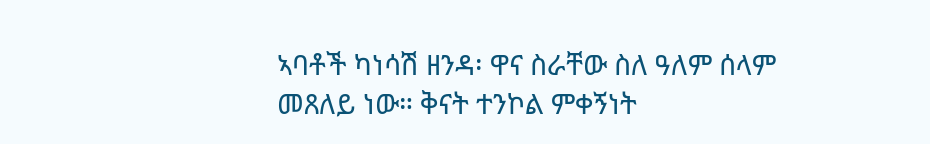ኣባቶች ካነሳሽ ዘንዳ፡ ዋና ስራቸው ስለ ዓለም ሰላም መጸለይ ነው። ቅናት ተንኮል ምቀኝነት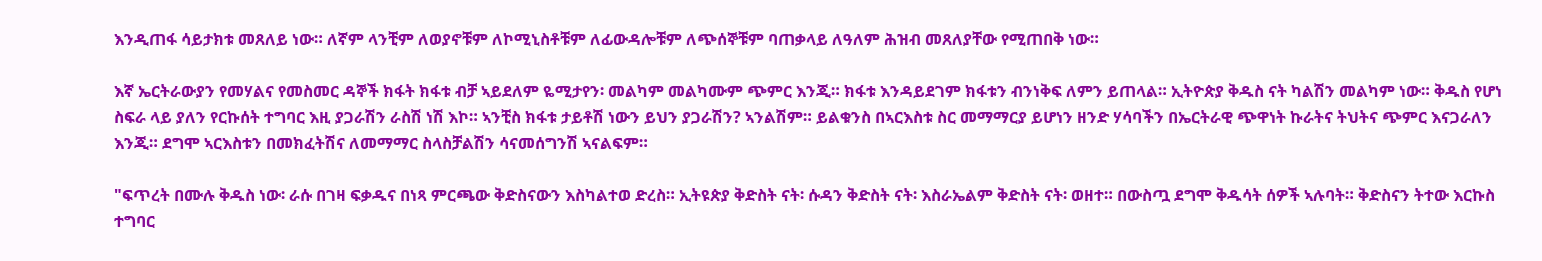እንዲጠፋ ሳይታክቱ መጸለይ ነው። ለኛም ላንቺም ለወያኖቹም ለኮሚኒስቶቹም ለፊውዳሎቹም ለጭሰኞቹም ባጠቃላይ ለዓለም ሕዝብ መጸለያቸው የሚጠበቅ ነው።

እኛ ኤርትራውያን የመሃልና የመስመር ዳኞች ክፋት ክፋቱ ብቻ ኣይደለም ዬሚታየን፡ መልካም መልካሙም ጭምር እንጂ። ክፋቱ እንዳይደገም ክፋቱን ብንነቅፍ ለምን ይጠላል። ኢትዮጵያ ቅዱስ ናት ካልሽን መልካም ነው። ቅዱስ የሆነ ስፍራ ላይ ያለን የርኩሰት ተግባር እዚ ያጋራሽን ራስሽ ነሽ እኮ። ኣንቺስ ክፋቱ ታይቶሽ ነውን ይህን ያጋራሽን? ኣንልሽም። ይልቁንስ በኣርእስቱ ስር መማማርያ ይሆነን ዘንድ ሃሳባችን በኤርትራዊ ጭዋነት ኩራትና ትህትና ጭምር እናጋራለን እንጂ። ደግሞ ኣርእስቱን በመክፈትሽና ለመማማር ስላስቻልሽን ሳናመሰግንሽ ኣናልፍም።

"ፍጥረት በሙሉ ቅዱስ ነው፡ ራሱ በገዛ ፍቃዱና በነጻ ምርጫው ቅድስናውን እስካልተወ ድረስ። ኢትዩጵያ ቅድስት ናት፡ ሱዳን ቅድስት ናት፡ እስራኤልም ቅድስት ናት፡ ወዘተ። በውስጧ ደግሞ ቅዱሳት ሰዎች ኣሉባት። ቅድስናን ትተው እርኩስ ተግባር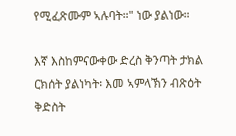የሚፈጽሙም ኣሉባት።" ነው ያልነው።

እኛ እስከምናውቀው ድረስ ቅንጣት ታክል ርክሰት ያልነካት፡ እመ ኣምላኽን ብጽዕት ቅድስት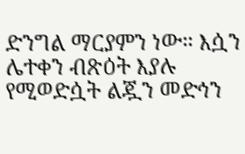ድንግል ማርያምን ነው። እሷን ሌተቀን ብጽዕት እያሉ የሚወድሷት ልጇን መድኅን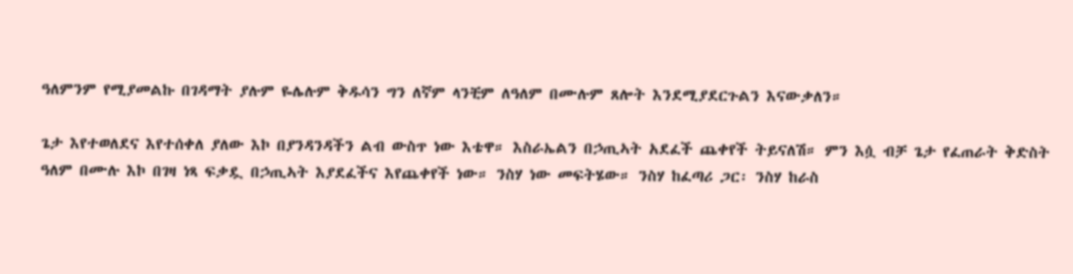ዓለምንም የሚያመልኩ በገዳማት ያሉም ዬሌሉም ቅዱሳን ግን ለኛም ላንቺም ለዓለም በሙሉም ጸሎት እንደሚያደርጉልን እናውቃለን።

ጌታ እየተወለደና እየተሰቀለ ያለው እኮ በያንዳንዳችን ልብ ውስጥ ነው እቴዋ። እስራኤልን በኃጢኣት አደፈች ጨቀየች ትይናለሽ። ምን እሷ ብቻ ጌታ የፈጠራት ቅድስት ዓለም በሙሉ እኮ በገዛ ነጻ ፍቃዷ በኃጢኣት እያደፈችና እየጨቀየች ነው። ንስሃ ነው መፍትሄው። ንስሃ ከፈጣሪ ጋር፡ ንስሃ ከራስ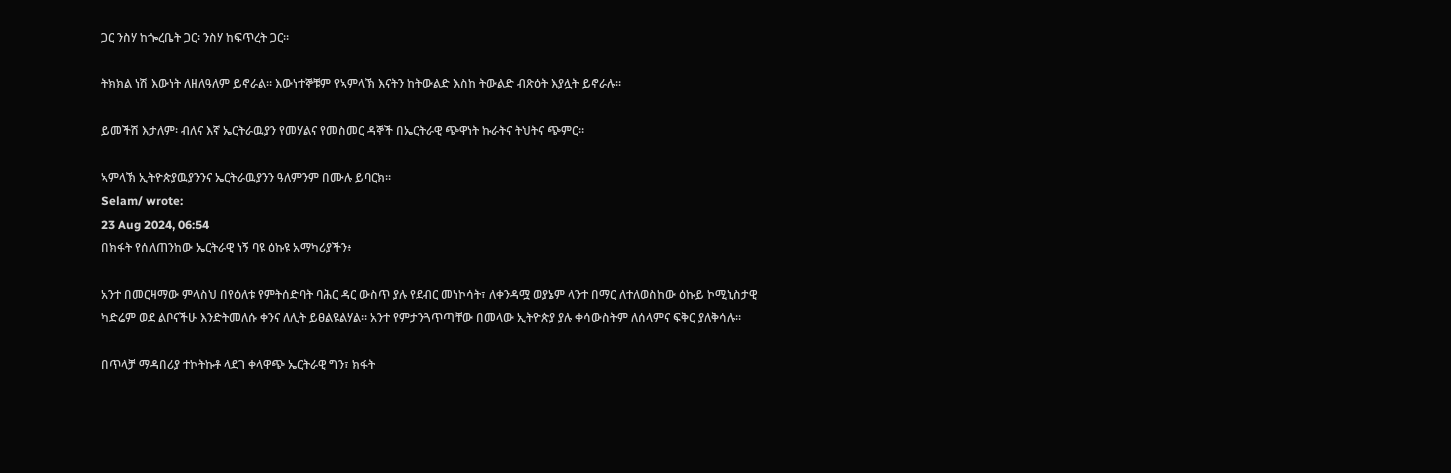ጋር ንስሃ ከጐረቤት ጋር፡ ንስሃ ከፍጥረት ጋር።

ትክክል ነሽ እውነት ለዘለዓለም ይኖራል። እውነተኞቹም የኣምላኽ እናትን ከትውልድ እስከ ትውልድ ብጽዕት እያሏት ይኖራሉ።

ይመችሽ እታለም፡ ብለና እኛ ኤርትራዉያን የመሃልና የመስመር ዳኞች በኤርትራዊ ጭዋነት ኩራትና ትህትና ጭምር።

ኣምላኽ ኢትዮጵያዉያንንና ኤርትራዉያንን ዓለምንም በሙሉ ይባርክ።
Selam/ wrote:
23 Aug 2024, 06:54
በክፋት የሰለጠንከው ኤርትራዊ ነኝ ባዩ ዕኩዩ አማካሪያችን፥

አንተ በመርዛማው ምላስህ በየዕለቱ የምትሰድባት ባሕር ዳር ውስጥ ያሉ የደብር መነኮሳት፣ ለቀንዳሟ ወያኔም ላንተ በማር ለተለወስከው ዕኩይ ኮሚኒስታዊ ካድሬም ወደ ልቦናችሁ እንድትመለሱ ቀንና ለሊት ይፀልዩልሃል። አንተ የምታንጓጥጣቸው በመላው ኢትዮጵያ ያሉ ቀሳውስትም ለሰላምና ፍቅር ያለቅሳሉ።

በጥላቻ ማዳበሪያ ተኮትኩቶ ላደገ ቀላዋጭ ኤርትራዊ ግን፣ ክፋት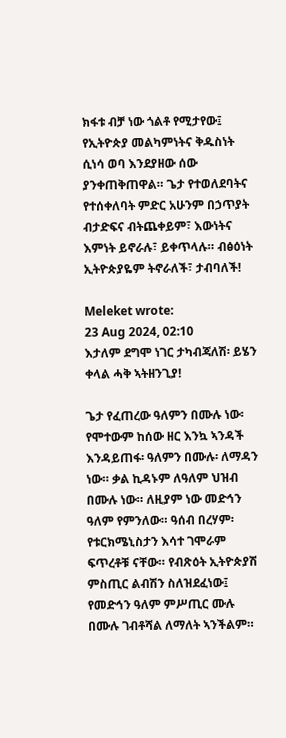ክፋቱ ብቻ ነው ጎልቶ የሚታየው፤ የኢትዮጵያ መልካምነትና ቅዱስነት ሲነሳ ወባ እንደያዘው ሰው ያንቀጠቅጠዋል። ጌታ የተወለደባትና የተሰቀለባት ምድር አሁንም በኃጥያት ብታድፍና ብትጨቀይም፣ እውነትና እምነት ይኖራሉ፣ ይቀጥላሉ። ብፅዕነት ኢትዮጵያዬም ትኖራለች፣ ታብባለች!

Meleket wrote:
23 Aug 2024, 02:10
እታለም ደግሞ ነገር ታካብጃለሽ፡ ይሄን ቀላል ሓቅ ኣትዘንጊያ!

ጌታ የፈጠረው ዓለምን በሙሉ ነው፡ የሞተውም ከሰው ዘር እንኳ ኣንዳች እንዳይጠፋ፡ ዓለምን በሙሉ፡ ለማዳን ነው። ቃል ኪዳኑም ለዓለም ህዝብ በሙሉ ነው። ለዚያም ነው መድኅን ዓለም የምንለው። ዓሰብ በረሃም፡ የቱርክሜኒስታን እሳተ ገሞራም ፍጥረቶቹ ናቸው። የብጽዕት ኢትዮጵያሽ ምስጢር ልብሽን ስለዝደፈነው፤ የመድኅን ዓለም ምሥጢር ሙሉ በሙሉ ገብቶሻል ለማለት ኣንችልም።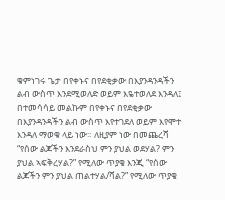ቁምነገሩ ጌታ በየቀኑና በየደቂቃው በእያንዳንዳችን ልብ ውስጥ እንደሚወለድ ወይም እዬተወለደ እንዳለ፤ በተመሳሳይ መልኩም በየቀኑና በየደቂቃው በእያንዳንዳችን ልብ ውስጥ እየተገደለ ወይም እየሞተ እንዳለ ማወቁ ላይ ነው። ለዚያም ነው በመጨረሻ “የሰው ልጆችን እንደራስህ ምን ያህል ወደሃል? ምን ያህል ኣፍቅረሃል?” የሚለው ጥያቄ እንጂ “የሰው ልጆችን ምን ያህል ጠልተሃል/ሻል?” የሚለው ጥያቄ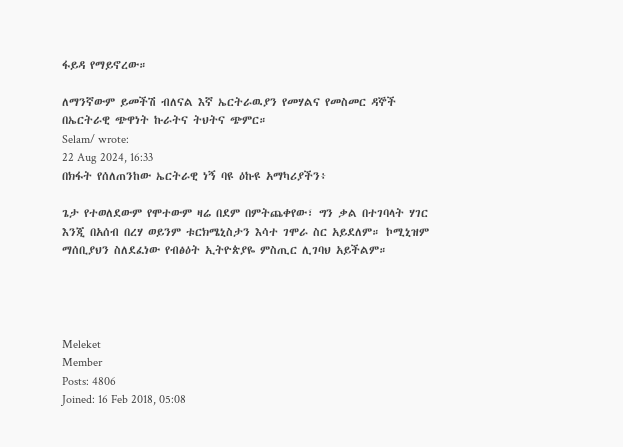ፋይዳ የማይኖረው።

ለማንኛውም ይመችሽ ብለናል እኛ ኤርትራዉያን የመሃልና የመስመር ዳኞች በኤርትራዊ ጭዋነት ኩራትና ትህትና ጭምር።
Selam/ wrote:
22 Aug 2024, 16:33
በክፋት የሰለጠንከው ኤርትራዊ ነኝ ባዩ ዕኩዩ አማካሪያችን፥

ጌታ የተወለደውም የሞተውም ዛሬ በደም በምትጨቀየው፣ ግን ቃል በተገባላት ሃገር እንጂ በአሰብ በረሃ ወይንም ቱርክሜኒስታን እሳተ ገሞራ ስር አይደለም። ኮሚኒዝም ማሰቢያህን ስለደፈነው የብፅዕት ኢትዮጵያዬ ምስጢር ሊገባህ አይችልም።




Meleket
Member
Posts: 4806
Joined: 16 Feb 2018, 05:08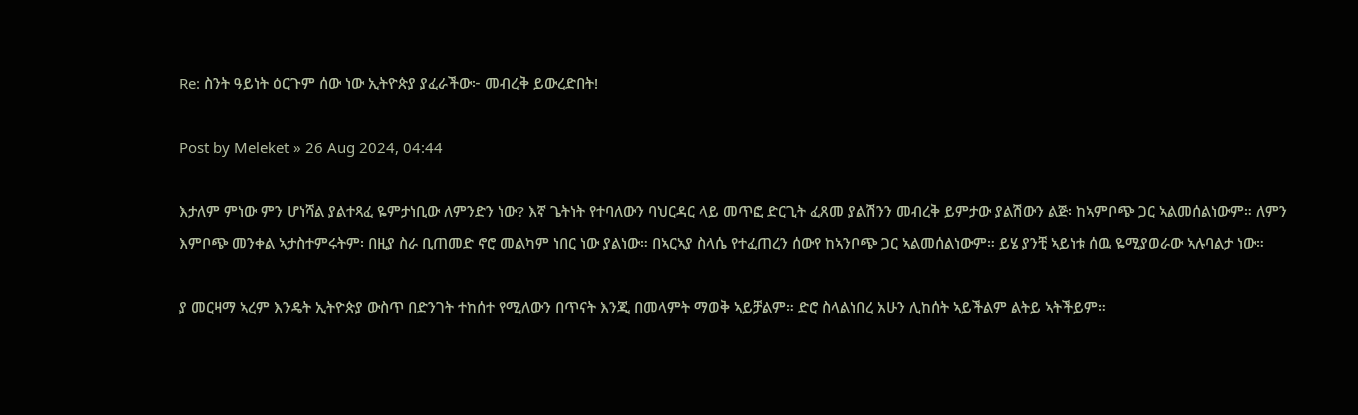Re: ስንት ዓይነት ዕርጉም ሰው ነው ኢትዮጵያ ያፈራችው፦ መብረቅ ይውረድበት!

Post by Meleket » 26 Aug 2024, 04:44

እታለም ምነው ምን ሆነሻል ያልተጻፈ ዬምታነቢው ለምንድን ነው? እኛ ጌትነት የተባለውን ባህርዳር ላይ መጥፎ ድርጊት ፈጸመ ያልሽንን መብረቅ ይምታው ያልሽውን ልጅ፡ ከኣምቦጭ ጋር ኣልመሰልነውም። ለምን እምቦጭ መንቀል ኣታስተምሩትም፡ በዚያ ስራ ቢጠመድ ኖሮ መልካም ነበር ነው ያልነው። በኣርኣያ ስላሴ የተፈጠረን ሰውየ ከኣንቦጭ ጋር ኣልመሰልነውም። ይሄ ያንቺ ኣይነቱ ሰዉ ዬሚያወራው ኣሉባልታ ነው።

ያ መርዛማ ኣረም እንዴት ኢትዮጵያ ውስጥ በድንገት ተከሰተ የሚለውን በጥናት እንጂ በመላምት ማወቅ ኣይቻልም። ድሮ ስላልነበረ አሁን ሊከሰት ኣይችልም ልትይ ኣትችይም።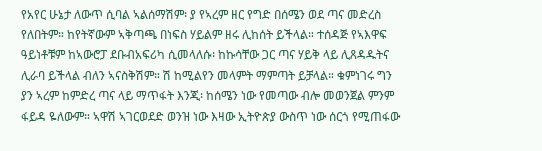የአየር ሁኔታ ለውጥ ሲባል ኣልሰማሽም፡ ያ የኣረም ዘር የግድ በሰሜን ወደ ጣና መድረስ የለበትም። ከየትኛውም ኣቅጣጫ በነፍስ ሃይልም ዘሩ ሊከሰት ይችላል። ተሰዳጅ የኣእዋፍ ዓይነቶቹም ከኣውሮፓ ደቡብአፍሪካ ሲመላለሱ፡ ከኩሳቸው ጋር ጣና ሃይቅ ላይ ሊጸዳዱትና ሊራባ ይችላል ብለን ኣናስቅሽም። ሽ ከሚልየን መላምት ማምጣት ይቻላል። ቁምነገሩ ግን ያን ኣረም ከምድረ ጣና ላይ ማጥፋት እንጂ፡ ከሰሜን ነው የመጣው ብሎ መወንጀል ምንም ፋይዳ ዬለውም። ኣዋሽ ኣገርወደድ ወንዝ ነው እዛው ኢትዮጵያ ውስጥ ነው ሰርጎ የሚጠፋው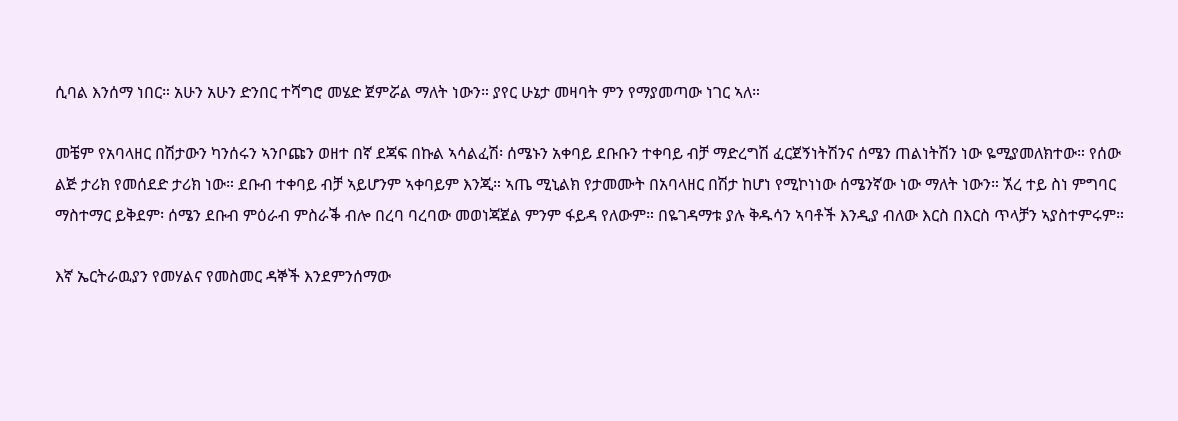ሲባል እንሰማ ነበር። አሁን አሁን ድንበር ተሻግሮ መሄድ ጀምሯል ማለት ነውን። ያየር ሁኔታ መዛባት ምን የማያመጣው ነገር ኣለ።

መቼም የአባላዘር በሽታውን ካንሰሩን ኣንቦጩን ወዘተ በኛ ደጃፍ በኩል ኣሳልፈሽ፡ ሰሜኑን አቀባይ ደቡቡን ተቀባይ ብቻ ማድረግሽ ፈርጀኝነትሽንና ሰሜን ጠልነትሽን ነው ዬሚያመለክተው። የሰው ልጅ ታሪክ የመሰደድ ታሪክ ነው። ደቡብ ተቀባይ ብቻ ኣይሆንም ኣቀባይም እንጂ። ኣጤ ሚኒልክ የታመሙት በአባላዘር በሽታ ከሆነ የሚኮነነው ሰሜንኛው ነው ማለት ነውን። ኧረ ተይ ስነ ምግባር ማስተማር ይቅደም፡ ሰሜን ደቡብ ምዕራብ ምስራቕ ብሎ በረባ ባረባው መወነጃጀል ምንም ፋይዳ የለውም። በዬገዳማቱ ያሉ ቅዱሳን ኣባቶች እንዲያ ብለው እርስ በእርስ ጥላቻን ኣያስተምሩም።

እኛ ኤርትራዉያን የመሃልና የመስመር ዳኞች እንደምንሰማው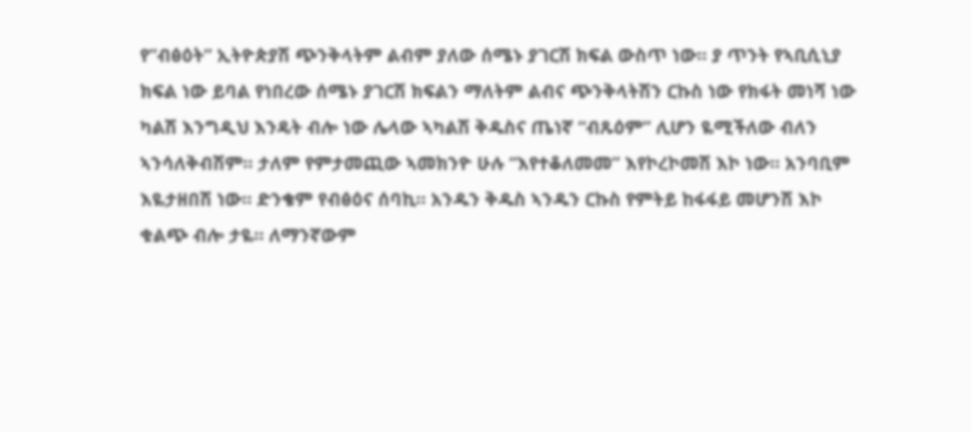የ”ብፅዕት” ኢትዮጵያሽ ጭንቅላትም ልብም ያለው ሰሜኑ ያገርሽ ክፍል ውስጥ ነው። ያ ጥንት የኣቢሲኒያ ክፍል ነው ይባል የነበረው ሰሜኑ ያገርሽ ክፍልን ማለትም ልብና ጭንቅላትሽን ርኩስ ነው የክፋት መነሻ ነው ካልሽ እንግዲህ እንዴት ብሎ ነው ሌላው ኣካልሽ ቅዱስና ጤነኛ “ብጹዕም” ሊሆን ዬሚችለው ብለን ኣንሳለቅብሽም። ታለም የምታመጪው ኣመክንዮ ሁሉ “እየተቆለመመ” እየኮረኮመሽ እኮ ነው። አንባቢም እዬታዘበሽ ነው። ድንቄም የብፅዕና ሰባኪ። አንዱን ቅዱስ ኣንዱን ርኩስ የምትይ ከፋፋይ መሆንሽ እኮ ቁልጭ ብሎ ታዬ። ለማንኛውም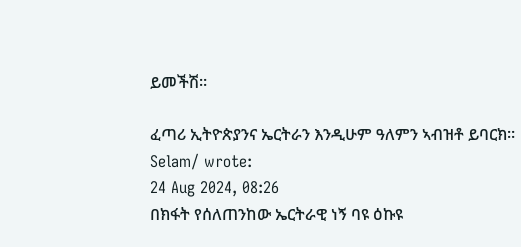ይመችሽ።

ፈጣሪ ኢትዮጵያንና ኤርትራን እንዲሁም ዓለምን ኣብዝቶ ይባርክ።
Selam/ wrote:
24 Aug 2024, 08:26
በክፋት የሰለጠንከው ኤርትራዊ ነኝ ባዩ ዕኩዩ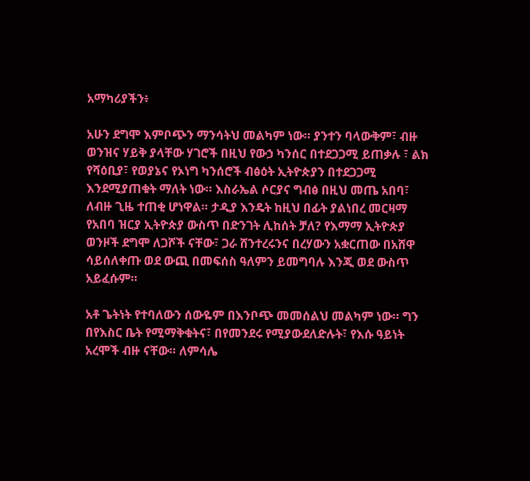አማካሪያችን፥

አሁን ደግሞ እምቦጭን ማንሳትህ መልካም ነው። ያንተን ባላውቅም፣ ብዙ ወንዝና ሃይቅ ያላቸው ሃገሮች በዚህ የውኃ ካንሰር በተደጋጋሚ ይጠቃሉ ፣ ልክ የሻዕቢያ፣ የወያኔና የኦነግ ካንሰሮች ብፅዕት ኢትዮጵያን በተደጋጋሚ እንደሚያጠቁት ማለት ነው። እስራኤል ሶርያና ግብፅ በዚህ መጤ አበባ፣ ለብዙ ጊዜ ተጠቂ ሆነዋል። ታዲያ እንዴት ከዚህ በፊት ያልነበረ መርዛማ የአበባ ዝርያ ኢትዮጵያ ውስጥ በድንገት ሊከሰት ቻለ? የእማማ ኢትዮጵያ ወንዞች ደግሞ ለጋሾች ናቸው፣ ጋራ ሸንተረሩንና በረሃውን አቋርጠው በአሸዋ ሳይሰለቀጡ ወደ ውጪ በመፍሰስ ዓለምን ይመግባሉ እንጂ ወደ ውስጥ አይፈሱም።

አቶ ጌትነት የተባለውን ሰውዬም በእንቦጭ መመሰልህ መልካም ነው። ግን በየእስር ቤት የሚማቅቁትና፣ በየመንደሩ የሚያውደለድሉት፣ የእሱ ዓይነት አረሞች ብዙ ናቸው። ለምሳሌ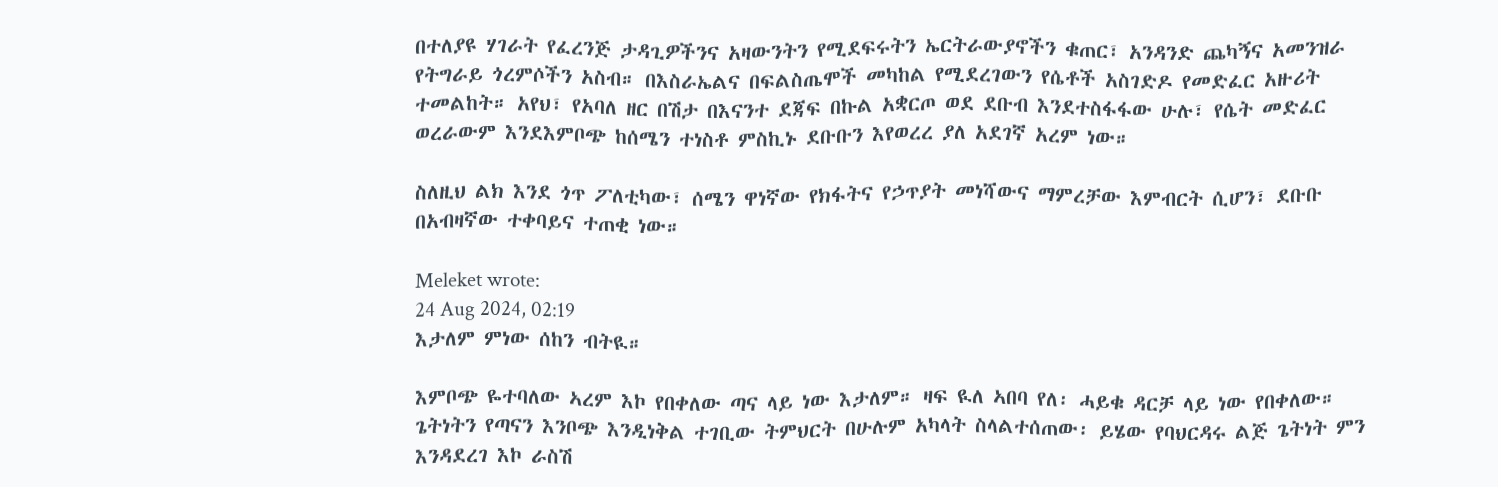በተለያዩ ሃገራት የፈረንጅ ታዳጊዎችንና አዛውንትን የሚደፍሩትን ኤርትራውያኖችን ቁጠር፣ አንዳንድ ጨካኝና አመንዝራ የትግራይ ጎረምሶችን አስብ። በእስራኤልና በፍልስጤሞች መካከል የሚደረገውን የሴቶች አስገድዶ የመድፈር አዙሪት ተመልከት። አየህ፣ የአባለ ዘር በሽታ በእናንተ ደጃፍ በኩል አቋርጦ ወደ ደቡብ እንደተስፋፋው ሁሉ፣ የሴት መድፈር ወረራውም እንደእምቦጭ ከሰሜን ተነስቶ ምስኪኑ ደቡቡን እየወረረ ያለ አደገኛ አረም ነው።

ስለዚህ ልክ እንደ ጎጥ ፖለቲካው፣ ሰሜን ዋነኛው የክፋትና የኃጥያት መነሻውና ማምረቻው እምብርት ሲሆን፣ ደቡቡ በአብዛኛው ተቀባይና ተጠቂ ነው።

Meleket wrote:
24 Aug 2024, 02:19
እታለም ምነው ሰከን ብትዪ።

እምቦጭ ዬተባለው ኣረም እኮ የበቀለው ጣና ላይ ነው እታለም። ዛፍ ዪለ ኣበባ የለ፡ ሓይቁ ዳርቻ ላይ ነው የበቀለው። ጌትነትን የጣናን እንቦጭ እንዲነቅል ተገቢው ትምህርት በሁሉም አካላት ስላልተሰጠው፡ ይሄው የባህርዳሩ ልጅ ጌትነት ምን እንዳደረገ እኮ ራስሽ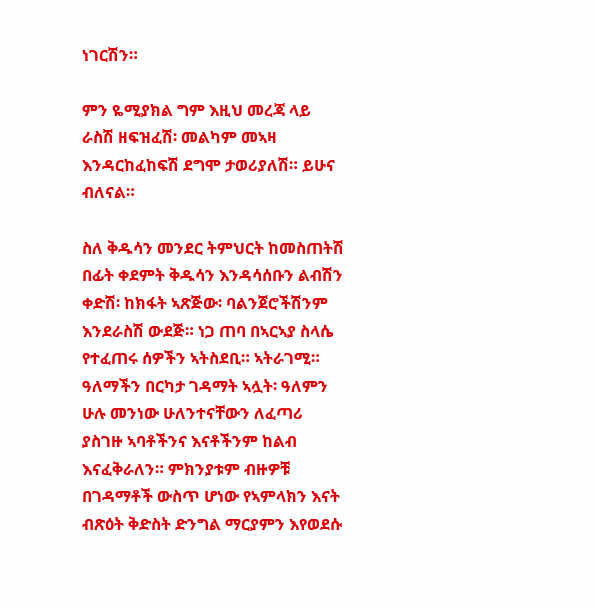ነገርሽን።

ምን ዬሚያክል ግም እዚህ መረጃ ላይ ራስሽ ዘፍዝፈሽ፡ መልካም መኣዛ እንዳርከፈከፍሽ ደግሞ ታወሪያለሽ። ይሁና ብለናል።

ስለ ቅዱሳን መንደር ትምህርት ከመስጠትሽ በፊት ቀደምት ቅዱሳን እንዳሳሰቡን ልብሽን ቀድሽ፡ ከክፋት ኣጽጅው፡ ባልንጀሮችሽንም እንደራስሽ ውደጅ። ነጋ ጠባ በኣርኣያ ስላሴ የተፈጠሩ ሰዎችን ኣትስደቢ። ኣትራገሚ። ዓለማችን በርካታ ገዳማት ኣሏት፡ ዓለምን ሁሉ መንነው ሁለንተናቸውን ለፈጣሪ ያስገዙ ኣባቶችንና እናቶችንም ከልብ እናፈቅራለን። ምክንያቱም ብዙዎቹ በገዳማቶች ውስጥ ሆነው የኣምላክን እናት ብጽዕት ቅድስት ድንግል ማርያምን እየወደሱ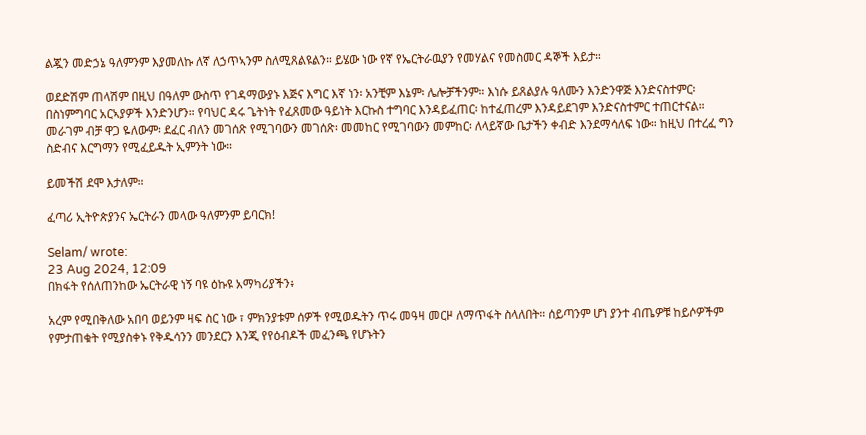ልጇን መድኃኔ ዓለምንም እያመለኩ ለኛ ለኃጥኣንም ስለሚጸልዩልን። ይሄው ነው የኛ የኤርትራዉያን የመሃልና የመስመር ዳኞች እይታ።

ወደድሽም ጠላሽም በዚህ በዓለም ውስጥ የገዳማውያኑ እጅና እግር እኛ ነን፡ አንቺም እኔም፡ ሌሎቻችንም። እነሱ ይጸልያሉ ዓለሙን እንድንዋጅ እንድናስተምር፡ በስነምግባር አርኣያዎች እንድንሆን። የባህር ዳሩ ጌትነት የፈጸመው ዓይነት እርኩስ ተግባር እንዳይፈጠር፡ ከተፈጠረም እንዳይደገም እንድናስተምር ተጠርተናል። መራገም ብቻ ዋጋ ዬለውም፡ ደፈር ብለን መገሰጽ የሚገባውን መገሰጽ፡ መመከር የሚገባውን መምከር፡ ለላይኛው ቤታችን ቀብድ እንደማሳለፍ ነው። ከዚህ በተረፈ ግን ስድብና እርግማን የሚፈይዱት ኢምንት ነው።

ይመችሽ ደሞ እታለም።

ፈጣሪ ኢትዮጵያንና ኤርትራን መላው ዓለምንም ይባርክ!

Selam/ wrote:
23 Aug 2024, 12:09
በክፋት የሰለጠንከው ኤርትራዊ ነኝ ባዩ ዕኩዩ አማካሪያችን፥

አረም የሚበቅለው አበባ ወይንም ዛፍ ስር ነው ፣ ምክንያቱም ሰዎች የሚወዱትን ጥሩ መዓዛ መርዞ ለማጥፋት ስላለበት። ሰይጣንም ሆነ ያንተ ብጤዎቹ ከይሶዎችም የምታጠቁት የሚያስቀኑ የቅዱሳንን መንደርን እንጂ የየዕብዶች መፈንጫ የሆኑትን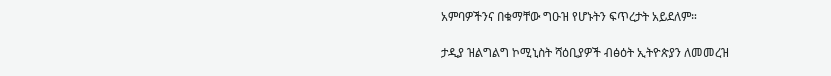አምባዎችንና በቁማቸው ግዑዝ የሆኑትን ፍጥረታት አይደለም።

ታዲያ ዝልግልግ ኮሚኒስት ሻዕቢያዎች ብፅዕት ኢትዮጵያን ለመመረዝ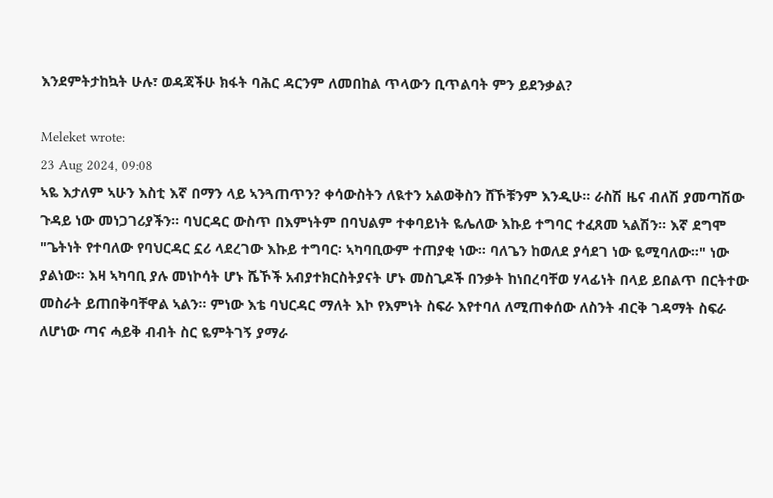እንደምትታከኳት ሁሉ፣ ወዳጃችሁ ክፋት ባሕር ዳርንም ለመበከል ጥላውን ቢጥልባት ምን ይደንቃል?

Meleket wrote:
23 Aug 2024, 09:08
ኣዬ እታለም ኣሁን እስቲ እኛ በማን ላይ ኣንጓጠጥን? ቀሳውስትን ለዪተን አልወቅስን ሸኾቹንም እንዲሁ። ራስሽ ዜና ብለሽ ያመጣሽው ጉዳይ ነው መነጋገሪያችን። ባህርዳር ውስጥ በእምነትም በባህልም ተቀባይነት ዬሌለው እኩይ ተግባር ተፈጸመ ኣልሽን። እኛ ደግሞ "ጌትነት የተባለው የባህርዳር ኗሪ ላደረገው እኩይ ተግባር፡ ኣካባቢውም ተጠያቂ ነው። ባለጌን ከወለደ ያሳደገ ነው ዬሚባለው።" ነው ያልነው። እዛ ኣካባቢ ያሉ መነኮሳት ሆኑ ሼኾች አብያተክርስትያናት ሆኑ መስጊዶች በንቃት ከነበረባቸወ ሃላፊነት በላይ ይበልጥ በርትተው መስራት ይጠበቅባቸዋል ኣልን። ምነው እቴ ባህርዳር ማለት እኮ የእምነት ስፍራ እየተባለ ለሚጠቀሰው ለስንት ብርቅ ገዳማት ስፍራ ለሆነው ጣና ሓይቅ ብብት ስር ዬምትገኝ ያማራ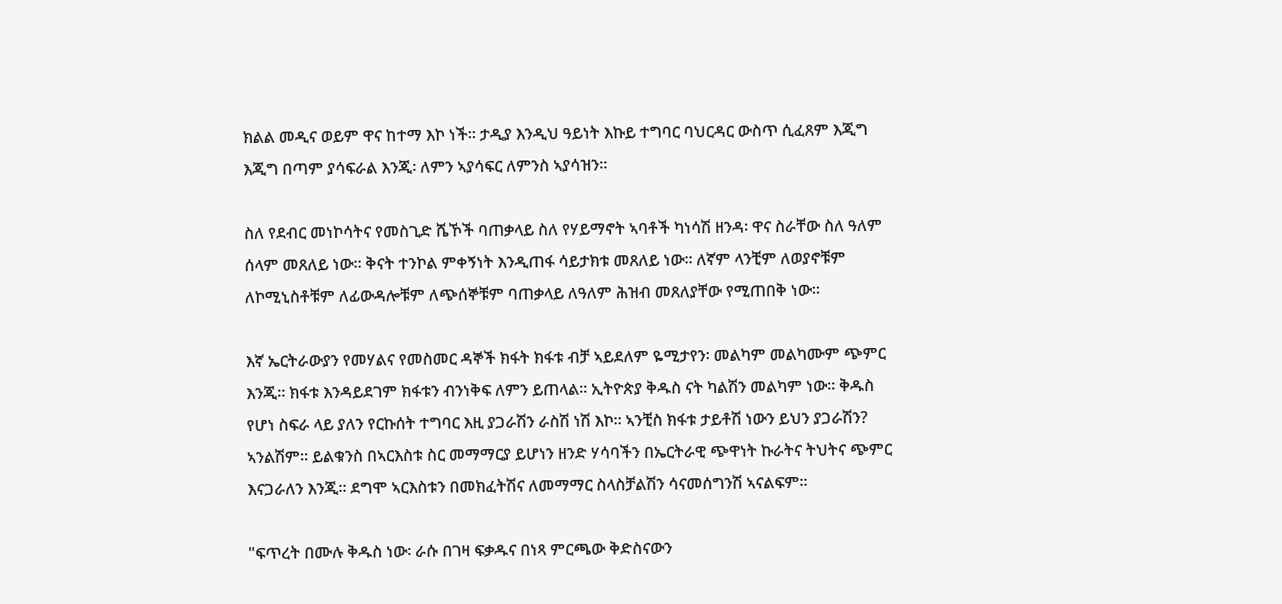ክልል መዲና ወይም ዋና ከተማ እኮ ነች። ታዲያ እንዲህ ዓይነት እኩይ ተግባር ባህርዳር ውስጥ ሲፈጸም እጂግ እጂግ በጣም ያሳፍራል እንጂ፡ ለምን ኣያሳፍር ለምንስ ኣያሳዝን።

ስለ የደብር መነኮሳትና የመስጊድ ሼኾች ባጠቃላይ ስለ የሃይማኖት ኣባቶች ካነሳሽ ዘንዳ፡ ዋና ስራቸው ስለ ዓለም ሰላም መጸለይ ነው። ቅናት ተንኮል ምቀኝነት እንዲጠፋ ሳይታክቱ መጸለይ ነው። ለኛም ላንቺም ለወያኖቹም ለኮሚኒስቶቹም ለፊውዳሎቹም ለጭሰኞቹም ባጠቃላይ ለዓለም ሕዝብ መጸለያቸው የሚጠበቅ ነው።

እኛ ኤርትራውያን የመሃልና የመስመር ዳኞች ክፋት ክፋቱ ብቻ ኣይደለም ዬሚታየን፡ መልካም መልካሙም ጭምር እንጂ። ክፋቱ እንዳይደገም ክፋቱን ብንነቅፍ ለምን ይጠላል። ኢትዮጵያ ቅዱስ ናት ካልሽን መልካም ነው። ቅዱስ የሆነ ስፍራ ላይ ያለን የርኩሰት ተግባር እዚ ያጋራሽን ራስሽ ነሽ እኮ። ኣንቺስ ክፋቱ ታይቶሽ ነውን ይህን ያጋራሽን? ኣንልሽም። ይልቁንስ በኣርእስቱ ስር መማማርያ ይሆነን ዘንድ ሃሳባችን በኤርትራዊ ጭዋነት ኩራትና ትህትና ጭምር እናጋራለን እንጂ። ደግሞ ኣርእስቱን በመክፈትሽና ለመማማር ስላስቻልሽን ሳናመሰግንሽ ኣናልፍም።

"ፍጥረት በሙሉ ቅዱስ ነው፡ ራሱ በገዛ ፍቃዱና በነጻ ምርጫው ቅድስናውን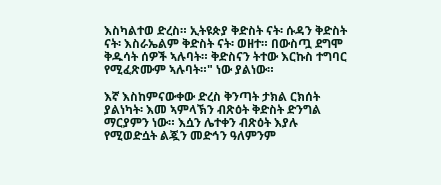እስካልተወ ድረስ። ኢትዩጵያ ቅድስት ናት፡ ሱዳን ቅድስት ናት፡ እስራኤልም ቅድስት ናት፡ ወዘተ። በውስጧ ደግሞ ቅዱሳት ሰዎች ኣሉባት። ቅድስናን ትተው እርኩስ ተግባር የሚፈጽሙም ኣሉባት።" ነው ያልነው።

እኛ እስከምናውቀው ድረስ ቅንጣት ታክል ርክሰት ያልነካት፡ እመ ኣምላኽን ብጽዕት ቅድስት ድንግል ማርያምን ነው። እሷን ሌተቀን ብጽዕት እያሉ የሚወድሷት ልጇን መድኅን ዓለምንም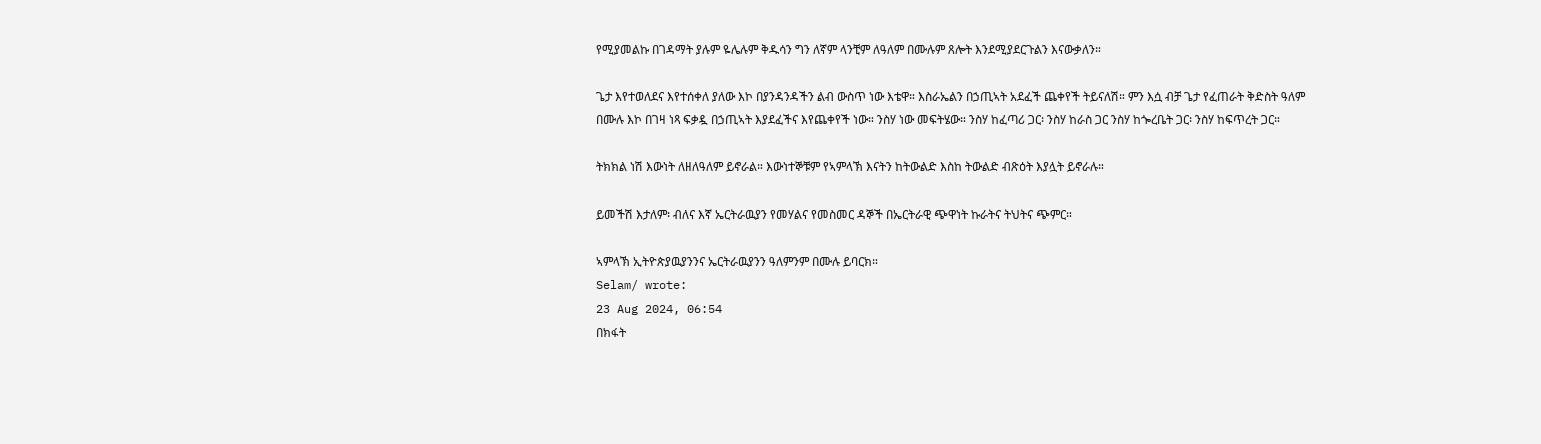የሚያመልኩ በገዳማት ያሉም ዬሌሉም ቅዱሳን ግን ለኛም ላንቺም ለዓለም በሙሉም ጸሎት እንደሚያደርጉልን እናውቃለን።

ጌታ እየተወለደና እየተሰቀለ ያለው እኮ በያንዳንዳችን ልብ ውስጥ ነው እቴዋ። እስራኤልን በኃጢኣት አደፈች ጨቀየች ትይናለሽ። ምን እሷ ብቻ ጌታ የፈጠራት ቅድስት ዓለም በሙሉ እኮ በገዛ ነጻ ፍቃዷ በኃጢኣት እያደፈችና እየጨቀየች ነው። ንስሃ ነው መፍትሄው። ንስሃ ከፈጣሪ ጋር፡ ንስሃ ከራስ ጋር ንስሃ ከጐረቤት ጋር፡ ንስሃ ከፍጥረት ጋር።

ትክክል ነሽ እውነት ለዘለዓለም ይኖራል። እውነተኞቹም የኣምላኽ እናትን ከትውልድ እስከ ትውልድ ብጽዕት እያሏት ይኖራሉ።

ይመችሽ እታለም፡ ብለና እኛ ኤርትራዉያን የመሃልና የመስመር ዳኞች በኤርትራዊ ጭዋነት ኩራትና ትህትና ጭምር።

ኣምላኽ ኢትዮጵያዉያንንና ኤርትራዉያንን ዓለምንም በሙሉ ይባርክ።
Selam/ wrote:
23 Aug 2024, 06:54
በክፋት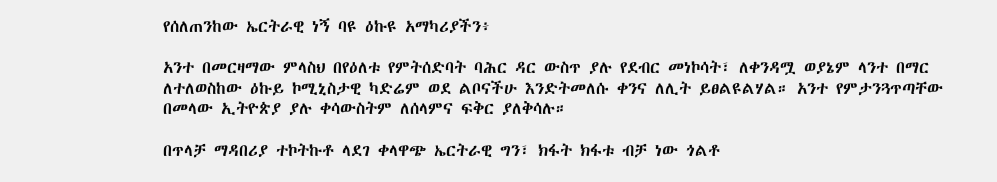የሰለጠንከው ኤርትራዊ ነኝ ባዩ ዕኩዩ አማካሪያችን፥

አንተ በመርዛማው ምላስህ በየዕለቱ የምትሰድባት ባሕር ዳር ውስጥ ያሉ የደብር መነኮሳት፣ ለቀንዳሟ ወያኔም ላንተ በማር ለተለወስከው ዕኩይ ኮሚኒስታዊ ካድሬም ወደ ልቦናችሁ እንድትመለሱ ቀንና ለሊት ይፀልዩልሃል። አንተ የምታንጓጥጣቸው በመላው ኢትዮጵያ ያሉ ቀሳውስትም ለሰላምና ፍቅር ያለቅሳሉ።

በጥላቻ ማዳበሪያ ተኮትኩቶ ላደገ ቀላዋጭ ኤርትራዊ ግን፣ ክፋት ክፋቱ ብቻ ነው ጎልቶ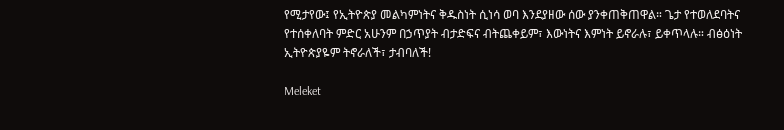የሚታየው፤ የኢትዮጵያ መልካምነትና ቅዱስነት ሲነሳ ወባ እንደያዘው ሰው ያንቀጠቅጠዋል። ጌታ የተወለደባትና የተሰቀለባት ምድር አሁንም በኃጥያት ብታድፍና ብትጨቀይም፣ እውነትና እምነት ይኖራሉ፣ ይቀጥላሉ። ብፅዕነት ኢትዮጵያዬም ትኖራለች፣ ታብባለች!

Meleket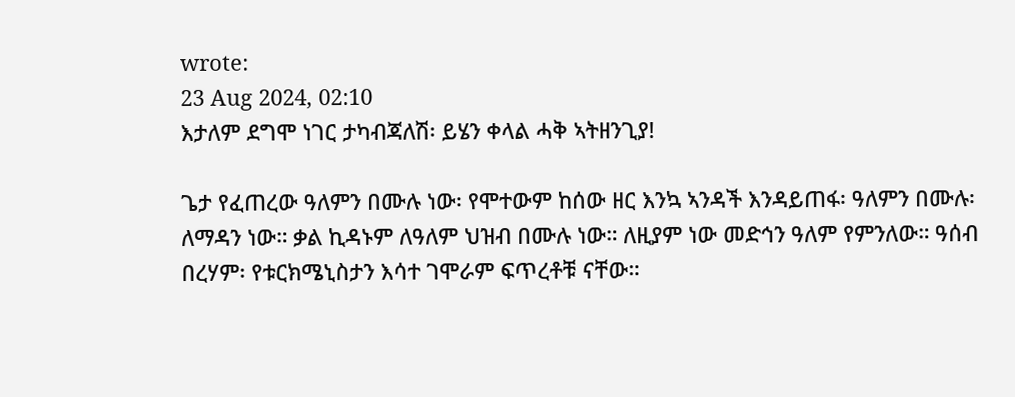wrote:
23 Aug 2024, 02:10
እታለም ደግሞ ነገር ታካብጃለሽ፡ ይሄን ቀላል ሓቅ ኣትዘንጊያ!

ጌታ የፈጠረው ዓለምን በሙሉ ነው፡ የሞተውም ከሰው ዘር እንኳ ኣንዳች እንዳይጠፋ፡ ዓለምን በሙሉ፡ ለማዳን ነው። ቃል ኪዳኑም ለዓለም ህዝብ በሙሉ ነው። ለዚያም ነው መድኅን ዓለም የምንለው። ዓሰብ በረሃም፡ የቱርክሜኒስታን እሳተ ገሞራም ፍጥረቶቹ ናቸው።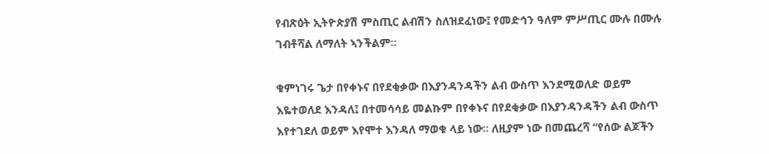የብጽዕት ኢትዮጵያሽ ምስጢር ልብሽን ስለዝደፈነው፤ የመድኅን ዓለም ምሥጢር ሙሉ በሙሉ ገብቶሻል ለማለት ኣንችልም።

ቁምነገሩ ጌታ በየቀኑና በየደቂቃው በእያንዳንዳችን ልብ ውስጥ እንደሚወለድ ወይም እዬተወለደ እንዳለ፤ በተመሳሳይ መልኩም በየቀኑና በየደቂቃው በእያንዳንዳችን ልብ ውስጥ እየተገደለ ወይም እየሞተ እንዳለ ማወቁ ላይ ነው። ለዚያም ነው በመጨረሻ “የሰው ልጆችን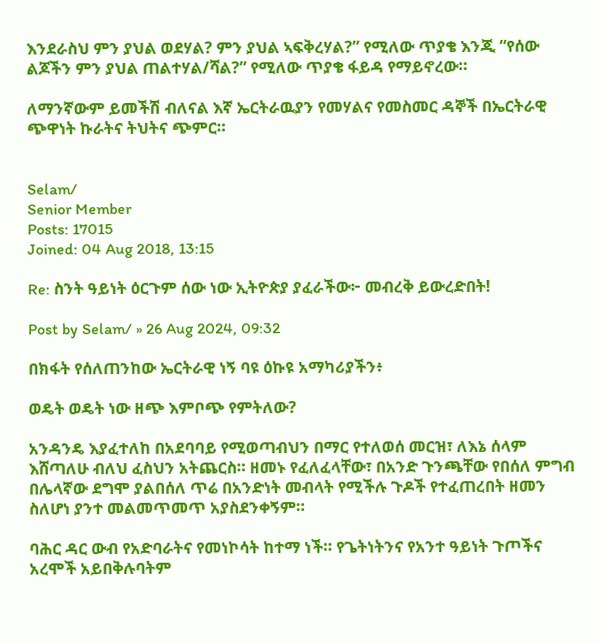እንደራስህ ምን ያህል ወደሃል? ምን ያህል ኣፍቅረሃል?” የሚለው ጥያቄ እንጂ “የሰው ልጆችን ምን ያህል ጠልተሃል/ሻል?” የሚለው ጥያቄ ፋይዳ የማይኖረው።

ለማንኛውም ይመችሽ ብለናል እኛ ኤርትራዉያን የመሃልና የመስመር ዳኞች በኤርትራዊ ጭዋነት ኩራትና ትህትና ጭምር።


Selam/
Senior Member
Posts: 17015
Joined: 04 Aug 2018, 13:15

Re: ስንት ዓይነት ዕርጉም ሰው ነው ኢትዮጵያ ያፈራችው፦ መብረቅ ይውረድበት!

Post by Selam/ » 26 Aug 2024, 09:32

በክፋት የሰለጠንከው ኤርትራዊ ነኝ ባዩ ዕኩዩ አማካሪያችን፥

ወዴት ወዴት ነው ዘጭ እምቦጭ የምትለው?

አንዳንዴ እያፈተለከ በአደባባይ የሚወጣብህን በማር የተለወሰ መርዝ፣ ለእኔ ሰላም እሸጣለሁ ብለህ ፈስህን አትጨርስ። ዘመኑ የፈለፈላቸው፣ በአንድ ጉንጫቸው የበሰለ ምግብ በሌላኛው ደግሞ ያልበሰለ ጥሬ በአንድነት መብላት የሚችሉ ጉዶች የተፈጠረበት ዘመን ስለሆነ ያንተ መልመጥመጥ አያስደንቀኝም።

ባሕር ዳር ውብ የአድባራትና የመነኮሳት ከተማ ነች። የጌትነትንና የአንተ ዓይነት ጉጦችና አረሞች አይበቅሉባትም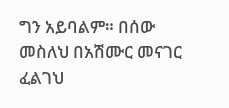ግን አይባልም። በሰው መስለህ በአሽሙር መናገር ፈልገህ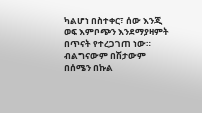ካልሆነ በስተቀር፣ ሰው እንጂ ወፍ እምቦጭን እንደማያዛምት በጥናት የተረጋገጠ ነው። ብልግናውም በሽታውም በሰሜን በኩል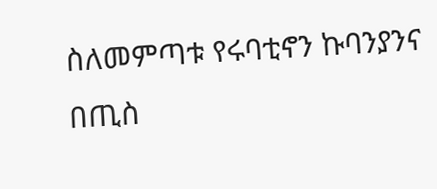ስለመምጣቱ የሩባቲኖን ኩባንያንና በጢስ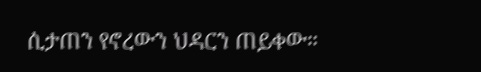ሲታጠን የኖረውን ህዳርን ጠይቀው።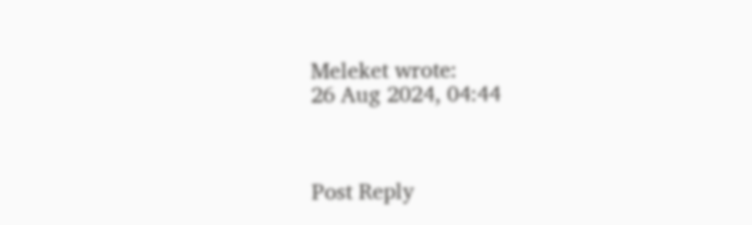Meleket wrote:
26 Aug 2024, 04:44



Post Reply